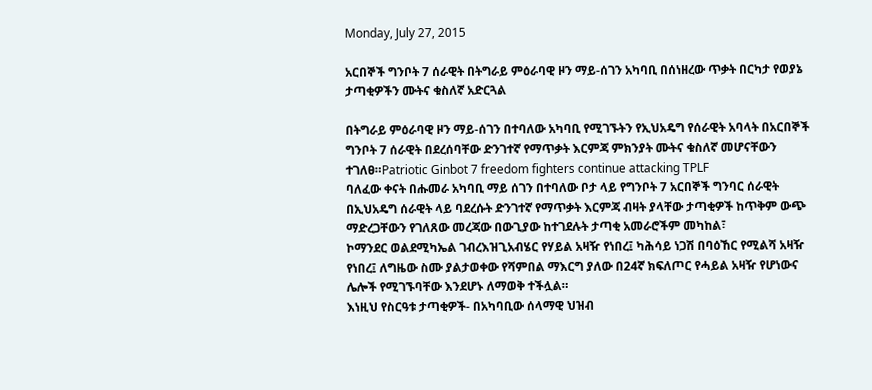Monday, July 27, 2015

አርበኞች ግንቦት 7 ሰራዊት በትግራይ ምዕራባዊ ዞን ማይ-ሰገን አካባቢ በሰነዘረው ጥቃት በርካታ የወያኔ ታጣቂዎችን ሙትና ቁስለኛ አድርጓል

በትግራይ ምዕራባዊ ዞን ማይ-ሰገን በተባለው አካባቢ የሚገኙትን የኢህአዴግ የሰራዊት አባላት በአርበኞች ግንቦት 7 ሰራዊት በደረሰባቸው ድንገተኛ የማጥቃት እርምጃ ምክንያት ሙትና ቁስለኛ መሆናቸውን ተገለፀ።Patriotic Ginbot 7 freedom fighters continue attacking TPLF
ባለፈው ቀናት በሑመራ አካባቢ ማይ ሰገን በተባለው ቦታ ላይ የግንቦት 7 አርበኞች ግንባር ሰራዊት በኢህአዴግ ሰራዊት ላይ ባደረሱት ድንገተኛ የማጥቃት እርምጃ ብዛት ያላቸው ታጣቂዎች ከጥቅም ውጭ ማድረጋቸውን የገለጸው መረጃው በውጊያው ከተገደሉት ታጣቂ አመራሮችም መካከል፣
ኮማንደር ወልደሚካኤል ገብረእዝጊአብሄር የሃይል አዛዥ የነበረ፤ ካሕሳይ ነጋሽ በባዕኸር የሚልሻ አዛዥ የነበረ፤ ለግዜው ስሙ ያልታወቀው የሻምበል ማእርግ ያለው በ24ኛ ክፍለጦር የሓይል አዛዥ የሆነውና ሌሎች የሚገኙባቸው እንደሆኑ ለማወቅ ተችሏል።
እነዚህ የስርዓቱ ታጣቂዎች- በአካባቢው ሰላማዊ ህዝብ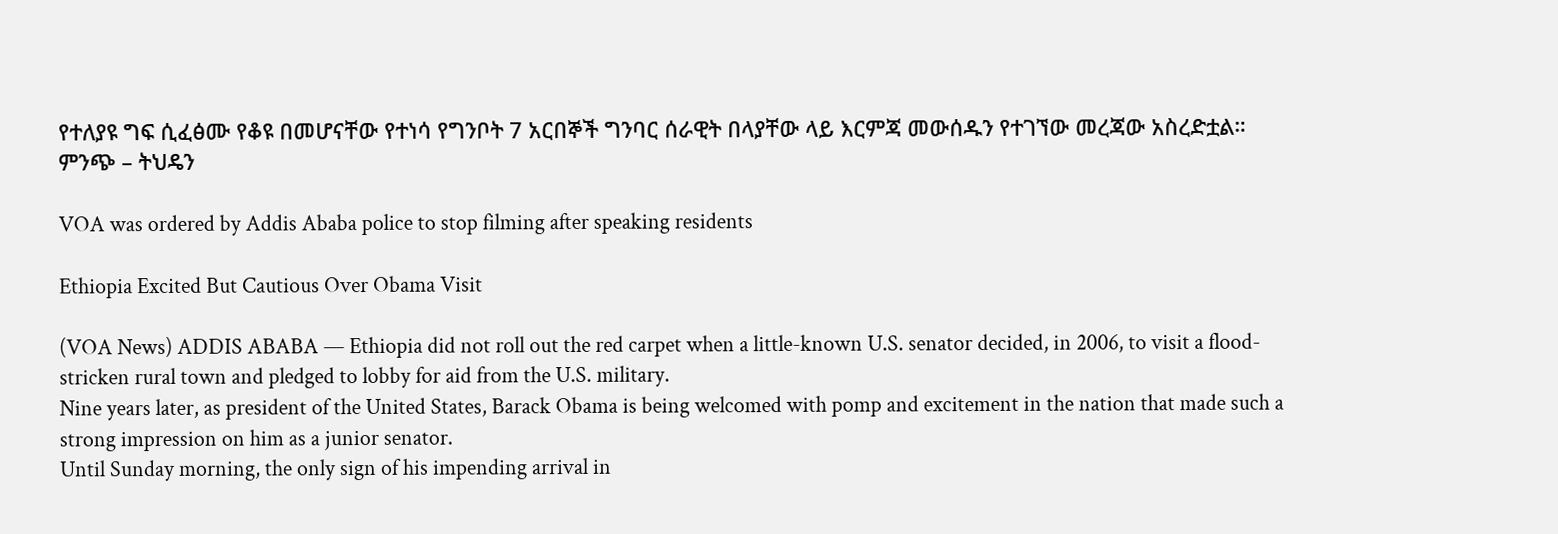የተለያዩ ግፍ ሲፈፅሙ የቆዩ በመሆናቸው የተነሳ የግንቦት 7 አርበኞች ግንባር ሰራዊት በላያቸው ላይ እርምጃ መውሰዱን የተገኘው መረጃው አስረድቷል።
ምንጭ – ትህዴን

VOA was ordered by Addis Ababa police to stop filming after speaking residents

Ethiopia Excited But Cautious Over Obama Visit

(VOA News) ADDIS ABABA — Ethiopia did not roll out the red carpet when a little-known U.S. senator decided, in 2006, to visit a flood-stricken rural town and pledged to lobby for aid from the U.S. military.
Nine years later, as president of the United States, Barack Obama is being welcomed with pomp and excitement in the nation that made such a strong impression on him as a junior senator.
Until Sunday morning, the only sign of his impending arrival in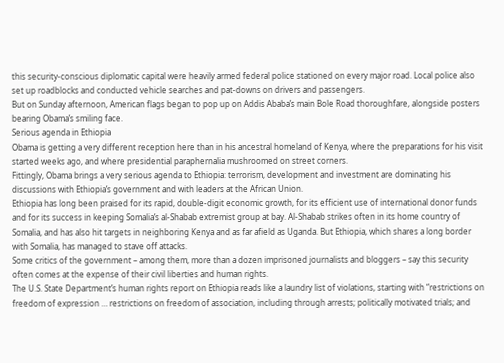this security-conscious diplomatic capital were heavily armed federal police stationed on every major road. Local police also set up roadblocks and conducted vehicle searches and pat-downs on drivers and passengers.
But on Sunday afternoon, American flags began to pop up on Addis Ababa’s main Bole Road thoroughfare, alongside posters bearing Obama’s smiling face.
Serious agenda in Ethiopia
Obama is getting a very different reception here than in his ancestral homeland of Kenya, where the preparations for his visit started weeks ago, and where presidential paraphernalia mushroomed on street corners.
Fittingly, Obama brings a very serious agenda to Ethiopia: terrorism, development and investment are dominating his discussions with Ethiopia’s government and with leaders at the African Union.
Ethiopia has long been praised for its rapid, double-digit economic growth, for its efficient use of international donor funds and for its success in keeping Somalia’s al-Shabab extremist group at bay. Al-Shabab strikes often in its home country of Somalia, and has also hit targets in neighboring Kenya and as far afield as Uganda. But Ethiopia, which shares a long border with Somalia, has managed to stave off attacks.
Some critics of the government – among them, more than a dozen imprisoned journalists and bloggers – say this security often comes at the expense of their civil liberties and human rights.
The U.S. State Department’s human rights report on Ethiopia reads like a laundry list of violations, starting with “restrictions on freedom of expression … restrictions on freedom of association, including through arrests; politically motivated trials; and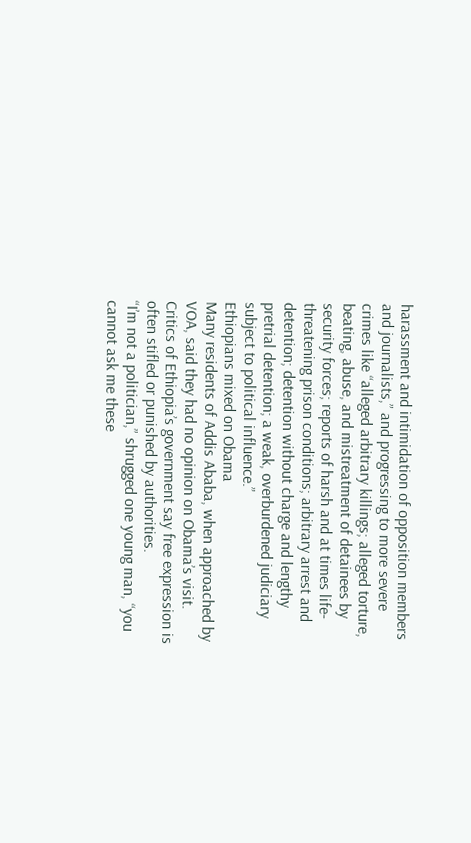harassment and intimidation of opposition members and journalists,” and progressing to more severe crimes like “alleged arbitrary killings; alleged torture, beating, abuse, and mistreatment of detainees by security forces; reports of harsh and at times life-threatening prison conditions; arbitrary arrest and detention; detention without charge and lengthy pretrial detention; a weak, overburdened judiciary subject to political influence.”
Ethiopians mixed on Obama
Many residents of Addis Ababa, when approached by VOA, said they had no opinion on Obama’s visit. Critics of Ethiopia’s government say free expression is often stifled or punished by authorities.
“I’m not a politician,” shrugged one young man, “you cannot ask me these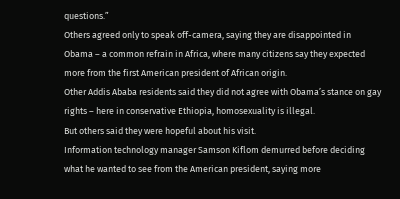questions.”
Others agreed only to speak off-camera, saying they are disappointed in Obama – a common refrain in Africa, where many citizens say they expected more from the first American president of African origin.
Other Addis Ababa residents said they did not agree with Obama’s stance on gay rights – here in conservative Ethiopia, homosexuality is illegal.
But others said they were hopeful about his visit.
Information technology manager Samson Kiflom demurred before deciding what he wanted to see from the American president, saying more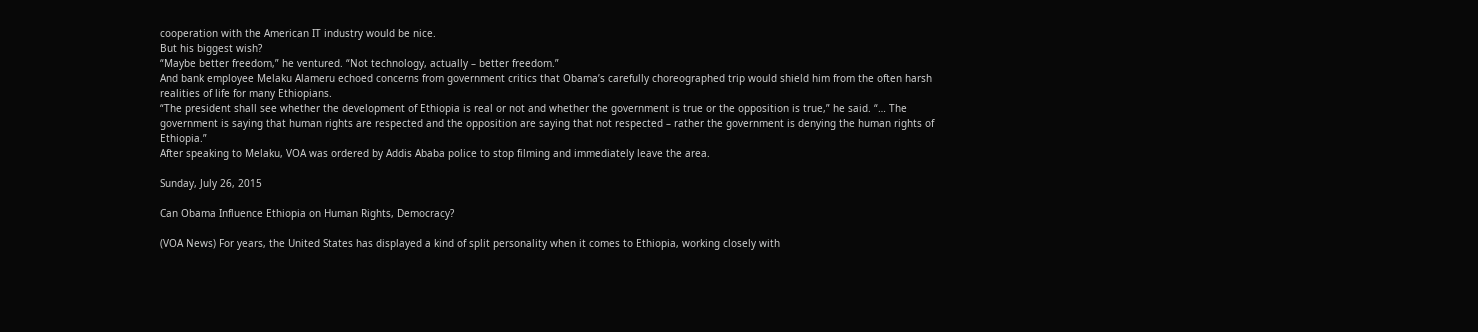cooperation with the American IT industry would be nice.
But his biggest wish?
“Maybe better freedom,” he ventured. “Not technology, actually – better freedom.”
And bank employee Melaku Alameru echoed concerns from government critics that Obama’s carefully choreographed trip would shield him from the often harsh realities of life for many Ethiopians.
“The president shall see whether the development of Ethiopia is real or not and whether the government is true or the opposition is true,” he said. “… The government is saying that human rights are respected and the opposition are saying that not respected – rather the government is denying the human rights of Ethiopia.”
After speaking to Melaku, VOA was ordered by Addis Ababa police to stop filming and immediately leave the area.

Sunday, July 26, 2015

Can Obama Influence Ethiopia on Human Rights, Democracy?

(VOA News) For years, the United States has displayed a kind of split personality when it comes to Ethiopia, working closely with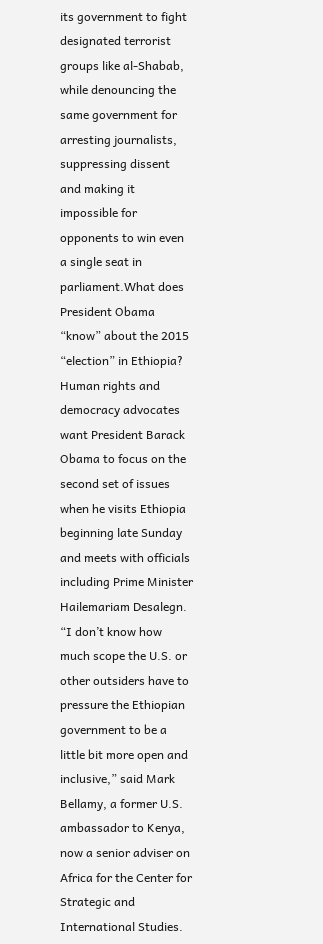its government to fight designated terrorist groups like al-Shabab, while denouncing the same government for arresting journalists, suppressing dissent and making it impossible for opponents to win even a single seat in parliament.What does President Obama “know” about the 2015 “election” in Ethiopia?
Human rights and democracy advocates want President Barack Obama to focus on the second set of issues when he visits Ethiopia beginning late Sunday and meets with officials including Prime Minister Hailemariam Desalegn.
“I don’t know how much scope the U.S. or other outsiders have to pressure the Ethiopian government to be a little bit more open and inclusive,” said Mark Bellamy, a former U.S. ambassador to Kenya, now a senior adviser on Africa for the Center for Strategic and International Studies.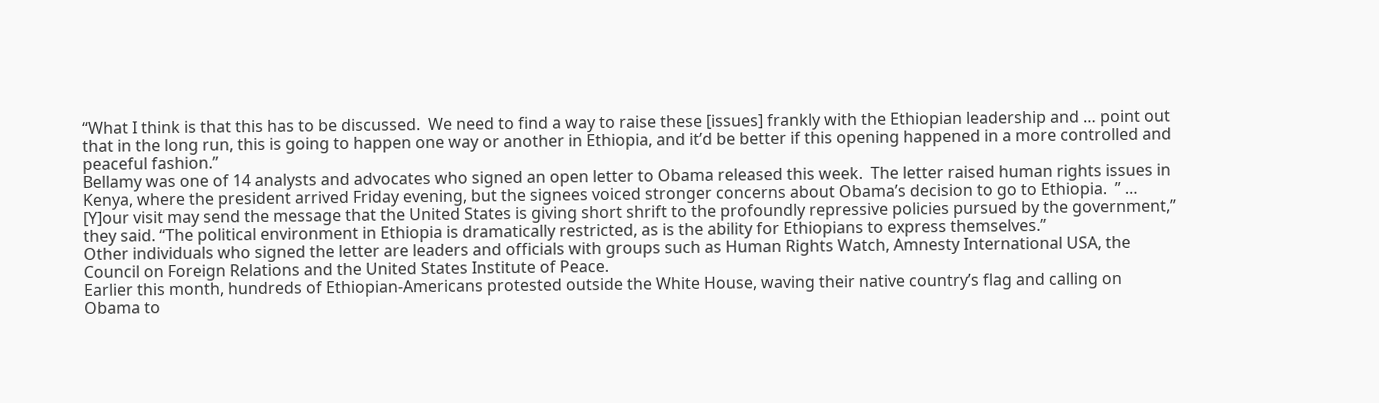“What I think is that this has to be discussed.  We need to find a way to raise these [issues] frankly with the Ethiopian leadership and … point out that in the long run, this is going to happen one way or another in Ethiopia, and it’d be better if this opening happened in a more controlled and peaceful fashion.”
Bellamy was one of 14 analysts and advocates who signed an open letter to Obama released this week.  The letter raised human rights issues in Kenya, where the president arrived Friday evening, but the signees voiced stronger concerns about Obama’s decision to go to Ethiopia.  ” … [Y]our visit may send the message that the United States is giving short shrift to the profoundly repressive policies pursued by the government,” they said. “The political environment in Ethiopia is dramatically restricted, as is the ability for Ethiopians to express themselves.”
Other individuals who signed the letter are leaders and officials with groups such as Human Rights Watch, Amnesty International USA, the Council on Foreign Relations and the United States Institute of Peace.
Earlier this month, hundreds of Ethiopian-Americans protested outside the White House, waving their native country’s flag and calling on Obama to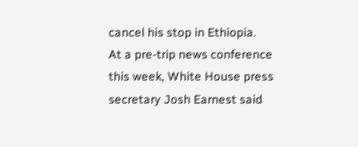cancel his stop in Ethiopia.
At a pre-trip news conference this week, White House press secretary Josh Earnest said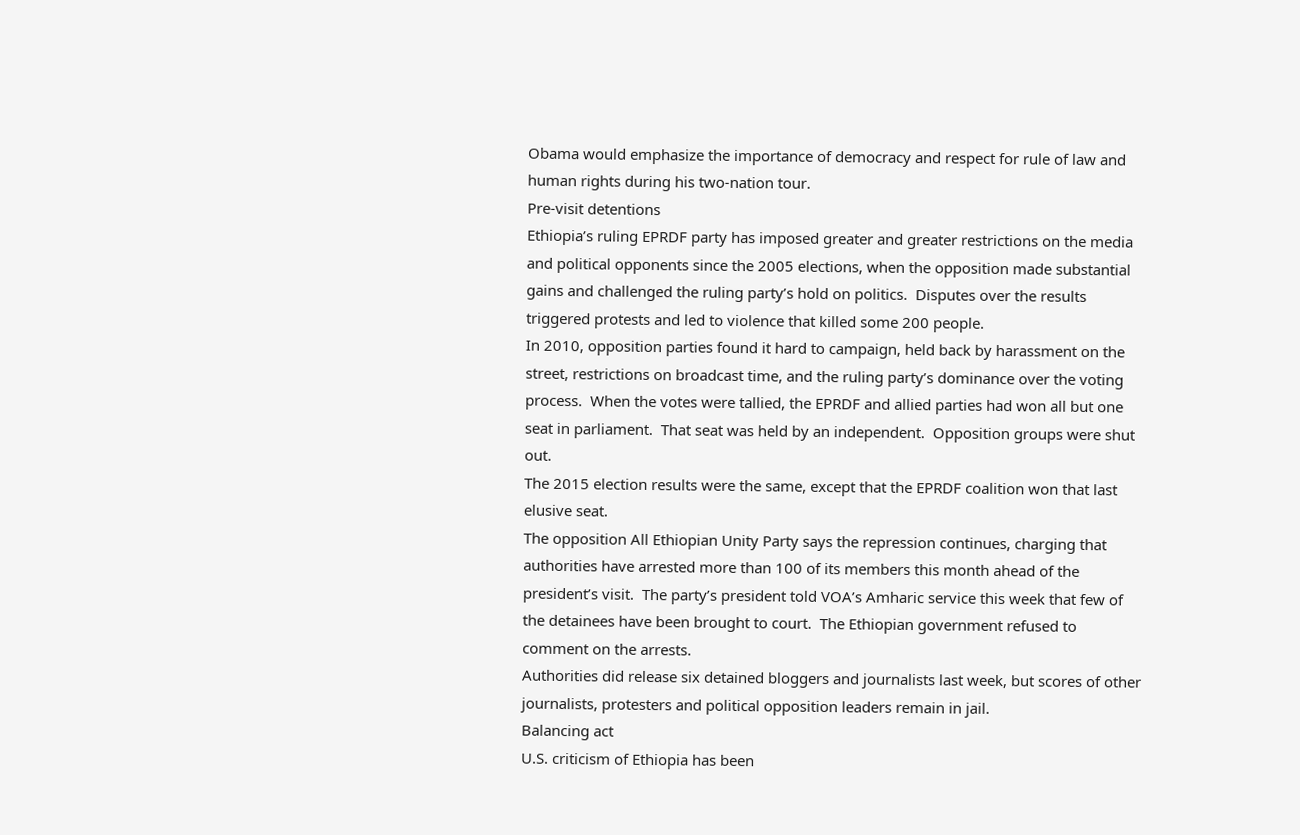Obama would emphasize the importance of democracy and respect for rule of law and human rights during his two-nation tour.
Pre-visit detentions
Ethiopia’s ruling EPRDF party has imposed greater and greater restrictions on the media and political opponents since the 2005 elections, when the opposition made substantial gains and challenged the ruling party’s hold on politics.  Disputes over the results triggered protests and led to violence that killed some 200 people.
In 2010, opposition parties found it hard to campaign, held back by harassment on the street, restrictions on broadcast time, and the ruling party’s dominance over the voting process.  When the votes were tallied, the EPRDF and allied parties had won all but one seat in parliament.  That seat was held by an independent.  Opposition groups were shut out.
The 2015 election results were the same, except that the EPRDF coalition won that last elusive seat.
The opposition All Ethiopian Unity Party says the repression continues, charging that authorities have arrested more than 100 of its members this month ahead of the president’s visit.  The party’s president told VOA’s Amharic service this week that few of the detainees have been brought to court.  The Ethiopian government refused to comment on the arrests.
Authorities did release six detained bloggers and journalists last week, but scores of other journalists, protesters and political opposition leaders remain in jail.
Balancing act
U.S. criticism of Ethiopia has been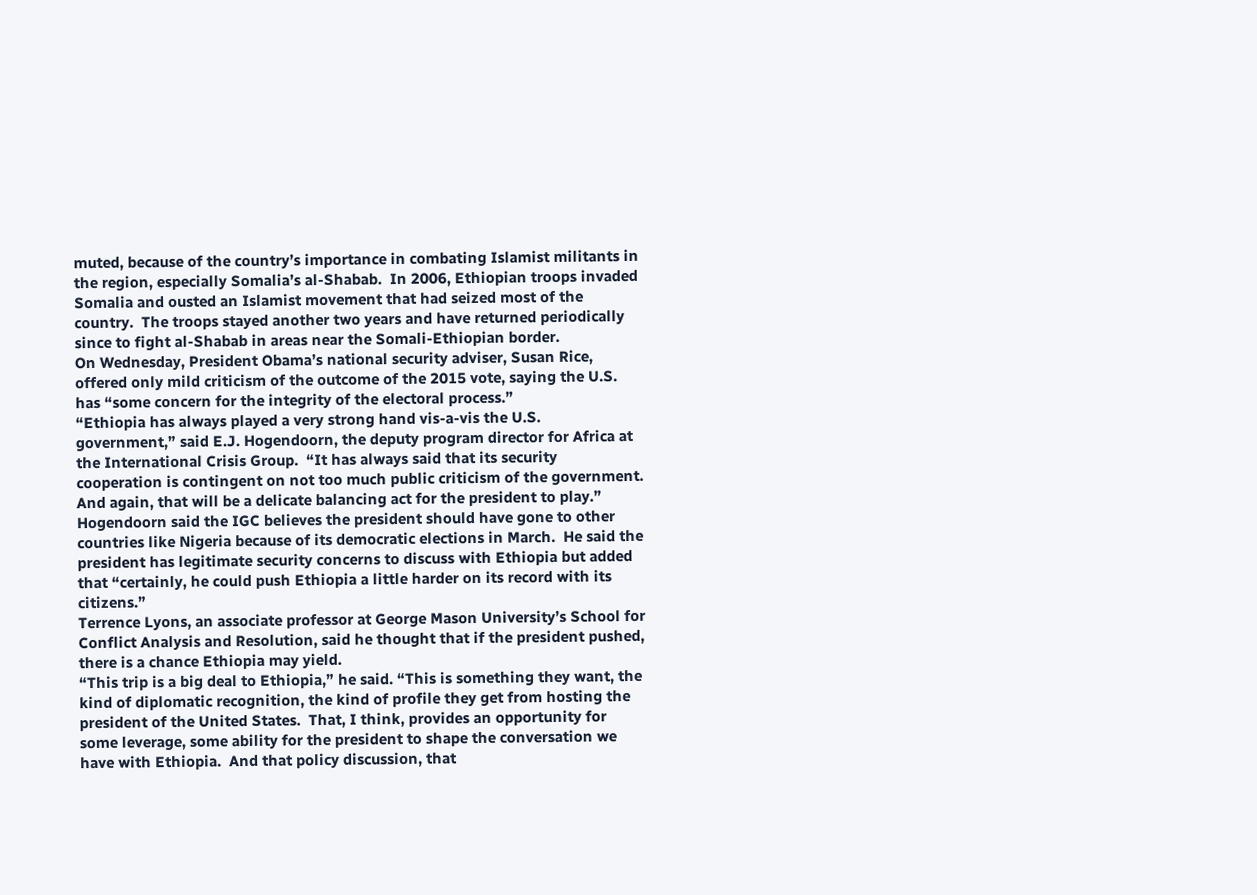muted, because of the country’s importance in combating Islamist militants in the region, especially Somalia’s al-Shabab.  In 2006, Ethiopian troops invaded Somalia and ousted an Islamist movement that had seized most of the country.  The troops stayed another two years and have returned periodically since to fight al-Shabab in areas near the Somali-Ethiopian border.
On Wednesday, President Obama’s national security adviser, Susan Rice, offered only mild criticism of the outcome of the 2015 vote, saying the U.S. has “some concern for the integrity of the electoral process.”
“Ethiopia has always played a very strong hand vis-a-vis the U.S. government,” said E.J. Hogendoorn, the deputy program director for Africa at the International Crisis Group.  “It has always said that its security cooperation is contingent on not too much public criticism of the government.  And again, that will be a delicate balancing act for the president to play.”
Hogendoorn said the IGC believes the president should have gone to other countries like Nigeria because of its democratic elections in March.  He said the president has legitimate security concerns to discuss with Ethiopia but added that “certainly, he could push Ethiopia a little harder on its record with its citizens.”
Terrence Lyons, an associate professor at George Mason University’s School for Conflict Analysis and Resolution, said he thought that if the president pushed, there is a chance Ethiopia may yield.
“This trip is a big deal to Ethiopia,” he said. “This is something they want, the kind of diplomatic recognition, the kind of profile they get from hosting the president of the United States.  That, I think, provides an opportunity for some leverage, some ability for the president to shape the conversation we have with Ethiopia.  And that policy discussion, that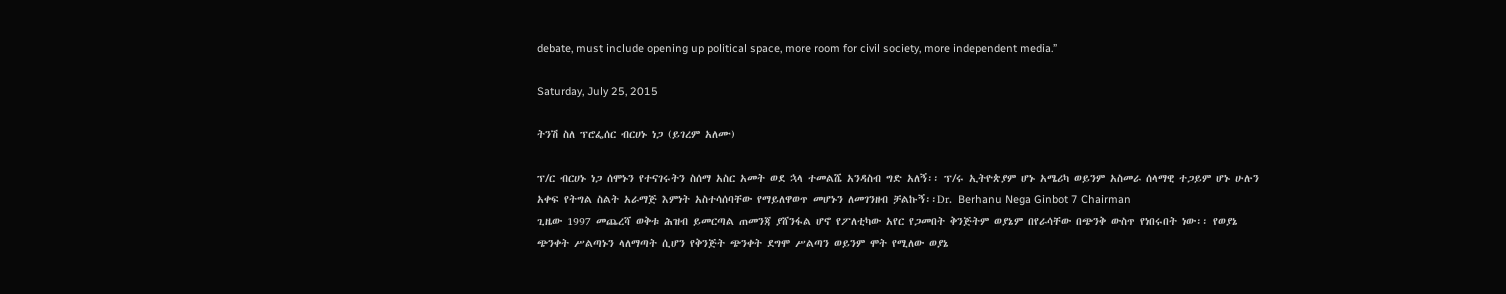debate, must include opening up political space, more room for civil society, more independent media.”

Saturday, July 25, 2015

ትንሽ ስለ ፕሮፌሰር ብርሀኑ ነጋ (ይገረም አለሙ)

ፕ/ር ብርሀኑ ነጋ ሰሞኑን የተናገሩትን ስሰማ አስር አመት ወደ ኋላ ተመልሼ አንዳስብ ግድ አለኝ፡፡ ፕ/ሩ ኢትዮጵያም ሆኑ አሜሪካ ወይንም አስመራ ሰላማዊ ተጋይም ሆኑ ሁሉን አቀፍ የትግል ስልት አራማጅ እምነት አስተሳሰባቸው የማይለዋወጥ መሆኑን ለመገንዘብ ቻልኩኝ፡፡Dr. Berhanu Nega Ginbot 7 Chairman
ጊዜው 1997 መጨረሻ ወቅቱ ሕዝብ ይመርጣል ጠመንጃ ያሸንፋል ሆኖ የፖለቲካው አየር የጋመበት ቅንጅትም ወያኔም በየራሳቸው በጭንቅ ውስጥ የነበሩበት ነው፡፡ የወያኔ ጭንቀት ሥልጣኑን ላለማጣት ሲሆን የቅንጅት ጭንቀት ደግሞ ሥልጣን ወይንም ሞት የሚለው ወያኔ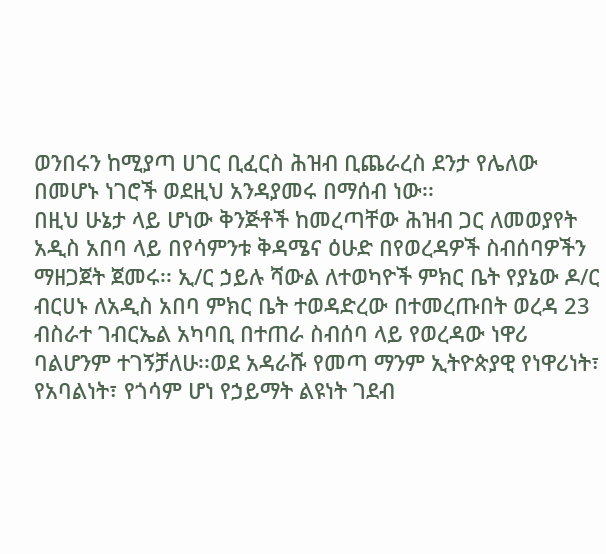ወንበሩን ከሚያጣ ሀገር ቢፈርስ ሕዝብ ቢጨራረስ ደንታ የሌለው በመሆኑ ነገሮች ወደዚህ አንዳያመሩ በማሰብ ነው፡፡
በዚህ ሁኔታ ላይ ሆነው ቅንጅቶች ከመረጣቸው ሕዝብ ጋር ለመወያየት አዲስ አበባ ላይ በየሳምንቱ ቅዳሜና ዕሁድ በየወረዳዎች ስብሰባዎችን ማዘጋጀት ጀመሩ፡፡ ኢ/ር ኃይሉ ሻውል ለተወካዮች ምክር ቤት የያኔው ዶ/ር ብርሀኑ ለአዲስ አበባ ምክር ቤት ተወዳድረው በተመረጡበት ወረዳ 23 ብስራተ ገብርኤል አካባቢ በተጠራ ስብሰባ ላይ የወረዳው ነዋሪ ባልሆንም ተገኝቻለሁ፡፡ወደ አዳራሹ የመጣ ማንም ኢትዮጵያዊ የነዋሪነት፣ የአባልነት፣ የጎሳም ሆነ የኃይማት ልዩነት ገደብ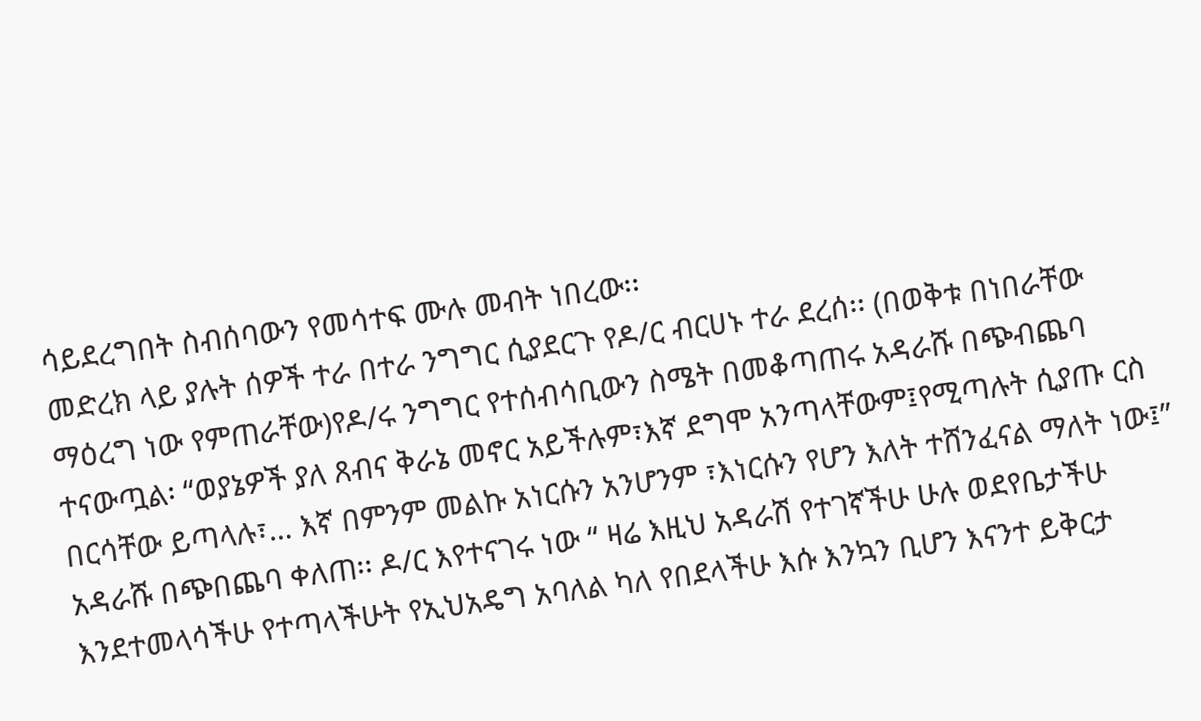ሳይደረግበት ስብሰባውን የመሳተፍ ሙሉ መብት ነበረው፡፡
መድረክ ላይ ያሉት ሰዎች ተራ በተራ ንግግር ሲያደርጉ የዶ/ር ብርሀኑ ተራ ደረሰ፡፡ (በወቅቱ በነበራቸው ማዕረግ ነው የምጠራቸው)የዶ/ሩ ንግግር የተሰብሳቢውን ስሜት በመቆጣጠሩ አዳራሹ በጭብጨባ ተናውጧል፡ “ወያኔዎች ያለ ጸብና ቅራኔ መኖር አይችሉም፣እኛ ደግሞ አንጣላቸውም፤የሚጣሉት ሲያጡ ርስ በርሳቸው ይጣላሉ፣… እኛ በምንም መልኩ አነርሱን አንሆንም ፣እነርሱን የሆን እለት ተሸንፈናል ማለት ነው፤” አዳራሹ በጭበጨባ ቀለጠ፡፡ ዶ/ር እየተናገሩ ነው “ ዛሬ እዚህ አዳራሽ የተገኛችሁ ሁሉ ወደየቤታችሁ እንደተመላሳችሁ የተጣላችሁት የኢህአዴግ አባለል ካለ የበደላችሁ እሱ እንኳን ቢሆን እናንተ ይቅርታ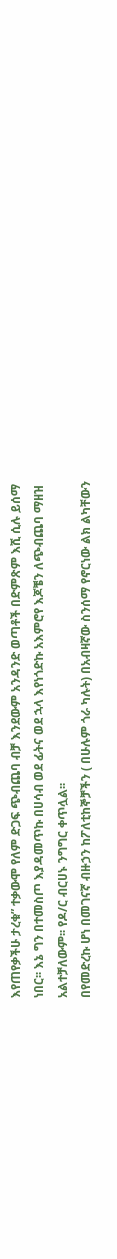እየጠየቃችሁ ታረቁ” ተቃውሞ የለም ድጋፍ ጭብጨባ ብቻ እንደውም አንዳንድ ወጣቶች በድምጽም እሺ ሲሉ ይሰማ ነበር፡፡ እኔ ግን በተመስጦ እያዳመጥኩ በሀሳብ ወደ ፊትና ወደ ኋላ እየነጎድኩ አእምሮየ እጆቼን ለጭብጨባ ማዘዝ አልተቻለውም፡፡ የዶ/ር ብርሀኑ ንግግር ቀጥሏል፡፡
በየመድረኩ ሆነ በመገናኛ ብዙኃን ከፖለቲከኞቻችን ( በሁሉም ጎራ ካሉት) በአብዛኛው ስንሰማ የኖርነው ልክ ልካቸውን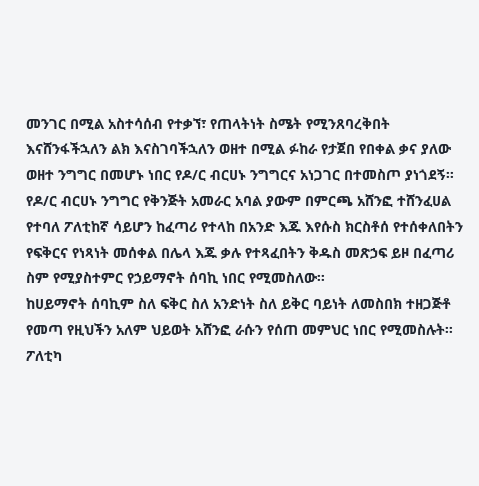መንገር በሚል አስተሳሰብ የተቃኘ፣ የጠላትነት ስሜት የሚንጸባረቅበት እናሸንፋችኋለን ልክ እናስገባችኋለን ወዘተ በሚል ፉከራ የታጀበ የበቀል ቃና ያለው ወዘተ ንግግር በመሆኑ ነበር የዶ/ር ብርሀኑ ንግግርና አነጋገር በተመስጦ ያነጎደኝ፡፡
የዶ/ር ብርሀኑ ንግግር የቅንጅት አመራር አባል ያውም በምርጫ አሸንፎ ተሸንፈሀል የተባለ ፖለቲከኛ ሳይሆን ከፈጣሪ የተላከ በአንድ እጁ እየሱስ ክርስቶሰ የተሰቀለበትን የፍቅርና የነጻነት መሰቀል በሌላ እጁ ቃሉ የተጻፈበትን ቅዱስ መጽኃፍ ይዞ በፈጣሪ ስም የሚያስተምር የኃይማኖት ሰባኪ ነበር የሚመስለው፡፡
ከሀይማኖት ሰባኪም ስለ ፍቅር ስለ አንድነት ስለ ይቅር ባይነት ለመስበክ ተዘጋጅቶ የመጣ የዚህችን አለም ህይወት አሸንፎ ራሱን የሰጠ መምህር ነበር የሚመስሉት፡፡
ፖለቲካ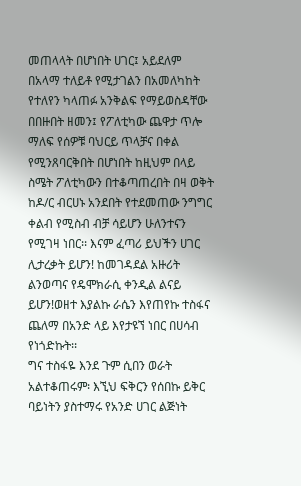መጠላላት በሆነበት ሀገር፤ አይደለም በአላማ ተለይቶ የሚታገልን በአመለካከት የተለየን ካላጠፉ አንቅልፍ የማይወስዳቸው በበዙበት ዘመን፤ የፖለቲካው ጨዋታ ጥሎ ማለፍ የሰዎቹ ባህርይ ጥላቻና በቀል የሚንጸባርቅበት በሆነበት ከዚህም በላይ ስሜት ፖለቲካውን በተቆጣጠረበት በዛ ወቅት ከዶ/ር ብርሀኑ አንደበት የተደመጠው ንግግር ቀልብ የሚስብ ብቻ ሳይሆን ሁለንተናን የሚገዛ ነበር፡፡ እናም ፈጣሪ ይህችን ሀገር ሊታረቃት ይሆን! ከመገዳደል አዙሪት ልንወጣና የዴሞክራሲ ቀንዲል ልናይ ይሆን!ወዘተ እያልኩ ራሴን እየጠየኩ ተስፋና ጨለማ በአንድ ላይ እየታዩኘ ነበር በሀሳብ የነጎድኩት፡፡
ግና ተስፋዬ እንደ ጉም ሲበን ወራት አልተቆጠሩም፡ እኚህ ፍቅርን የሰበኩ ይቅር ባይነትን ያስተማሩ የአንድ ሀገር ልጅነት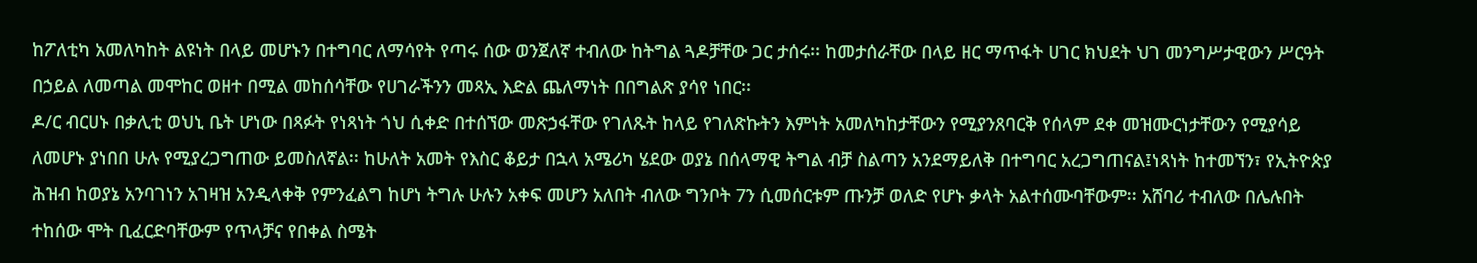ከፖለቲካ አመለካከት ልዩነት በላይ መሆኑን በተግባር ለማሳየት የጣሩ ሰው ወንጀለኛ ተብለው ከትግል ጓዶቻቸው ጋር ታሰሩ፡፡ ከመታሰራቸው በላይ ዘር ማጥፋት ሀገር ክህደት ህገ መንግሥታዊውን ሥርዓት በኃይል ለመጣል መሞከር ወዘተ በሚል መከሰሳቸው የሀገራችንን መጻኢ እድል ጨለማነት በበግልጽ ያሳየ ነበር፡፡
ዶ/ር ብርሀኑ በቃሊቲ ወህኒ ቤት ሆነው በጻፉት የነጻነት ጎህ ሲቀድ በተሰኘው መጽኃፋቸው የገለጹት ከላይ የገለጽኩትን እምነት አመለካከታቸውን የሚያንጸባርቅ የሰላም ደቀ መዝሙርነታቸውን የሚያሳይ ለመሆኑ ያነበበ ሁሉ የሚያረጋግጠው ይመስለኛል፡፡ ከሁለት አመት የእስር ቆይታ በኋላ አሜሪካ ሄደው ወያኔ በሰላማዊ ትግል ብቻ ስልጣን አንደማይለቅ በተግባር አረጋግጠናል፤ነጻነት ከተመኘን፣ የኢትዮጵያ ሕዝብ ከወያኔ አንባገነን አገዛዝ አንዲላቀቅ የምንፈልግ ከሆነ ትግሉ ሁሉን አቀፍ መሆን አለበት ብለው ግንቦት 7ን ሲመሰርቱም ጡንቻ ወለድ የሆኑ ቃላት አልተሰሙባቸውም፡፡ አሸባሪ ተብለው በሌሉበት ተከሰው ሞት ቢፈርድባቸውም የጥላቻና የበቀል ስሜት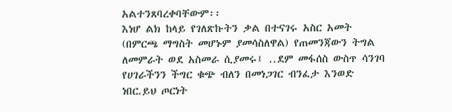አልተንጸባረቀባቸውም፡፡
እነሆ ልክ ከላይ የገለጽኩትን ቃል በተናገሩ አስር አመት (በምርጫ ማግስት መሆኑም ያመሳስለዋል) የጠመንጃውን ትግል ለመምራት ወደ አስመራ ሲያመሩ፤ ..ደም መፋሰስ ውስጥ ሳንገባ የሀገራችንን ችግር ቁጭ ብለን በመነጋገር ብንፈታ እንወድ ነበር.ይህ ጦርነት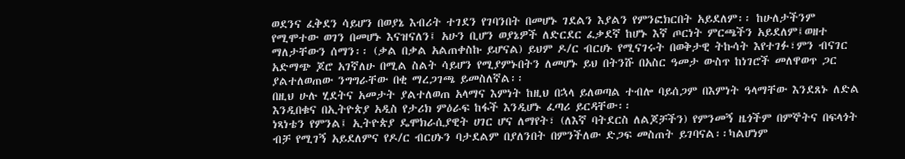ወደንና ፈቅደን ሳይሆን በወያኔ እብሪት ተገደን የገባንበት በመሆኑ ገደልን እያልን የምንፎክርበት አይደለም፡፡ ከሁለታችንም የሚሞተው ወገን በመሆኑ እናዝናለን፤ አሁን ቢሆን ወያኔዎች ለድርደር ፈቃደኛ ከሆኑ እኛ ጦርነት ምርጫችን አይደለም፤ወዘተ ማለታቸውን ሰማን፡፡ (ቃል በቃል አልጠቀስኩ ይሆናል) ይህም ዶ/ር ብርሀኑ የሚናገሩት በወቅታዊ ትኩሳት እየተገፉ፣ምን ብናገር አድማጭ ጆሮ አገኛለሁ በሚል ስልት ሳይሆን የሚያምኑበትን ለመሆኑ ይህ በትንሹ በአስር ዓመታ ውስጥ ከነገሮች መለዋወጥ ጋር ያልተለወጠው ንግግራቸው በቂ ማረጋገጫ ይመስለኛል፡፡
በዚህ ሁሉ ሂደትና አመታት ያልተለወጠ አላማና እምነት ከዚህ በኋላ ይለወጣል ተብሎ ባይሰጋም በእምነት ዓላማቸው እንደጸኑ ለድል እንዲበቁና በኢትዮጵያ አዲስ የታሪክ ምዕራፍ ከፋች እንዲሆኑ ፈጣሪ ይርዳቸው፡፡
ነጻነቴን የምንል፤ ኢትዮጵያ ዴሞክራሲያዊት ሀገር ሆና ለማየት፣ (ለእኛ ባትደርስ ለልጆቻችን) የምንመኝ ዜጎችም በምኞትና በፍላጎት ብቻ የሚገኝ አይደለምና የዶ/ር ብርሀኑን ባታደልም በያለንበት በምንችለው ድጋፍ መስጠት ይገባናል፡፡ካልሆነም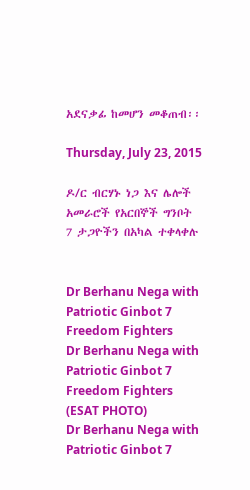አደናቃፊ ከመሆን መቆጠብ፡፡

Thursday, July 23, 2015

ዶ/ር ብርሃኑ ነጋ እና ሌሎች አመራሮች የአርበኞች ግንቦት 7 ታጋዮችን በአካል ተቀላቀሉ


Dr Berhanu Nega with Patriotic Ginbot 7 Freedom Fighters
Dr Berhanu Nega with Patriotic Ginbot 7 Freedom Fighters (ESAT PHOTO)
Dr Berhanu Nega with Patriotic Ginbot 7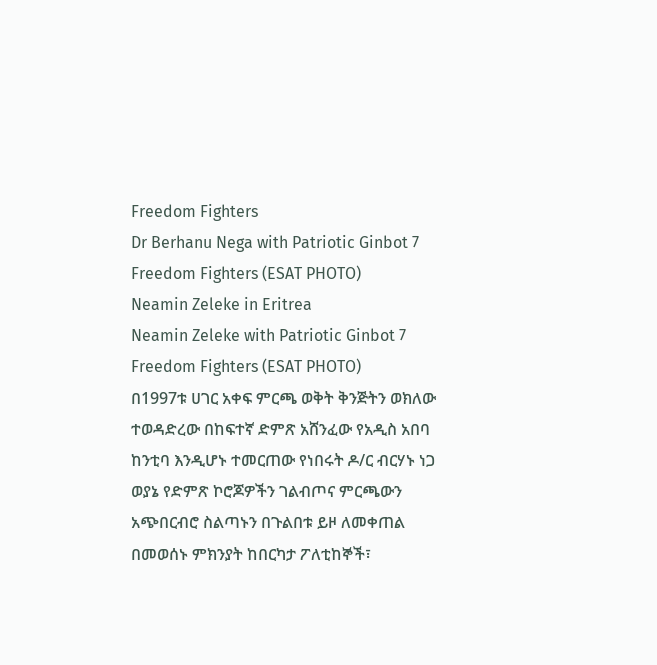Freedom Fighters
Dr Berhanu Nega with Patriotic Ginbot 7 Freedom Fighters (ESAT PHOTO)
Neamin Zeleke in Eritrea
Neamin Zeleke with Patriotic Ginbot 7 Freedom Fighters (ESAT PHOTO)
በ1997ቱ ሀገር አቀፍ ምርጫ ወቅት ቅንጅትን ወክለው ተወዳድረው በከፍተኛ ድምጽ አሸንፈው የአዲስ አበባ ከንቲባ እንዲሆኑ ተመርጠው የነበሩት ዶ/ር ብርሃኑ ነጋ ወያኔ የድምጽ ኮሮጆዎችን ገልብጦና ምርጫውን አጭበርብሮ ስልጣኑን በጉልበቱ ይዞ ለመቀጠል በመወሰኑ ምክንያት ከበርካታ ፖለቲከኞች፣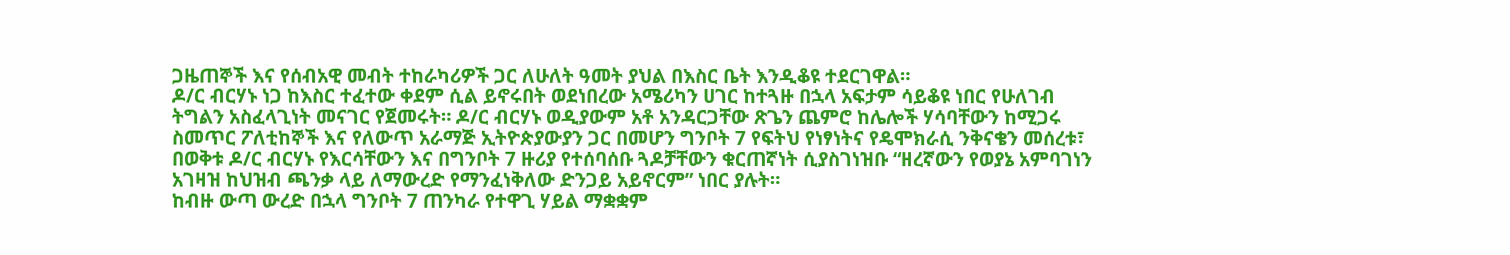ጋዜጠኞች እና የሰብአዊ መብት ተከራካሪዎች ጋር ለሁለት ዓመት ያህል በእስር ቤት እንዲቆዩ ተደርገዋል።
ዶ/ር ብርሃኑ ነጋ ከእስር ተፈተው ቀደም ሲል ይኖሩበት ወደነበረው አሜሪካን ሀገር ከተጓዙ በኋላ አፍታም ሳይቆዩ ነበር የሁለገብ ትግልን አስፈላጊነት መናገር የጀመሩት። ዶ/ር ብርሃኑ ወዲያውም አቶ አንዳርጋቸው ጽጌን ጨምሮ ከሌሎች ሃሳባቸውን ከሚጋሩ ስመጥር ፖለቲከኞች እና የለውጥ አራማጅ ኢትዮጵያውያን ጋር በመሆን ግንቦት 7 የፍትህ የነፃነትና የዴሞክራሲ ንቅናቄን መሰረቱ፣ በወቅቱ ዶ/ር ብርሃኑ የእርሳቸውን እና በግንቦት 7 ዙሪያ የተሰባሰቡ ጓዶቻቸውን ቁርጠኛነት ሲያስገነዝቡ “ዘረኛውን የወያኔ አምባገነን አገዛዝ ከህዝብ ጫንቃ ላይ ለማውረድ የማንፈነቅለው ድንጋይ አይኖርም” ነበር ያሉት።
ከብዙ ውጣ ውረድ በኋላ ግንቦት 7 ጠንካራ የተዋጊ ሃይል ማቋቋም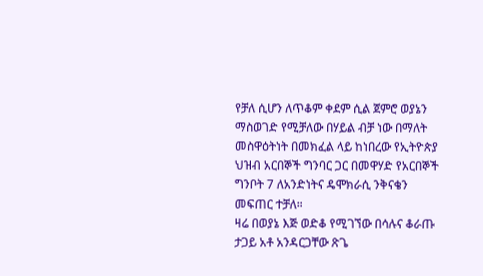የቻለ ሲሆን ለጥቆም ቀደም ሲል ጀምሮ ወያኔን ማስወገድ የሚቻለው በሃይል ብቻ ነው በማለት መስዋዕትነት በመክፈል ላይ ከነበረው የኢትዮጵያ ህዝብ አርበኞች ግንባር ጋር በመዋሃድ የአርበኞች ግንቦት 7 ለአንድነትና ዴሞክራሲ ንቅናቄን መፍጠር ተቻለ።
ዛሬ በወያኔ እጅ ወድቆ የሚገኘው በሳሉና ቆራጡ ታጋይ አቶ አንዳርጋቸው ጽጌ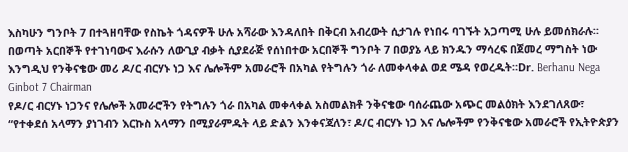እስካሁን ግንቦት 7 በተጓዘባቸው የስኬት ጎዳናዎች ሁሉ አሻራው እንዳለበት በቅርብ አብረውት ሲታገሉ የነበሩ ባገኙት አጋጣሚ ሁሉ ይመሰክራሉ።
በወጣት አርበኞች የተገነባውና እራሱን ለውጊያ ብቃት ሲያደራጅ የሰነበተው አርበኞች ግንቦት 7 በወያኔ ላይ ክንዱን ማሳረፍ በጀመረ ማግስት ነው እንግዲህ የንቅናቄው መሪ ዶ/ር ብርሃኑ ነጋ እና ሌሎችም አመራሮች በአካል የትግሉን ጎራ ለመቀላቀል ወደ ሜዳ የወረዱት።Dr. Berhanu Nega Ginbot 7 Chairman
የዶ/ር ብርሃኑ ነጋንና የሌሎች አመራሮችን የትግሉን ጎራ በአካል መቀላቀል አስመልክቶ ንቅናቄው ባሰራጨው አጭር መልዕክት እንደገለጸው፣
“የተቀደሰ አላማን ያነገብን እርኩስ አላማን በሚያራምዱት ላይ ድልን እንቀናጃለን፣ ዶ/ር ብርሃኑ ነጋ እና ሌሎችም የንቅናቄው አመራሮች የኢትዮጵያን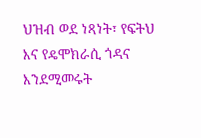ህዝብ ወደ ነጻነት፣ የፍትህ እና የዴሞክራሲ ጎዳና እንደሚመሩት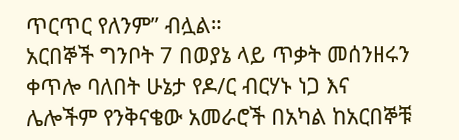ጥርጥር የለንም” ብሏል።
አርበኞች ግንቦት 7 በወያኔ ላይ ጥቃት መሰንዘሩን ቀጥሎ ባለበት ሁኔታ የዶ/ር ብርሃኑ ነጋ እና ሌሎችም የንቅናቄው አመራሮች በአካል ከአርበኞቹ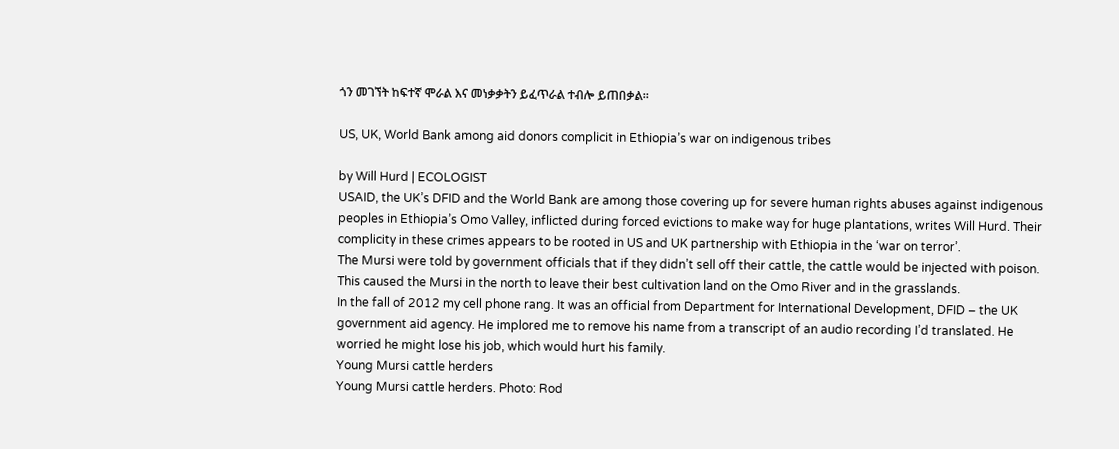ጎን መገኘት ከፍተኛ ሞራል እና መነቃቃትን ይፈጥራል ተብሎ ይጠበቃል።

US, UK, World Bank among aid donors complicit in Ethiopia’s war on indigenous tribes

by Will Hurd | ECOLOGIST
USAID, the UK’s DFID and the World Bank are among those covering up for severe human rights abuses against indigenous peoples in Ethiopia’s Omo Valley, inflicted during forced evictions to make way for huge plantations, writes Will Hurd. Their complicity in these crimes appears to be rooted in US and UK partnership with Ethiopia in the ‘war on terror’.
The Mursi were told by government officials that if they didn’t sell off their cattle, the cattle would be injected with poison. This caused the Mursi in the north to leave their best cultivation land on the Omo River and in the grasslands.
In the fall of 2012 my cell phone rang. It was an official from Department for International Development, DFID – the UK government aid agency. He implored me to remove his name from a transcript of an audio recording I’d translated. He worried he might lose his job, which would hurt his family.
Young Mursi cattle herders
Young Mursi cattle herders. Photo: Rod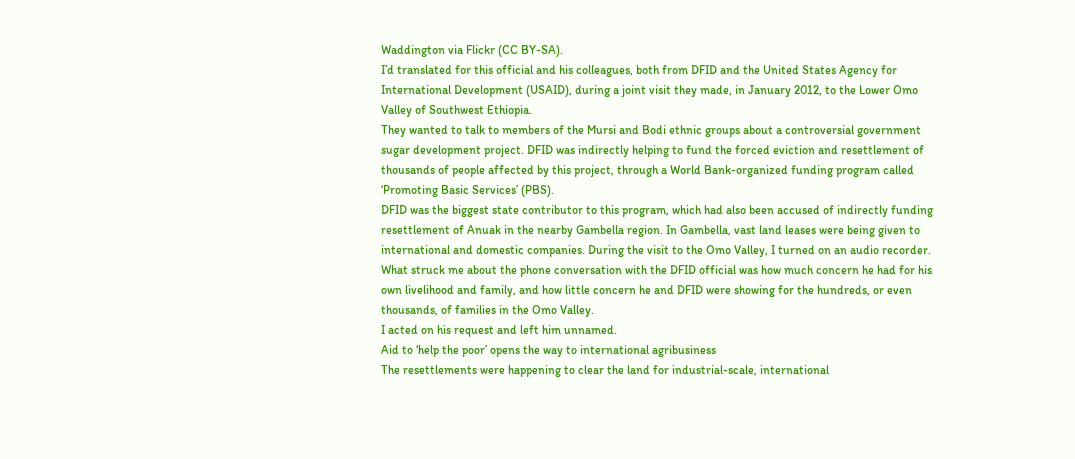Waddington via Flickr (CC BY-SA).
I’d translated for this official and his colleagues, both from DFID and the United States Agency for International Development (USAID), during a joint visit they made, in January 2012, to the Lower Omo Valley of Southwest Ethiopia.
They wanted to talk to members of the Mursi and Bodi ethnic groups about a controversial government sugar development project. DFID was indirectly helping to fund the forced eviction and resettlement of thousands of people affected by this project, through a World Bank-organized funding program called ‘Promoting Basic Services’ (PBS).
DFID was the biggest state contributor to this program, which had also been accused of indirectly funding resettlement of Anuak in the nearby Gambella region. In Gambella, vast land leases were being given to international and domestic companies. During the visit to the Omo Valley, I turned on an audio recorder.
What struck me about the phone conversation with the DFID official was how much concern he had for his own livelihood and family, and how little concern he and DFID were showing for the hundreds, or even thousands, of families in the Omo Valley.
I acted on his request and left him unnamed.
Aid to ‘help the poor’ opens the way to international agribusiness
The resettlements were happening to clear the land for industrial-scale, international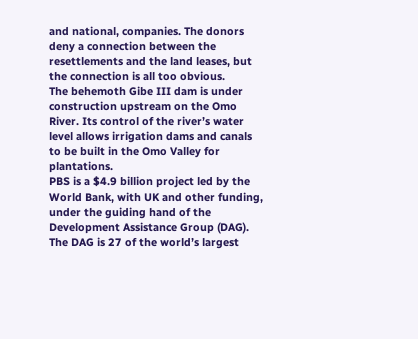and national, companies. The donors deny a connection between the resettlements and the land leases, but the connection is all too obvious.
The behemoth Gibe III dam is under construction upstream on the Omo River. Its control of the river’s water level allows irrigation dams and canals to be built in the Omo Valley for plantations.
PBS is a $4.9 billion project led by the World Bank, with UK and other funding, under the guiding hand of the Development Assistance Group (DAG). The DAG is 27 of the world’s largest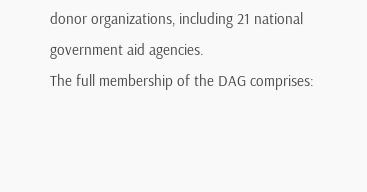donor organizations, including 21 national government aid agencies.
The full membership of the DAG comprises: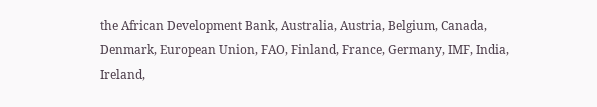the African Development Bank, Australia, Austria, Belgium, Canada, Denmark, European Union, FAO, Finland, France, Germany, IMF, India, Ireland,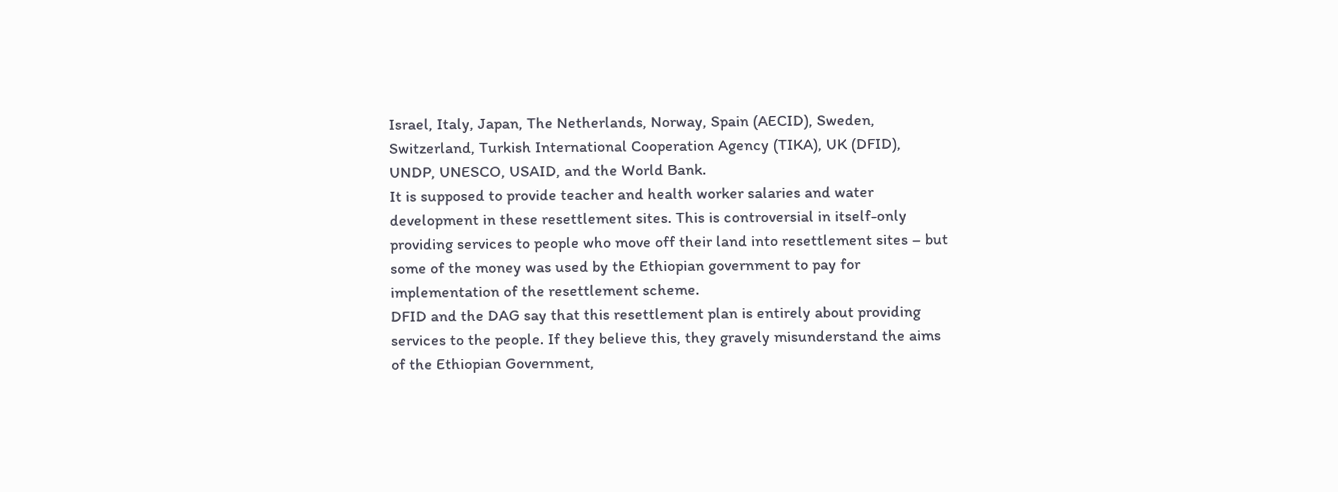Israel, Italy, Japan, The Netherlands, Norway, Spain (AECID), Sweden, Switzerland, Turkish International Cooperation Agency (TIKA), UK (DFID), UNDP, UNESCO, USAID, and the World Bank.
It is supposed to provide teacher and health worker salaries and water development in these resettlement sites. This is controversial in itself-only providing services to people who move off their land into resettlement sites – but some of the money was used by the Ethiopian government to pay for implementation of the resettlement scheme.
DFID and the DAG say that this resettlement plan is entirely about providing services to the people. If they believe this, they gravely misunderstand the aims of the Ethiopian Government,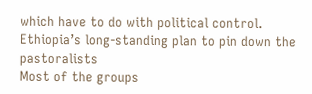which have to do with political control.
Ethiopia’s long-standing plan to pin down the pastoralists
Most of the groups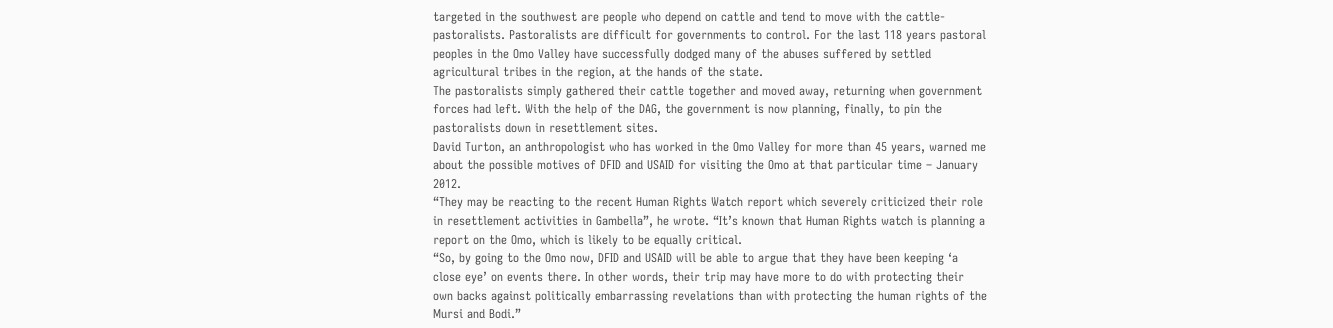targeted in the southwest are people who depend on cattle and tend to move with the cattle-pastoralists. Pastoralists are difficult for governments to control. For the last 118 years pastoral peoples in the Omo Valley have successfully dodged many of the abuses suffered by settled agricultural tribes in the region, at the hands of the state.
The pastoralists simply gathered their cattle together and moved away, returning when government forces had left. With the help of the DAG, the government is now planning, finally, to pin the pastoralists down in resettlement sites.
David Turton, an anthropologist who has worked in the Omo Valley for more than 45 years, warned me about the possible motives of DFID and USAID for visiting the Omo at that particular time – January 2012.
“They may be reacting to the recent Human Rights Watch report which severely criticized their role in resettlement activities in Gambella”, he wrote. “It’s known that Human Rights watch is planning a report on the Omo, which is likely to be equally critical.
“So, by going to the Omo now, DFID and USAID will be able to argue that they have been keeping ‘a close eye’ on events there. In other words, their trip may have more to do with protecting their own backs against politically embarrassing revelations than with protecting the human rights of the Mursi and Bodi.”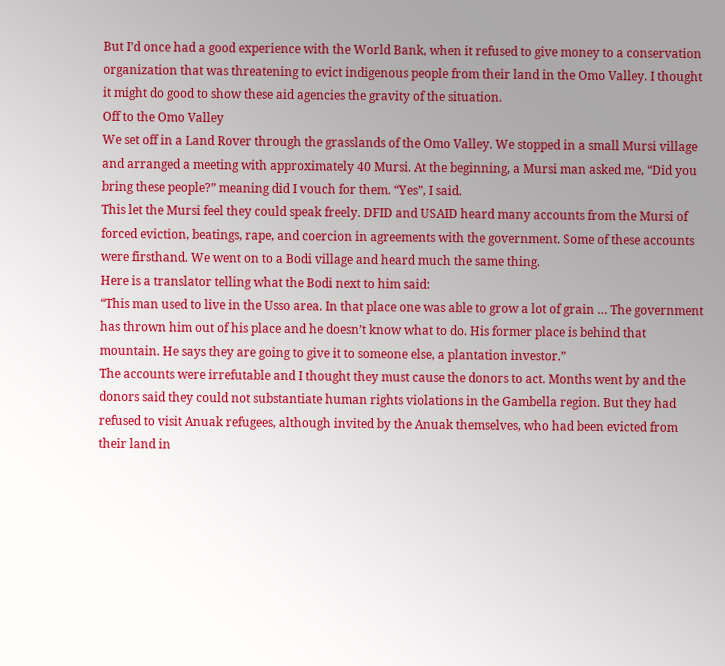But I’d once had a good experience with the World Bank, when it refused to give money to a conservation organization that was threatening to evict indigenous people from their land in the Omo Valley. I thought it might do good to show these aid agencies the gravity of the situation.
Off to the Omo Valley
We set off in a Land Rover through the grasslands of the Omo Valley. We stopped in a small Mursi village and arranged a meeting with approximately 40 Mursi. At the beginning, a Mursi man asked me, “Did you bring these people?” meaning did I vouch for them. “Yes”, I said.
This let the Mursi feel they could speak freely. DFID and USAID heard many accounts from the Mursi of forced eviction, beatings, rape, and coercion in agreements with the government. Some of these accounts were firsthand. We went on to a Bodi village and heard much the same thing.
Here is a translator telling what the Bodi next to him said:
“This man used to live in the Usso area. In that place one was able to grow a lot of grain … The government has thrown him out of his place and he doesn’t know what to do. His former place is behind that mountain. He says they are going to give it to someone else, a plantation investor.”
The accounts were irrefutable and I thought they must cause the donors to act. Months went by and the donors said they could not substantiate human rights violations in the Gambella region. But they had refused to visit Anuak refugees, although invited by the Anuak themselves, who had been evicted from their land in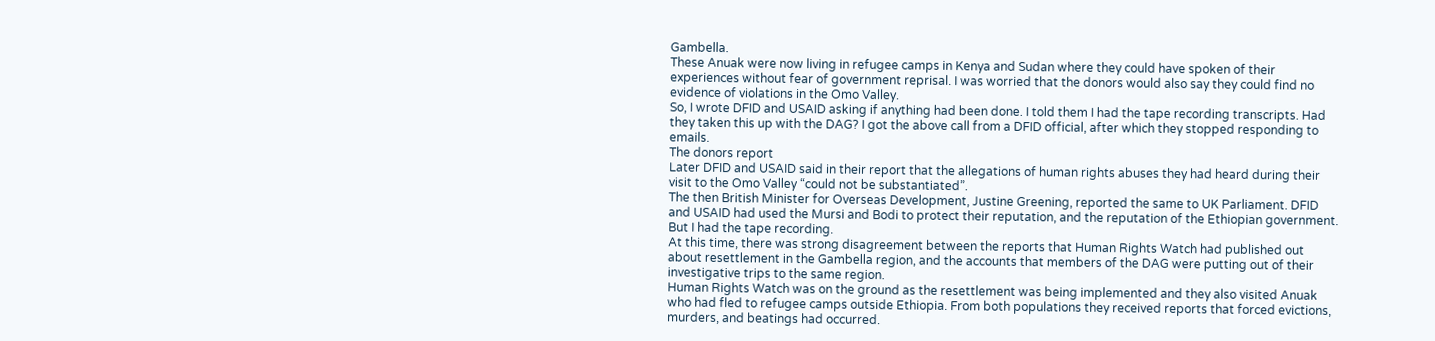Gambella.
These Anuak were now living in refugee camps in Kenya and Sudan where they could have spoken of their experiences without fear of government reprisal. I was worried that the donors would also say they could find no evidence of violations in the Omo Valley.
So, I wrote DFID and USAID asking if anything had been done. I told them I had the tape recording transcripts. Had they taken this up with the DAG? I got the above call from a DFID official, after which they stopped responding to emails.
The donors report
Later DFID and USAID said in their report that the allegations of human rights abuses they had heard during their visit to the Omo Valley “could not be substantiated”.
The then British Minister for Overseas Development, Justine Greening, reported the same to UK Parliament. DFID and USAID had used the Mursi and Bodi to protect their reputation, and the reputation of the Ethiopian government.
But I had the tape recording.
At this time, there was strong disagreement between the reports that Human Rights Watch had published out about resettlement in the Gambella region, and the accounts that members of the DAG were putting out of their investigative trips to the same region.
Human Rights Watch was on the ground as the resettlement was being implemented and they also visited Anuak who had fled to refugee camps outside Ethiopia. From both populations they received reports that forced evictions, murders, and beatings had occurred.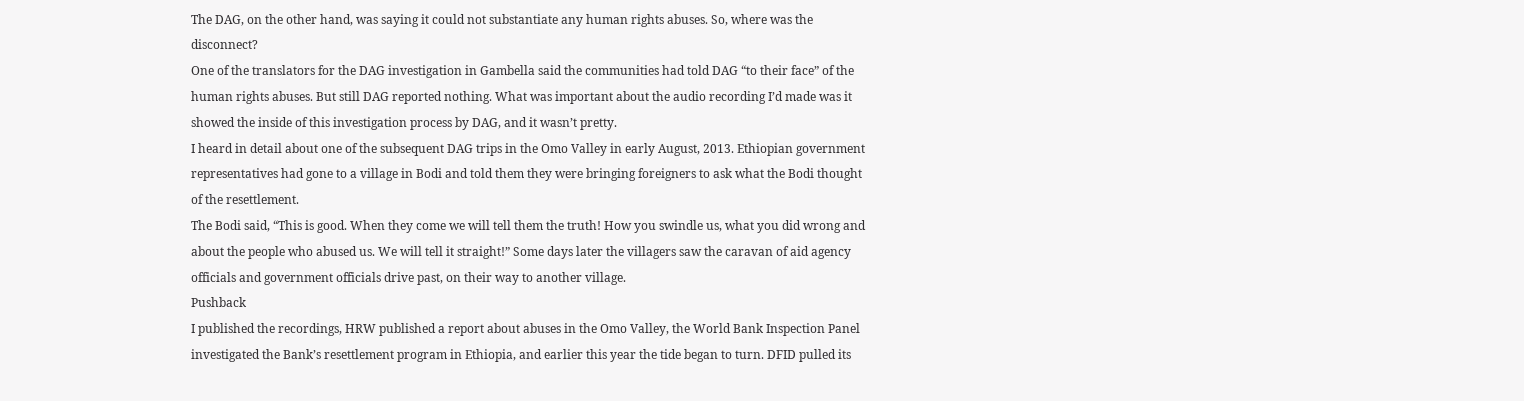The DAG, on the other hand, was saying it could not substantiate any human rights abuses. So, where was the disconnect?
One of the translators for the DAG investigation in Gambella said the communities had told DAG “to their face” of the human rights abuses. But still DAG reported nothing. What was important about the audio recording I’d made was it showed the inside of this investigation process by DAG, and it wasn’t pretty.
I heard in detail about one of the subsequent DAG trips in the Omo Valley in early August, 2013. Ethiopian government representatives had gone to a village in Bodi and told them they were bringing foreigners to ask what the Bodi thought of the resettlement.
The Bodi said, “This is good. When they come we will tell them the truth! How you swindle us, what you did wrong and about the people who abused us. We will tell it straight!” Some days later the villagers saw the caravan of aid agency officials and government officials drive past, on their way to another village.
Pushback
I published the recordings, HRW published a report about abuses in the Omo Valley, the World Bank Inspection Panel investigated the Bank’s resettlement program in Ethiopia, and earlier this year the tide began to turn. DFID pulled its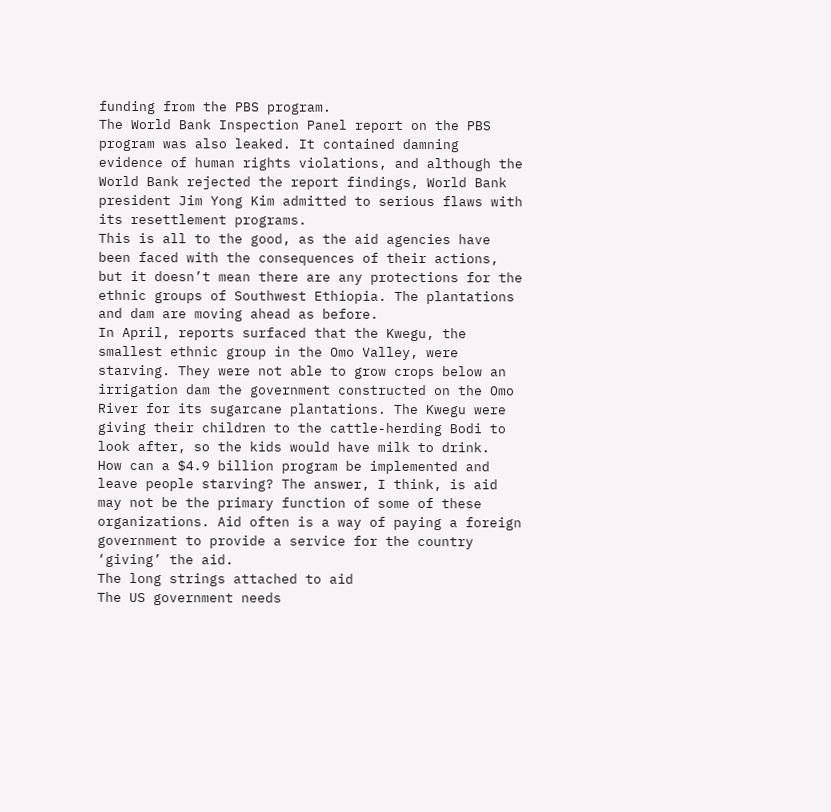funding from the PBS program.
The World Bank Inspection Panel report on the PBS program was also leaked. It contained damning evidence of human rights violations, and although the World Bank rejected the report findings, World Bank president Jim Yong Kim admitted to serious flaws with its resettlement programs.
This is all to the good, as the aid agencies have been faced with the consequences of their actions, but it doesn’t mean there are any protections for the ethnic groups of Southwest Ethiopia. The plantations and dam are moving ahead as before.
In April, reports surfaced that the Kwegu, the smallest ethnic group in the Omo Valley, were starving. They were not able to grow crops below an irrigation dam the government constructed on the Omo River for its sugarcane plantations. The Kwegu were giving their children to the cattle-herding Bodi to look after, so the kids would have milk to drink.
How can a $4.9 billion program be implemented and leave people starving? The answer, I think, is aid may not be the primary function of some of these organizations. Aid often is a way of paying a foreign government to provide a service for the country ‘giving’ the aid.
The long strings attached to aid
The US government needs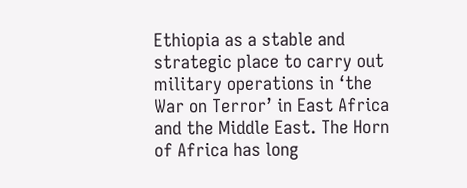Ethiopia as a stable and strategic place to carry out military operations in ‘the War on Terror’ in East Africa and the Middle East. The Horn of Africa has long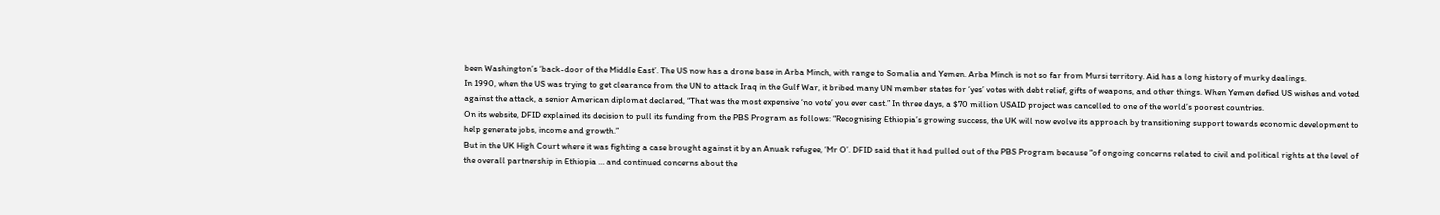been Washington’s ‘back-door of the Middle East’. The US now has a drone base in Arba Minch, with range to Somalia and Yemen. Arba Minch is not so far from Mursi territory. Aid has a long history of murky dealings.
In 1990, when the US was trying to get clearance from the UN to attack Iraq in the Gulf War, it bribed many UN member states for ‘yes’ votes with debt relief, gifts of weapons, and other things. When Yemen defied US wishes and voted against the attack, a senior American diplomat declared, “That was the most expensive ‘no vote’ you ever cast.” In three days, a $70 million USAID project was cancelled to one of the world’s poorest countries.
On its website, DFID explained its decision to pull its funding from the PBS Program as follows: “Recognising Ethiopia’s growing success, the UK will now evolve its approach by transitioning support towards economic development to help generate jobs, income and growth.”
But in the UK High Court where it was fighting a case brought against it by an Anuak refugee, ‘Mr O’. DFID said that it had pulled out of the PBS Program because “of ongoing concerns related to civil and political rights at the level of the overall partnership in Ethiopia … and continued concerns about the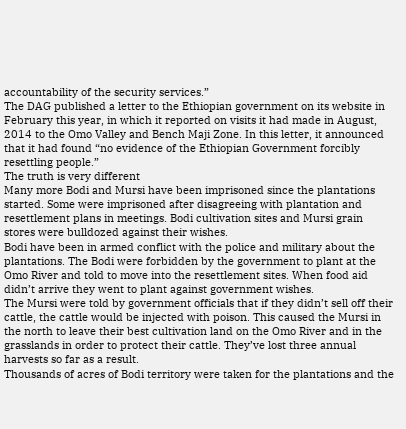accountability of the security services.”
The DAG published a letter to the Ethiopian government on its website in February this year, in which it reported on visits it had made in August, 2014 to the Omo Valley and Bench Maji Zone. In this letter, it announced that it had found “no evidence of the Ethiopian Government forcibly resettling people.”
The truth is very different
Many more Bodi and Mursi have been imprisoned since the plantations started. Some were imprisoned after disagreeing with plantation and resettlement plans in meetings. Bodi cultivation sites and Mursi grain stores were bulldozed against their wishes.
Bodi have been in armed conflict with the police and military about the plantations. The Bodi were forbidden by the government to plant at the Omo River and told to move into the resettlement sites. When food aid didn’t arrive they went to plant against government wishes.
The Mursi were told by government officials that if they didn’t sell off their cattle, the cattle would be injected with poison. This caused the Mursi in the north to leave their best cultivation land on the Omo River and in the grasslands in order to protect their cattle. They’ve lost three annual harvests so far as a result.
Thousands of acres of Bodi territory were taken for the plantations and the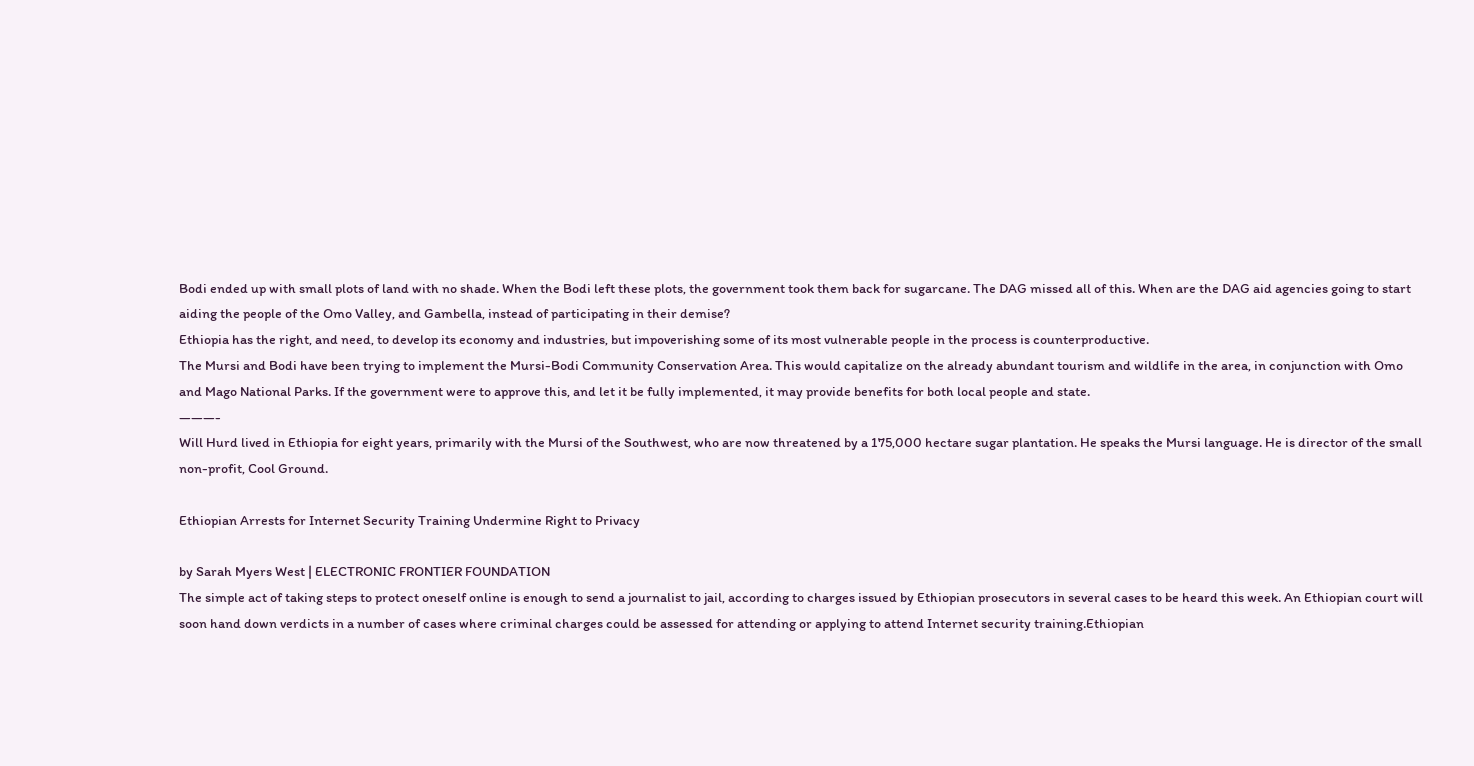Bodi ended up with small plots of land with no shade. When the Bodi left these plots, the government took them back for sugarcane. The DAG missed all of this. When are the DAG aid agencies going to start aiding the people of the Omo Valley, and Gambella, instead of participating in their demise?
Ethiopia has the right, and need, to develop its economy and industries, but impoverishing some of its most vulnerable people in the process is counterproductive.
The Mursi and Bodi have been trying to implement the Mursi-Bodi Community Conservation Area. This would capitalize on the already abundant tourism and wildlife in the area, in conjunction with Omo and Mago National Parks. If the government were to approve this, and let it be fully implemented, it may provide benefits for both local people and state.
———-
Will Hurd lived in Ethiopia for eight years, primarily with the Mursi of the Southwest, who are now threatened by a 175,000 hectare sugar plantation. He speaks the Mursi language. He is director of the small non-profit, Cool Ground.

Ethiopian Arrests for Internet Security Training Undermine Right to Privacy

by Sarah Myers West | ELECTRONIC FRONTIER FOUNDATION
The simple act of taking steps to protect oneself online is enough to send a journalist to jail, according to charges issued by Ethiopian prosecutors in several cases to be heard this week. An Ethiopian court will soon hand down verdicts in a number of cases where criminal charges could be assessed for attending or applying to attend Internet security training.Ethiopian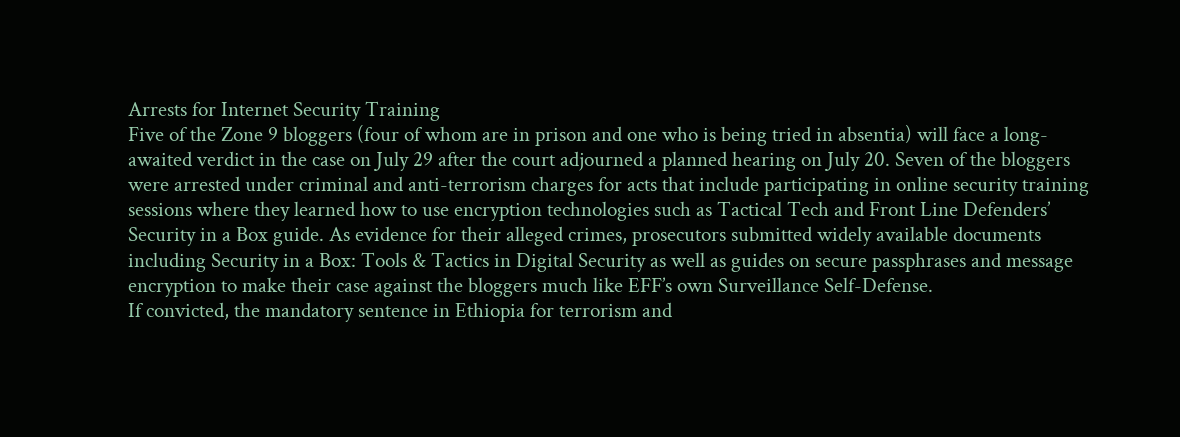Arrests for Internet Security Training
Five of the Zone 9 bloggers (four of whom are in prison and one who is being tried in absentia) will face a long-awaited verdict in the case on July 29 after the court adjourned a planned hearing on July 20. Seven of the bloggers were arrested under criminal and anti-terrorism charges for acts that include participating in online security training sessions where they learned how to use encryption technologies such as Tactical Tech and Front Line Defenders’ Security in a Box guide. As evidence for their alleged crimes, prosecutors submitted widely available documents including Security in a Box: Tools & Tactics in Digital Security as well as guides on secure passphrases and message encryption to make their case against the bloggers much like EFF’s own Surveillance Self-Defense.
If convicted, the mandatory sentence in Ethiopia for terrorism and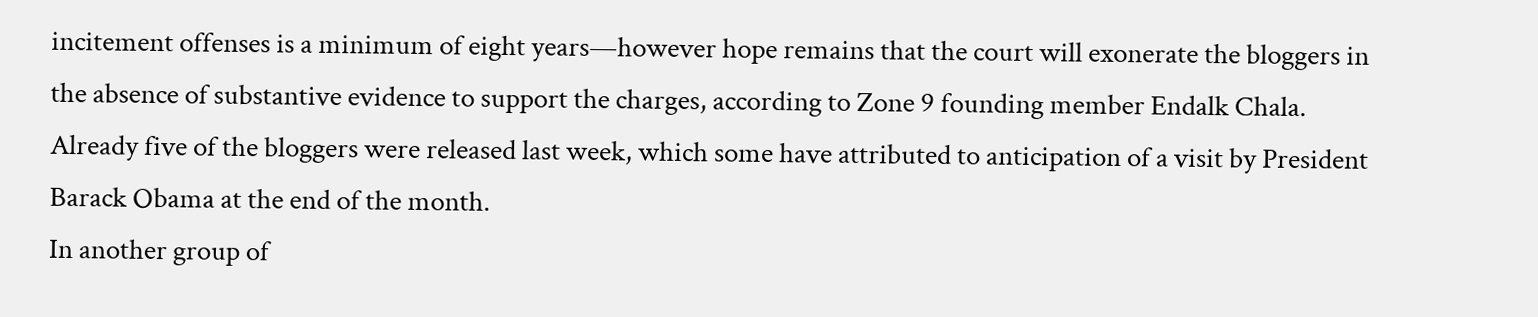incitement offenses is a minimum of eight years—however hope remains that the court will exonerate the bloggers in the absence of substantive evidence to support the charges, according to Zone 9 founding member Endalk Chala. Already five of the bloggers were released last week, which some have attributed to anticipation of a visit by President Barack Obama at the end of the month.
In another group of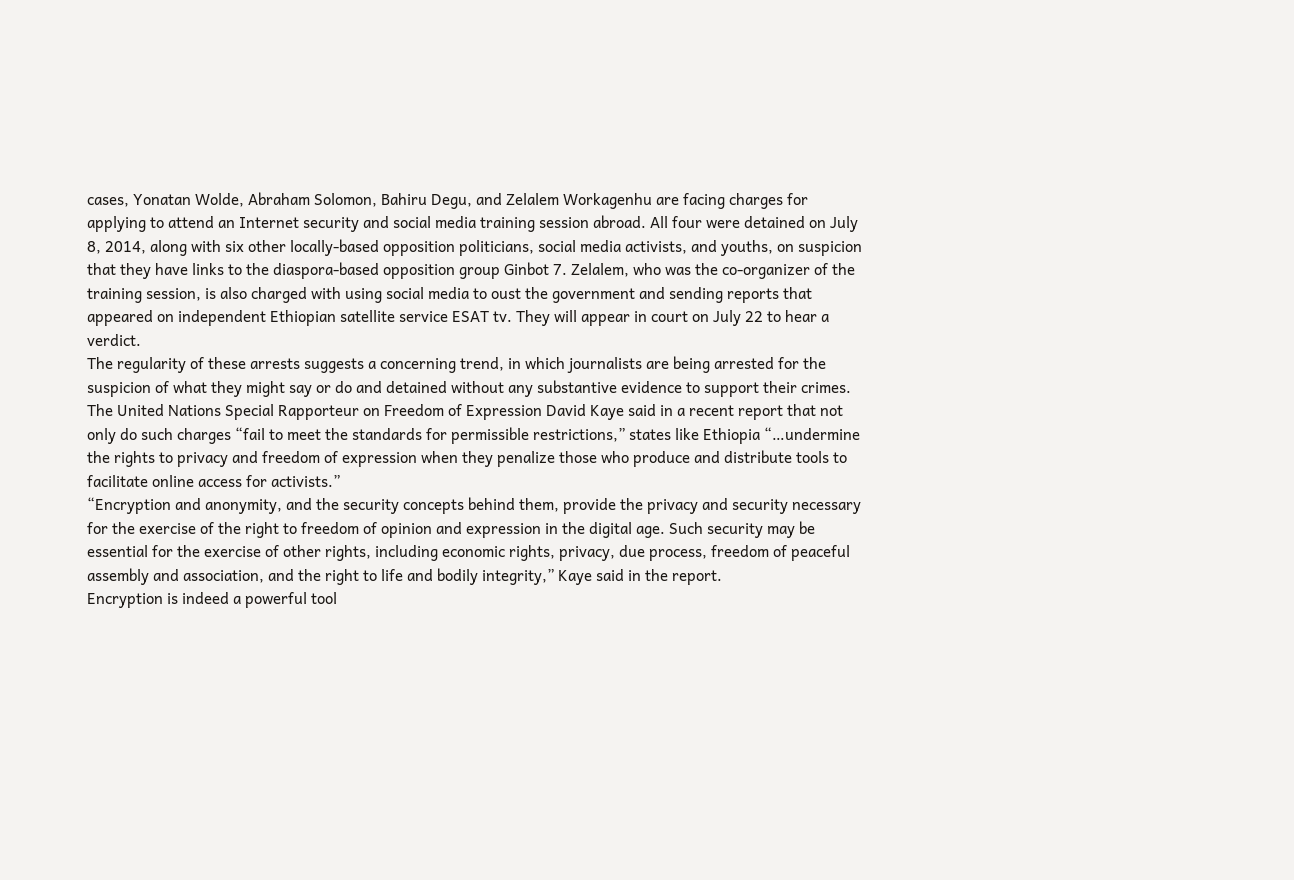cases, Yonatan Wolde, Abraham Solomon, Bahiru Degu, and Zelalem Workagenhu are facing charges for applying to attend an Internet security and social media training session abroad. All four were detained on July 8, 2014, along with six other locally-based opposition politicians, social media activists, and youths, on suspicion that they have links to the diaspora-based opposition group Ginbot 7. Zelalem, who was the co-organizer of the training session, is also charged with using social media to oust the government and sending reports that appeared on independent Ethiopian satellite service ESAT tv. They will appear in court on July 22 to hear a verdict.
The regularity of these arrests suggests a concerning trend, in which journalists are being arrested for the suspicion of what they might say or do and detained without any substantive evidence to support their crimes. The United Nations Special Rapporteur on Freedom of Expression David Kaye said in a recent report that not only do such charges “fail to meet the standards for permissible restrictions,” states like Ethiopia “…undermine the rights to privacy and freedom of expression when they penalize those who produce and distribute tools to facilitate online access for activists.”
“Encryption and anonymity, and the security concepts behind them, provide the privacy and security necessary for the exercise of the right to freedom of opinion and expression in the digital age. Such security may be essential for the exercise of other rights, including economic rights, privacy, due process, freedom of peaceful assembly and association, and the right to life and bodily integrity,” Kaye said in the report.
Encryption is indeed a powerful tool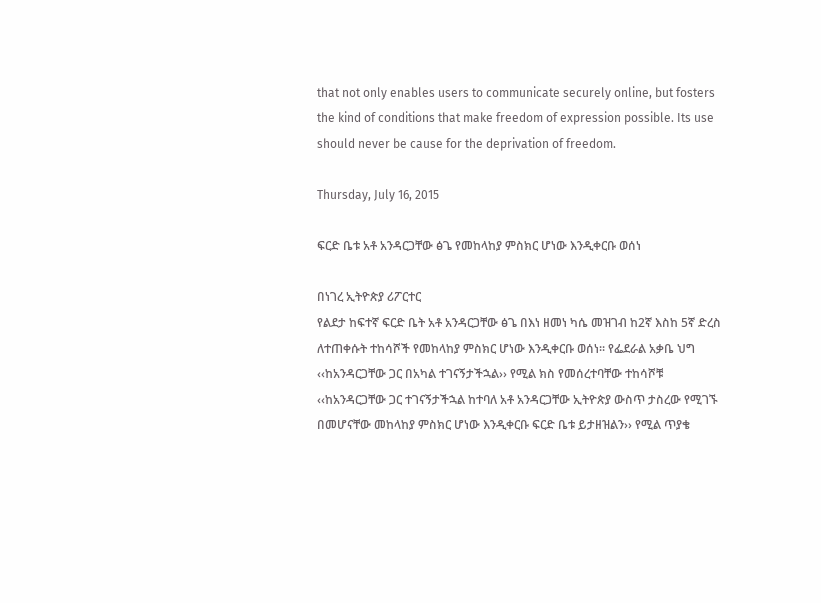that not only enables users to communicate securely online, but fosters the kind of conditions that make freedom of expression possible. Its use should never be cause for the deprivation of freedom.

Thursday, July 16, 2015

ፍርድ ቤቱ አቶ አንዳርጋቸው ፅጌ የመከላከያ ምስክር ሆነው እንዲቀርቡ ወሰነ

በነገረ ኢትዮጵያ ሪፖርተር
የልደታ ከፍተኛ ፍርድ ቤት አቶ አንዳርጋቸው ፅጌ በእነ ዘመነ ካሴ መዝገብ ከ2ኛ እስከ 5ኛ ድረስ ለተጠቀሱት ተከሳሾች የመከላከያ ምስክር ሆነው እንዲቀርቡ ወሰነ፡፡ የፌደራል አቃቤ ህግ ‹‹ከአንዳርጋቸው ጋር በአካል ተገናኝታችኋል›› የሚል ክስ የመሰረተባቸው ተከሳሾቹ ‹‹ከአንዳርጋቸው ጋር ተገናኝታችኋል ከተባለ አቶ አንዳርጋቸው ኢትዮጵያ ውስጥ ታስረው የሚገኙ በመሆናቸው መከላከያ ምስክር ሆነው እንዲቀርቡ ፍርድ ቤቱ ይታዘዝልን›› የሚል ጥያቄ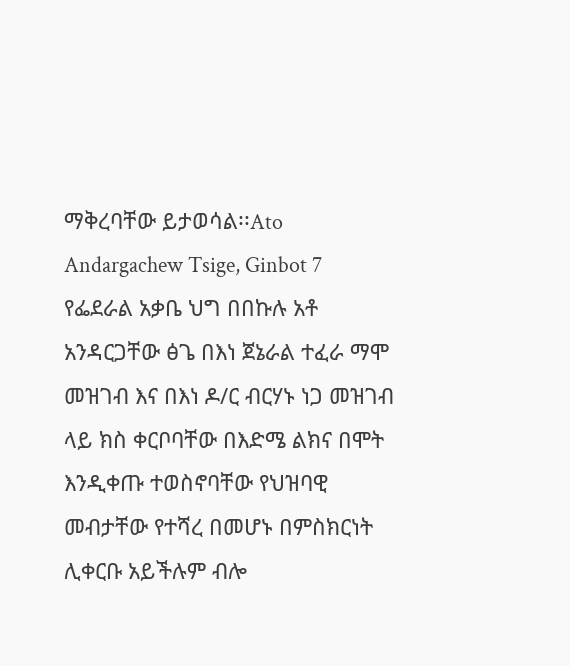ማቅረባቸው ይታወሳል፡፡Ato Andargachew Tsige, Ginbot 7
የፌደራል አቃቤ ህግ በበኩሉ አቶ አንዳርጋቸው ፅጌ በእነ ጀኔራል ተፈራ ማሞ መዝገብ እና በእነ ዶ/ር ብርሃኑ ነጋ መዝገብ ላይ ክስ ቀርቦባቸው በእድሜ ልክና በሞት እንዲቀጡ ተወስኖባቸው የህዝባዊ መብታቸው የተሻረ በመሆኑ በምስክርነት ሊቀርቡ አይችሉም ብሎ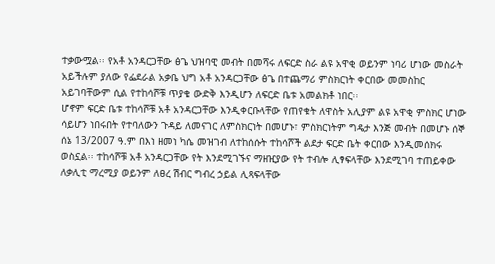ተቃውሟል፡፡ የአቶ አንዳርጋቸው ፅጌ ህዝባዊ መብት በመሻሩ ለፍርድ ስራ ልዩ አዋቂ ወይንም ነባሪ ሆነው መስራት አይችሉም ያለው የፌደራል አቃቤ ህግ አቶ አንዳርጋቸው ፅጌ በተጨማሪ ምስክርነት ቀርበው መመስከር አይገባቸውም ሲል የተከሳሾቹ ጥያቄ ውድቅ እንዲሆን ለፍርድ ቤቱ አመልክቶ ነበር፡፡
ሆኖም ፍርድ ቤቱ ተከሳሾቹ አቶ አንዳርጋቸው እንዲቀርቡላቸው የጠየቁት ለዋስት አሊያም ልዩ አዋቂ ምስክር ሆነው ሳይሆን ነበሩበት የተባለውን ጉዳይ ለመናገር ለምስክርነት በመሆኑ፣ ምስክርነትም ግዴታ እንጅ መብት በመሆኑ ሰኞ ሰኔ 13/2007 ዓ.ም በእነ ዘመነ ካሴ መዝገብ ለተከሰሱት ተከሳሾች ልደታ ፍርድ ቤት ቀርበው እንዲመሰክሩ ወስኗል፡፡ ተከሳሾቹ አቶ አንዳርጋቸው የት እንደሚገኙና ማዘዢያው የት ተብሎ ሊፃፍላቸው እንደሚገባ ተጠይቀው ለቃሊቲ ማረሚያ ወይንም ለፀረ ሽብር ግብረ ኃይል ሊጻፍላቸው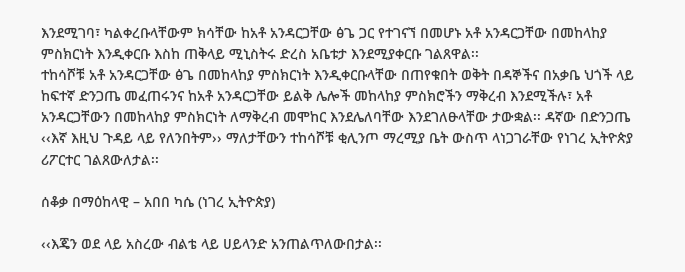እንደሚገባ፣ ካልቀረቡላቸውም ክሳቸው ከአቶ አንዳርጋቸው ፅጌ ጋር የተገናኘ በመሆኑ አቶ አንዳርጋቸው በመከላከያ ምስክርነት እንዲቀርቡ እስከ ጠቅላይ ሚኒስትሩ ድረስ አቤቱታ እንደሚያቀርቡ ገልጸዋል፡፡
ተከሳሾቹ አቶ አንዳርጋቸው ፅጌ በመከላከያ ምስክርነት እንዲቀርቡላቸው በጠየቁበት ወቅት በዳኞችና በአቃቤ ህጎች ላይ ከፍተኛ ድንጋጤ መፈጠሩንና ከአቶ አንዳርጋቸው ይልቅ ሌሎች መከላከያ ምስክሮችን ማቅረብ እንደሚችሉ፣ አቶ አንዳርጋቸውን በመከላከያ ምስክርነት ለማቅረብ መሞከር እንደሌለባቸው እንደገለፁላቸው ታውቋል፡፡ ዳኛው በድንጋጤ ‹‹እኛ እዚህ ጉዳይ ላይ የለንበትም›› ማለታቸውን ተከሳሾቹ ቂሊንጦ ማረሚያ ቤት ውስጥ ላነጋገራቸው የነገረ ኢትዮጵያ ሪፖርተር ገልጸውለታል፡፡

ሰቆቃ በማዕከላዊ – አበበ ካሴ (ነገረ ኢትዮጵያ)

‹‹እጄን ወደ ላይ አስረው ብልቴ ላይ ሀይላንድ አንጠልጥለውበታል፡፡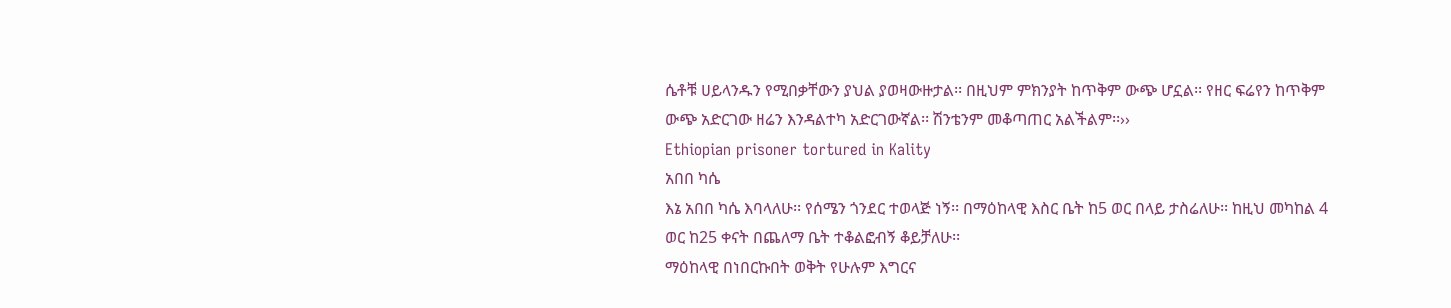ሴቶቹ ሀይላንዱን የሚበቃቸውን ያህል ያወዛውዙታል፡፡ በዚህም ምክንያት ከጥቅም ውጭ ሆኗል፡፡ የዘር ፍሬየን ከጥቅም ውጭ አድርገው ዘሬን እንዳልተካ አድርገውኛል፡፡ ሽንቴንም መቆጣጠር አልችልም፡፡››
Ethiopian prisoner tortured in Kality
አበበ ካሴ
እኔ አበበ ካሴ እባላለሁ፡፡ የሰሜን ጎንደር ተወላጅ ነኝ፡፡ በማዕከላዊ እስር ቤት ከ5 ወር በላይ ታስሬለሁ፡፡ ከዚህ መካከል 4 ወር ከ25 ቀናት በጨለማ ቤት ተቆልፎብኝ ቆይቻለሁ፡፡
ማዕከላዊ በነበርኩበት ወቅት የሁሉም እግርና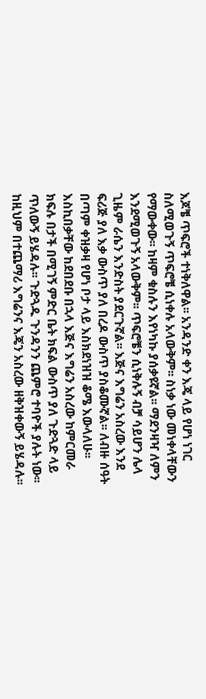እጆቼ ጥፍሮች ተነቅለዋል፡፡ አንዳንድ ቀን እጄ ላይ የሆነ ነገር ስለሚወጉኝ ጥፍሮቼ ሲነቀሉ አላውቅም፡፡ ስነቃ ነው መነቀላቸውን የማውቀው፡፡ ከዛም ቁስሉን እየነካኩ ያሰቃዩኛል፡፡ ማደንዛዣ ለምን እንደሚወጉኝ አላውቅም፡፡ ጥፍሮቼን ሲነቅሉኝ ብቻ ሳይሆን ሌላ ጊዜም ራሴን እንድስት ያደርጉኛል፡፡ እጅና እግሬን አስረው እንደ ፍሪጅ ያለ እቃ ውስጥ ያለ በረዶ ውስጥ ያስቆሙኛል፡፡ ለብዙ ሰዓት በጣም ቀዝቃዛ የሆነ ቦታ ላይ እስክደነዝዝ ቆሜ እውላለሁ፡፡ እስኪበቃቸው ከደበደቡ በኋላ እጅና እግሬን አስረው ከምርመራ ክፍሉ በታች በሚገኝ ምድር ቤት ክፍል ውስጥ ያለ ጉድጓድ ላይ ጥለውኝ ይሄዳሉ፡፡ ጉድጓዱ ጉንዳንን ጨምሮ ተባዮች ያሉት ነው፡፡ ከዚህም በተጨማሪ እግሬንና እጄን አስረው ዘቅዝቀውኝ ይሄዳሉ፡፡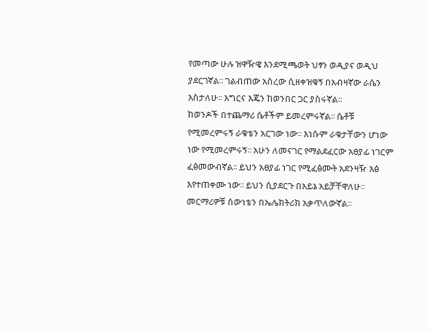የመጣው ሁሉ ዝዋዥዌ እንደሚጫወት ህፃን ወዲያና ወዲህ ያደርገኛል፡፡ ገልብጠው አስረው ሲዘቀዝቁኝ በአብዛኛው ራሴን እስታለሁ፡፡ እግርና እጄን ከወንበር ጋር ያስሩኛል፡፡
ከወንዶች በተጨማሪ ሴቶችም ይመረምሩኛል፡፡ ሴቶቹ የሚመረምሩኝ ራቁቴን አርገው ነው፡፡ እነሱም ራቁታቸውን ሆነው ነው የሚመረምሩኝ፡፡ አሁን ለመናገር የማልደፈርው አፀያፊ ነገርም ፈፅመውብኛል፡፡ ይህን አፀያፊ ነገር የሚፈፅሙት አደንዛዥ እፅ እየተጠቀሙ ነው፡፡ ይህን ሲያደርጉ በአይኔ አይቻቸዋለሁ፡፡ መርማሪዎቹ ሰውነቴን በኤሌክትሪክ አቃጥለውኛል፡፡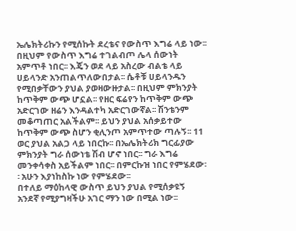ኤሌክትሪኩን የሚሰኩት ደረቴና የውስጥ እግሬ ላይ ነው፡፡ በዚህም የውስጥ እግሬ ተገልብጦ ሌላ ሰውነት አምጥቶ ነበር፡፡ እጄን ወደ ላይ አስረው ብልቴ ላይ ሀይላንድ አንጠልጥለውበታል፡፡ ሴቶቹ ሀይላንዱን የሚበቃቸውን ያህል ያወዛውዙታል፡፡ በዚህም ምክንያት ከጥቅም ውጭ ሆኗል፡፡ የዘር ፍሬየን ከጥቅም ውጭ አድርገው ዘሬን እንዳልተካ አድርገውኛል፡፡ ሽንቴንም መቆጣጠር አልችልም፡፡ ይህን ያህል አሰቃይተው ከጥቅም ውጭ ስሆን ቂሊንጦ አምጥተው ጣሉኝ፡፡ 11 ወር ያህል አልጋ ላይ ነበርኩ፡፡ በኤሌክትሪክ ግርፊያው ምክንያት ግራ ሰውነቴ ሽብ ሆኖ ነበር፡፡ ግራ እግሬ መንቀሳቀስ አይችልም ነበር፡፡ በምርኩዝ ነበር የምሄደው፡፡ አሁን እያነከስኩ ነው የምሄደው፡፡
በተለይ ማዕከላዊ ውስጥ ይህን ያህል የሚሰቃዩኝ አንደኛ የሚያግዛችሁ አገር ማን ነው በሚል ነው፡፡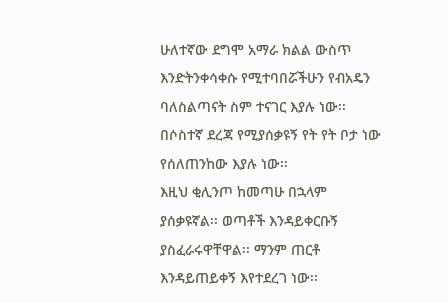ሁለተኛው ደግሞ አማራ ክልል ውስጥ እንድትንቀሳቀሱ የሚተባበሯችሁን የብአዴን ባለስልጣናት ስም ተናገር እያሉ ነው፡፡ በሶስተኛ ደረጃ የሚያሰቃዩኝ የት የት ቦታ ነው የሰለጠንከው እያሉ ነው፡፡
እዚህ ቂሊንጦ ከመጣሁ በኋላም ያሰቃዩኛል፡፡ ወጣቶች እንዳይቀርቡኝ ያስፈራሩዋቸዋል፡፡ ማንም ጠርቶ እንዳይጠይቀኝ እየተደረገ ነው፡፡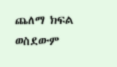ጨለማ ክፍል ወስደውም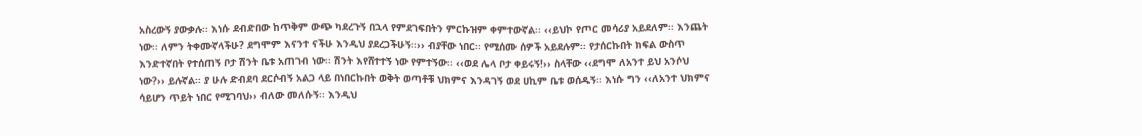አስረውኝ ያውቃሉ፡፡ እነሱ ደብድበው ከጥቅም ውጭ ካደረጉኝ በኋላ የምደገፍበትን ምርኩዝም ቀምተውኛል፡፡ ‹‹ይህኮ የጦር መሳሪያ አይደለም፡፡ እንጨት ነው፡፡ ለምን ትቀሙኛላችሁ? ደግሞም እናንተ ናችሁ እንዲህ ያደረጋችሁኝ፡፡›› ብያቸው ነበር፡፡ የሚሰሙ ሰዎች አይደሉም፡፡ የታሰርኩበት ክፍል ውስጥ እንድተኛበት የተሰጠኝ ቦታ ሽንት ቤቱ አጠገብ ነው፡፡ ሽንት እየሸተተኝ ነው የምተኝው፡፡ ‹‹ወደ ሌላ ቦታ ቀይሩኝ!›› ስላቸው ‹‹ደግሞ ለአንተ ይህ አንሶህ ነው?›› ይሉኛል፡፡ ያ ሁሉ ድብደባ ደርሶብኝ አልጋ ላይ በነበርኩበት ወቅት ወጣቶቹ ህክምና እንዳገኝ ወደ ሀኪም ቤቱ ወሰዱኝ፡፡ እነሱ ግን ‹‹ለአንተ ህክምና ሳይሆን ጥይት ነበር የሚገባህ›› ብለው መለሱኝ፡፡ እንዲህ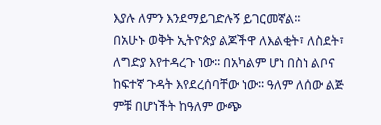እያሉ ለምን እንደማይገድሉኝ ይገርመኛል፡፡
በአሁኑ ወቅት ኢትዮጵያ ልጆችዋ ለእልቂት፣ ለስደት፣ ለግድያ እየተዳረጉ ነው፡፡ በአካልም ሆነ በስነ ልቦና ከፍተኛ ጉዳት እየደረሰባቸው ነው፡፡ ዓለም ለሰው ልጅ ምቹ በሆነችት ከዓለም ውጭ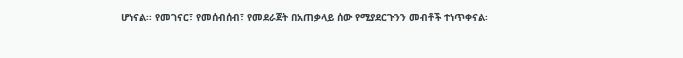ሆነናል፡፡ የመገናር፣ የመሰብሰብ፣ የመደራጀት በአጠቃላይ ሰው የሚያደርጉንን መብቶች ተነጥቀናል፡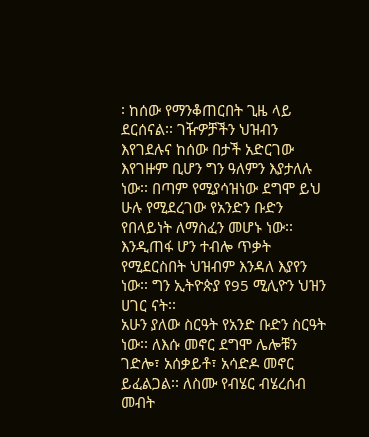፡ ከሰው የማንቆጠርበት ጊዜ ላይ ደርሰናል፡፡ ገዥዎቻችን ህዝብን እየገደሉና ከሰው በታች አድርገው እየገዙም ቢሆን ግን ዓለምን እያታለሉ ነው፡፡ በጣም የሚያሳዝነው ደግሞ ይህ ሁሉ የሚደረገው የአንድን ቡድን የበላይነት ለማስፈን መሆኑ ነው፡፡ እንዲጠፋ ሆን ተብሎ ጥቃት የሚደርስበት ህዝብም እንዳለ እያየን ነው፡፡ ግን ኢትዮጵያ የ95 ሚሊዮን ህዝን ሀገር ናት፡፡
አሁን ያለው ስርዓት የአንድ ቡድን ስርዓት ነው፡፡ ለእሱ መኖር ደግሞ ሌሎቹን ገድሎ፣ አሰቃይቶ፣ አሳድዶ መኖር ይፈልጋል፡፡ ለስሙ የብሄር ብሄረሰብ መብት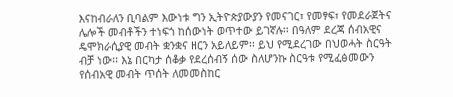እናከብራለን ቢባልም እውነቱ ግን ኢትዮጵያውያን የመናገር፣ የመፃፍ፣ የመደራጀትና ሌሎች መብቶችን ተነፍጎ ከሰውነት ወጥተው ይገኛሉ፡፡ በዓለም ደረጃ ሰብአዊና ዴሞክራሲያዊ መብት ቋንቋና ዘርን አይለይም፡፡ ይህ የሚደረገው በህወሓት ስርዓት ብቻ ነው፡፡ እኔ በርካታ ሰቆቃ የደረሰብኝ ሰው ስለሆንኩ ስርዓቱ የሚፈፅመውን የሰብአዊ መብት ጥሰት ለመመስከር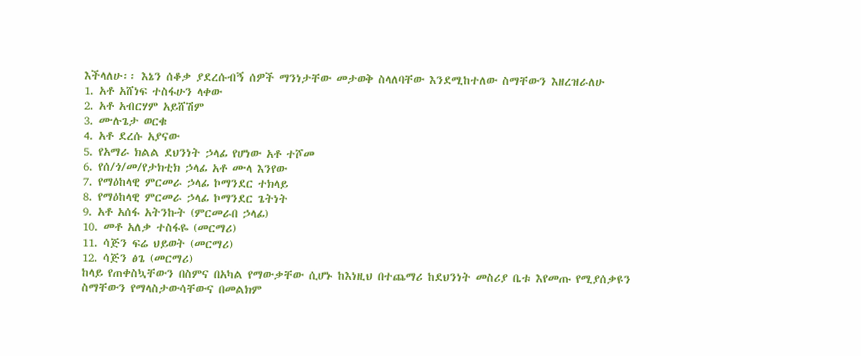እችላለሁ፡፡ እኔን ሰቆቃ ያደረሱብኝ ሰዎች ማንነታቸው መታወቅ ስላለባቸው እንደሚከተለው ስማቸውን እዘረዝራለሁ
1. አቶ አሸነፍ ተስፋሁን ላቀው
2. አቶ አብርሃም አይሸሽም
3. ሙሉጌታ ወርቁ
4. አቶ ደረሱ አያናው
5. የአማራ ክልል ደህንነት ኃላፊ የሆነው አቶ ተሾመ
6. የሰ/ጎ/መ/የታክቲክ ኃላፊ አቶ ሙላ እንየው
7. የማዕከላዊ ምርመራ ኃላፊ ኮማንደር ተክላይ
8. የማዕከላዊ ምርመራ ኃላፊ ኮማንደር ጌትነት
9. አቶ አሰፋ አትንኩት (ምርመራበ ኃላፊ)
10. መቶ አለቃ ተስፋዬ (መርማሪ)
11. ሳጅን ፍሬ ህይወት (መርማሪ)
12. ሳጅን ፅጌ (መርማሪ)
ከላይ የጠቀስኳቸውን በስምና በአካል የማውቃቸው ሲሆኑ ከእነዚህ በተጨማሪ ከደህንነት መስሪያ ቤቱ እየመጡ የሚያሰቃዩን ስማቸውን የማላስታውሳቸውና በመልክም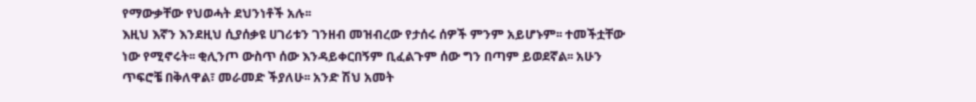የማውቃቸው የህወሓት ደህንነቶች አሉ፡፡
እዚህ እኛን እንደዚህ ሲያሰቃዩ ሀገሪቱን ገንዘብ መዝብረው የታሰሩ ሰዎች ምንም አይሆኑም፡፡ ተመችቷቸው ነው የሚኖሩት፡፡ ቂሊንጦ ውስጥ ሰው እንዳይቀርበኝም ቢፈልጉም ሰው ግን በጣም ይወደኛል፡፡ አሁን ጥፍሮቼ በቅለዋል፣ መራመድ ችያለሁ፡፡ አንድ ሽህ አመት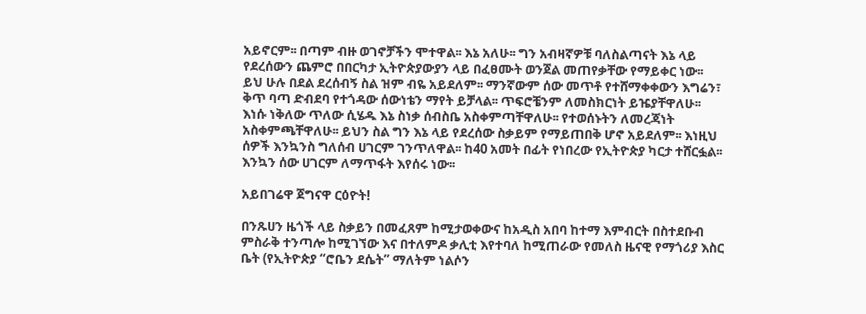አይኖርም፡፡ በጣም ብዙ ወገኖቻችን ሞተዋል፡፡ እኔ አለሁ፡፡ ግን አብዛኛዎቹ ባለስልጣናት እኔ ላይ የደረሰውን ጨምሮ በበርካታ ኢትዮጵያውያን ላይ በፈፀሙት ወንጀል መጠየቃቸው የማይቀር ነው፡፡
ይህ ሁሉ በደል ደረሰብኝ ስል ዝም ብዬ አይደለም፡፡ ማንኛውም ሰው መጥቶ የተሸማቀቀውን እግሬን፣ ቅጥ ባጣ ድብደባ የተጎዳው ሰውነቴን ማየት ይቻላል፡፡ ጥፍሮቼንም ለመስክርነት ይዤያቸዋለሁ፡፡ እነሱ ነቅለው ጥለው ሲሄዱ እኔ ስነቃ ሰብስቤ አስቀምጣቸዋለሁ፡፡ የተወሰኑትን ለመረጃነት አስቀምጫቸዋለሁ፡፡ ይህን ስል ግን እኔ ላይ የደረሰው ስቃይም የማይጠበቅ ሆኖ አይደለም፡፡ እነዚህ ሰዎች እንኳንስ ግለሰብ ሀገርም ገንጥለዋል፡፡ ከ40 አመት በፊት የነበረው የኢትዮጵያ ካርታ ተሸርፏል፡፡ እንኳን ሰው ሀገርም ለማጥፋት እየሰሩ ነው፡፡

አይበገሬዋ ጀግናዋ ርዕዮት!

በንጹሀን ዜጎች ላይ ስቃይን በመፈጸም ከሚታወቀውና ከአዲስ አበባ ከተማ እምብርት በስተደቡብ ምስራቅ ተንጣሎ ከሚገኘው እና በተለምዶ ቃሊቲ እየተባለ ከሚጠራው የመለስ ዜናዊ የማጎሪያ እስር ቤት (የኢትዮጵያ “ሮቤን ደሴት” ማለትም ነልሶን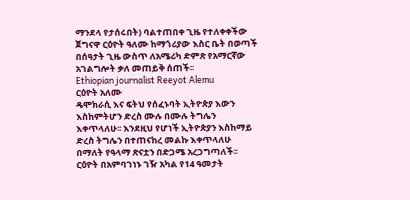ማንደላ የታሰሩበት) ባልተጠበቀ ጊዜ የተለቀቀችው ጀግናዋ ርዕዮት ዓለሙ ከማጎሪያው እስር ቤት በወጣች በሰዓታት ጊዜ ውስጥ ለአሜሪካ ድምጽ የአማርኛው አገልግሎት ቃለ መጠይቅ ሰጠች፡፡
Ethiopian journalist Reeyot Alemu
ርዕዮት አለሙ
ዴሞክራሲ እና ፍትህ የሰፈኑባት ኢትዮጵያ እውን እስከምትሆን ድረስ ሙሉ በሙሉ ትግሌን እቀጥላለሁ፡፡ እንደዚህ የሆነች ኢትዮጵያን እስከማይ ድረስ ትግሌን በተጠናከረ መልኩ እቀጥላለሁ በማለት የዓላማ ጽናቷን በድጋሜ አረጋግጣለች፡፡
ርዕዮት በአምባገነኑ ገዥ አካል የ14 ዓመታት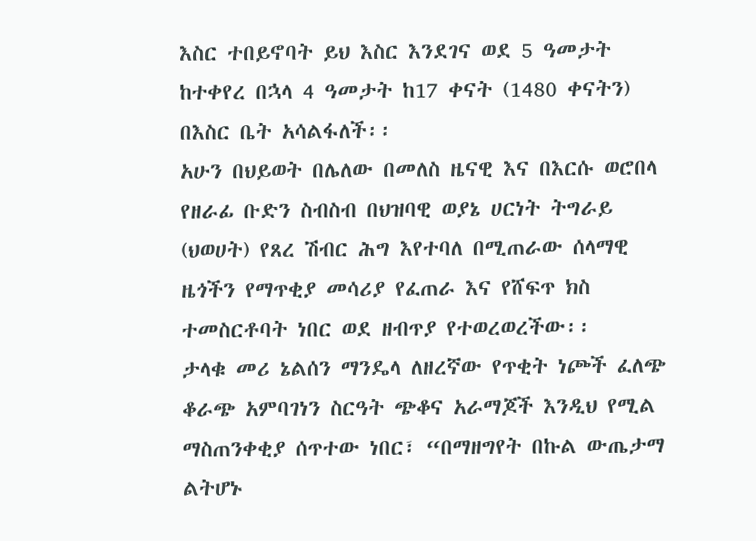እስር ተበይኖባት ይህ እስር እንደገና ወደ 5 ዓመታት ከተቀየረ በኋላ 4 ዓመታት ከ17 ቀናት (1480 ቀናትን) በእስር ቤት አሳልፋለች፡፡
አሁን በህይወት በሌለው በመለስ ዜናዊ እና በእርሱ ወሮበላ የዘራፊ ቡድን ስብስብ በህዝባዊ ወያኔ ሀርነት ትግራይ (ህወሀት) የጸረ ሽብር ሕግ እየተባለ በሚጠራው ሰላማዊ ዜጎችን የማጥቂያ መሳሪያ የፈጠራ እና የሸፍጥ ክስ ተመስርቶባት ነበር ወደ ዘብጥያ የተወረወረችው፡፡
ታላቁ መሪ ኔልሰን ማንዴላ ለዘረኛው የጥቂት ነጮች ፈለጭ ቆራጭ አምባገነን ስርዓት ጭቆና አራማጆች እንዲህ የሚል ማስጠንቀቂያ ሰጥተው ነበር፣ “በማዘግየት በኩል ውጤታማ ልትሆኑ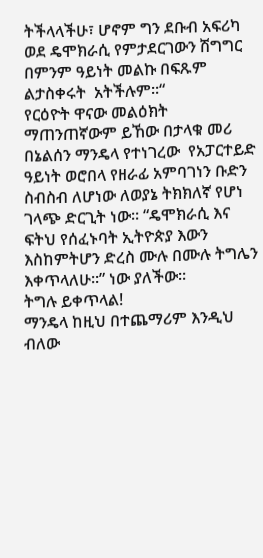ትችላላችሁ፣ ሆኖም ግን ደቡብ አፍሪካ ወደ ዴሞክራሲ የምታደርገውን ሽግግር በምንም ዓይነት መልኩ በፍጹም ልታስቀሩት  አትችሉም፡፡“
የርዕዮት ዋናው መልዕክት ማጠንጠኛውም ይኸው በታላቁ መሪ በኔልሰን ማንዴላ የተነገረው  የአፓርተይድ ዓይነት ወሮበላ የዘራፊ አምባገነን ቡድን ስብስብ ለሆነው ለወያኔ ትክክለኛ የሆነ ገላጭ ድርጊት ነው፡፡ “ዴሞክራሲ እና ፍትህ የሰፈኑባት ኢትዮጵያ እውን እስከምትሆን ድረስ ሙሉ በሙሉ ትግሌን እቀጥላለሁ፡፡” ነው ያለችው፡፡
ትግሉ ይቀጥላል!
ማንዴላ ከዚህ በተጨማሪም እንዲህ ብለው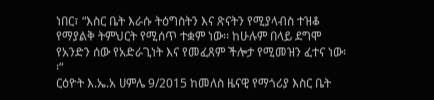ነበር፣ “እስር ቤት እራሱ ትዕግስትን እና ጽናትን የሚያላብስ ተዝቆ የማያልቅ ትምህርት የሚሰጥ ተቋም ነው፡፡ ከሁሉም በላይ ደግሞ የአንድን ሰው የአድራጊነት እና የመፈጸም ችሎታ የሚመዝን ፈተና ነው፡፡“
ርዕዮት እ.ኤ.አ ሀምሌ 9/2015 ከመለስ ዜናዊ የማጎሪያ እስር ቤት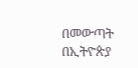በመውጣት በኢትዮጵያ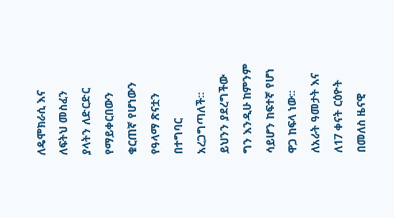ለዴሞክራሲ እና ለፍትህ መስፈን ያላትን ለድርድር የማይቀርበውን ቁርጠኛ የሆነውን የዓላማ ጽናቷን በተግባር አረጋግጣለች፡፡ ይህንን ያደረግችው ግን እንዲሁ ከምንም ሳይሆን ከፍተኛ የሆነ ዋጋ ከፍላ ነው፡፡
ለአራት ዓመታት እና ለ17 ቀናት ርዕዮት በመለስ ዜናዊ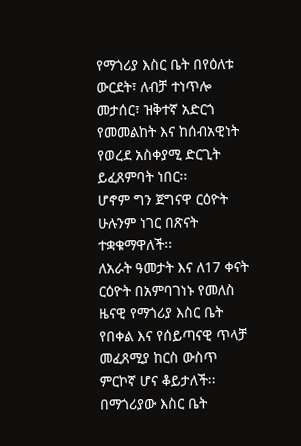የማጎሪያ እስር ቤት በየዕለቱ ውርደት፣ ለብቻ ተነጥሎ መታሰር፣ ዝቅተኛ አድርጎ የመመልከት እና ከሰብአዊነት የወረደ አስቀያሚ ድርጊት ይፈጸምባት ነበር፡፡
ሆኖም ግን ጀግናዋ ርዕዮት ሁሉንም ነገር በጽናት ተቋቁማዋለች፡፡
ለአራት ዓመታት እና ለ17 ቀናት ርዕዮት በአምባገነኑ የመለስ ዜናዊ የማጎሪያ እስር ቤት የበቀል እና የሰይጣናዊ ጥላቻ መፈጸሚያ ከርስ ውስጥ ምርኮኛ ሆና ቆይታለች፡፡
በማጎሪያው እስር ቤት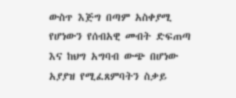ውስጥ እጅግ በጣም አስቀያሚ የሆነውን የሰብአዊ መብት ድፍጠጣ እና ከህግ አግባብ ውጭ በሆነው አያያዝ የሚፈጸምባትን ስቃይ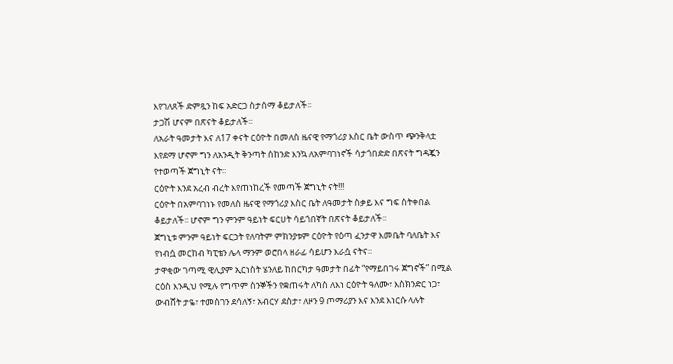እየገለጸች ድምጿን ከፍ አድርጋ ስታሰማ ቆይታለች፡፡
ታጋሽ ሆናም በጽናት ቆይታለች፡፡
ለአራት ዓመታት እና ለ17 ቀናት ርዕዮት በመለስ ዜናዊ የማጎሪያ እስር ቤት ውስጥ ጭንቅላቷ እየደማ ሆኖም ግን ለአንዲት ቅንጣት ሰከንድ እንኳ ለአምባገነኖች ሳታጎበድድ በጽናት ግዳጇን የተወጣች ጀግኒት ናት፡፡
ርዕዮት እንደ አረብ ብረት እየጠነከረች የመጣች ጀግኒት ናት!!!
ርዕዮት በአምባገነኑ የመለስ ዜናዊ የማጎሪያ እስር ቤት ለዓመታት ስቃይ እና ግፍ ስትቀበል ቆይታለች፡፡ ሆኖም ግን ምንም ዓይነት ፍርሀት ሳይጎበኛት በጽናት ቆይታለች፡፡
ጀግኒቱ ምንም ዓይነት ፍርኃት የለባትም ምክንያቱም ርዕዮት የዕጣ ፈንታዋ እመቤት ባለቤት እና የነብሷ መርከብ ካፒቴን ሌላ ማንም ወሮበላ ዘራፊ ሳይሆን እራሷ ናትና፡፡
ታዋቂው ገጣሚ ዊሊያም ኢርነስት ሄንለይ ከበርካታ ዓመታት በፊት “የማይበገሩ ጀግኖች” በሚል ርዕስ እንዲህ የሚሉ የግጥም ስንኞችን የቋጠሩት ለካስ ለእነ ርዕዮት ዓለሙ፣ እስክንድር ነጋ፣ ውብሸት ታዬ፣ ተመስገን ደሳለኝ፣ አብርሃ ደስታ፣ ለዞን 9 ጦማሪያን እና እንደ እነርሱ ላሉት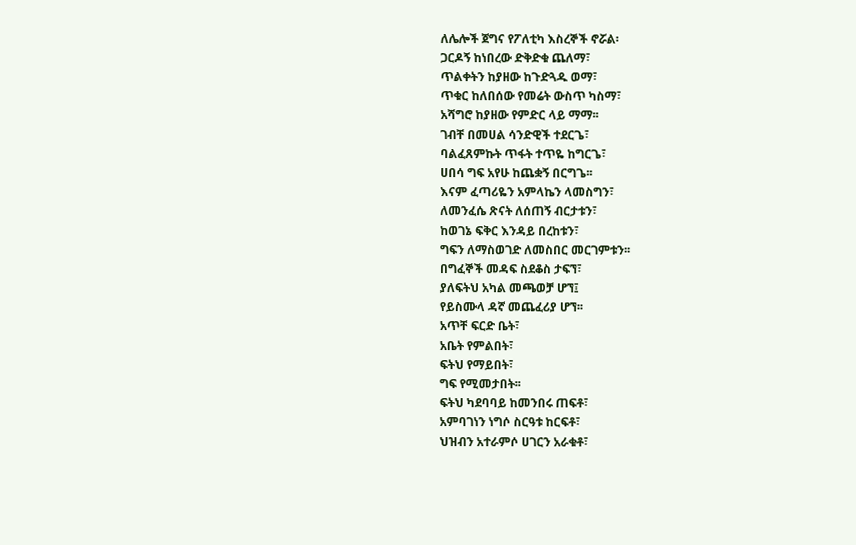ለሌሎች ጀግና የፖለቲካ እስረኞች ኖሯል፡
ጋርዶኝ ከነበረው ድቅድቁ ጨለማ፣
ጥልቀትን ከያዘው ከጉድጓዱ ወማ፣
ጥቁር ከለበሰው የመሬት ውስጥ ካስማ፣
አሻግሮ ከያዘው የምድር ላይ ማማ፡፡
ገብቸ በመሀል ሳንድዊች ተደርጌ፣
ባልፈጸምኩት ጥፋት ተጥዬ ከግርጌ፣
ሀበሳ ግፍ አየሁ ከጨቋኝ በርግጌ፡፡
እናም ፈጣሪዬን አምላኬን ላመስግን፣
ለመንፈሴ ጽናት ለሰጠኝ ብርታቱን፣
ከወገኔ ፍቅር እንዳይ በረከቱን፣
ግፍን ለማስወገድ ለመስበር መርገምቱን፡፡
በግፈኞች መዳፍ ስደቆስ ታፍኘ፣
ያለፍትህ አካል መጫወቻ ሆኘ፤
የይስሙላ ዳኛ መጨፈሪያ ሆኘ፡፡
አጥቸ ፍርድ ቤት፣
አቤት የምልበት፣
ፍትህ የማይበት፣
ግፍ የሚመታበት፡፡
ፍትህ ካደባባይ ከመንበሩ ጠፍቶ፣
አምባገነን ነግሶ ስርዓቱ ከርፍቶ፣
ህዝብን አተራምሶ ሀገርን አራቁቶ፣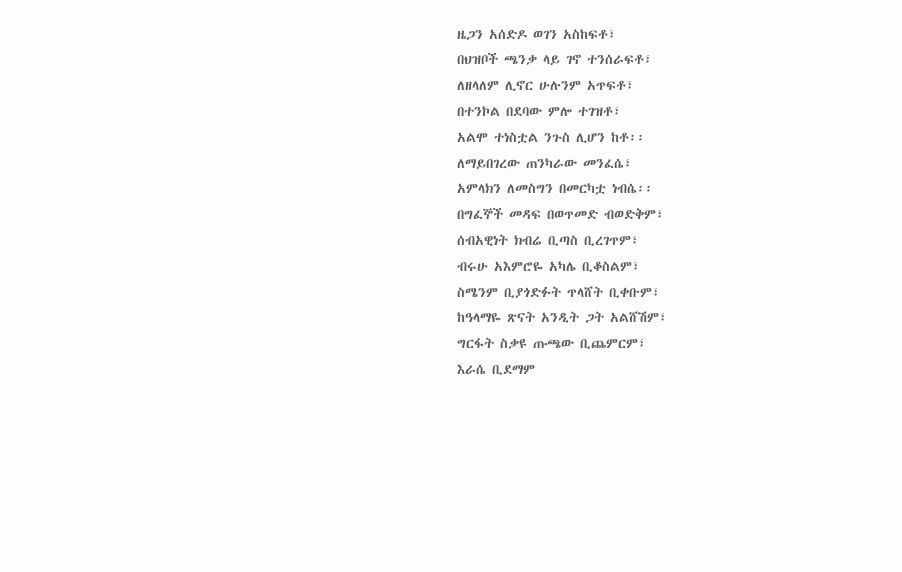ዜጋን አሰድዶ ወገን አስከፍቶ፣
በህዝቦች ጫንቃ ላይ ገኖ ተንሰራፍቶ፣
ለዘላለም ሊኖር ሁሉንም አጥፍቶ፣
በተንኮል በደባው ምሎ ተገዝቶ፣
አልሞ ተነስቷል ንጉስ ሊሆን ከቶ፡፡
ለማይበገረው ጠንካራው መንፈሴ፣
አምላክን ለመስግን በመርካቷ ነብሴ፡፡
በግፈኞች መዳፍ በወጥመድ ብወድቅም፣
ሰብአዊነት ክብሬ ቢጣስ ቢረገጥም፣
ብሩሁ አእምሮዬ አካሌ ቢቆስልም፣
ስሜንም ቢያጎድፉት ጥላሸት ቢቀቡም፣
ከዓላማዬ ጽናት አንዲት ጋት አልሸሽም፣
ግርፋት ስቃዩ ጡጫው ቢጨምርም፣
እራሴ ቢደማም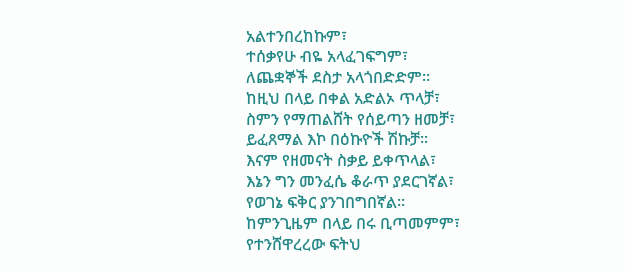አልተንበረከኩም፣
ተሰቃየሁ ብዬ አላፈገፍግም፣
ለጨቋኞች ደስታ አላጎበድድም፡፡
ከዚህ በላይ በቀል አድልኦ ጥላቻ፣
ስምን የማጠልሸት የሰይጣን ዘመቻ፣
ይፈጸማል እኮ በዕኩዮች ሽኩቻ፡፡
እናም የዘመናት ስቃይ ይቀጥላል፣
እኔን ግን መንፈሴ ቆራጥ ያደርገኛል፣
የወገኔ ፍቅር ያንገበግበኛል፡፡
ከምንጊዜም በላይ በሩ ቢጣመምም፣
የተንሸዋረረው ፍትህ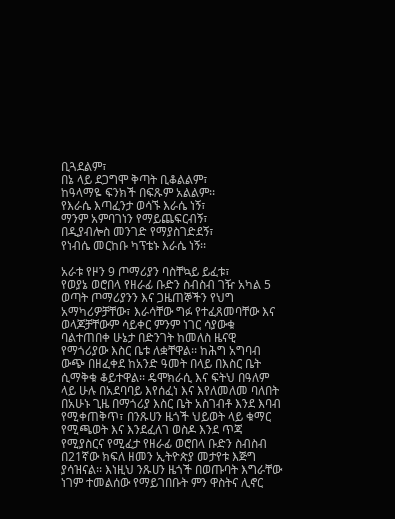ቢጓደልም፣
በኔ ላይ ደጋግሞ ቅጣት ቢቆልልም፣
ከዓላማዬ ፍንክች በፍጹም አልልም፡፡
የእራሴ እጣፈንታ ወሳኙ እራሴ ነኝ፣
ማንም አምባገነን የማይጨፍርብኝ፣
በዲያብሎስ መንገድ የማያስገድደኝ፣
የነብሴ መርከቡ ካፕቴኑ እራሴ ነኝ፡፡

አራቱ የዞን 9 ጦማሪያን ባስቸኳይ ይፈቱ፣
የወያኔ ወሮበላ የዘራፊ ቡድን ስብስብ ገዥ አካል 5 ወጣት ጦማሪያንን እና ጋዜጠኞችን የህግ አማካሪዎቻቸው፣ እራሳቸው ግፉ የተፈጸመባቸው እና ወላጆቻቸውም ሳይቀር ምንም ነገር ሳያውቁ ባልተጠበቀ ሁኔታ በድንገት ከመለስ ዜናዊ የማጎሪያው እስር ቤቱ ለቋቸዋል፡፡ ከሕግ አግባብ ውጭ በዘፈቀደ ከአንድ ዓመት በላይ በእስር ቤት ሲማቅቁ ቆይተዋል፡፡ ዴሞክራሲ እና ፍትህ በዓለም ላይ ሁሉ በአደባባይ እየሰፈነ እና እየለመለመ ባለበት በአሁኑ ጊዜ በማጎሪያ እስር ቤት አስገብቶ እንደ እባብ የሚቀጠቅጥ፣ በንጹሀን ዜጎች ህይወት ላይ ቁማር የሚጫወት እና እንደፈለገ ወስዶ እንደ ጥጃ የሚያስርና የሚፈታ የዘራፊ ወሮበላ ቡድን ስብስብ በ21ኛው ክፍለ ዘመን ኢትዮጵያ መታየቱ እጅግ ያሳዝናል፡፡ እነዚህ ንጹሀን ዜጎች በወጡባት እግራቸው ነገም ተመልሰው የማይገበቡት ምን ዋስትና ሊኖር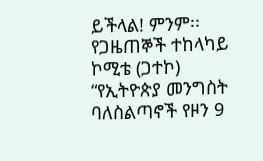ይችላል! ምንም፡፡
የጋዜጠኞች ተከላካይ ኮሚቴ (ጋተኮ) “የኢትዮጵያ መንግስት ባለስልጣኖች የዞን 9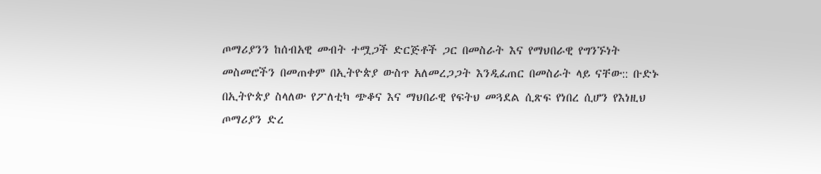ጦማሪያንን ከሰብአዊ መብት ተሟጋች ድርጅቶች ጋር በመስራት እና የማህበራዊ የግንኙነት መስመሮችን በመጠቀም በኢትዮጵያ ውስጥ አለመረጋጋት እንዲፈጠር በመስራት ላይ ናቸው:: ቡድኑ በኢትዮጵያ ስላለው የፖለቲካ ጭቆና እና ማህበራዊ የፍትህ መጓደል ሲጽፍ የነበረ ሲሆን የእነዚህ ጦማሪያን ድረ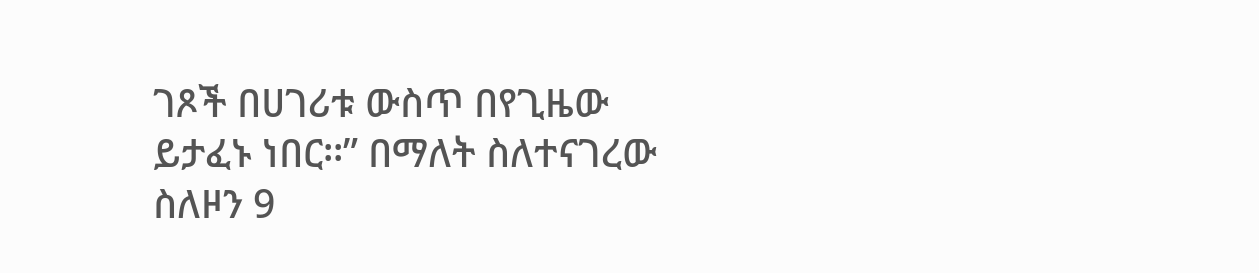ገጾች በሀገሪቱ ውስጥ በየጊዜው ይታፈኑ ነበር፡፡” በማለት ስለተናገረው ስለዞን 9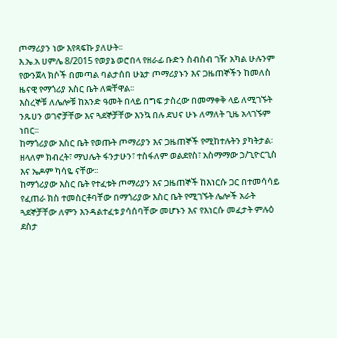ጦማሪያን ነው እየጻፍኩ ያለሁት፡፡
እ.ኤ.አ ሀምሌ 8/2015 የወያኔ ወሮበላ የዘራፊ ቡድን ስብስብ ገዥ አካል ሁሉንም የውንጀላ ክሶች በመጣል ባልታሰበ ሁኔታ ጦማሪያኑን እና ጋዜጠኞችን ከመለስ ዜናዊ የማጎሪያ እስር ቤት ለቋቸዋል፡፡
እስረኞቹ ለሌሎቹ ከአንድ ዓመት በላይ በግፍ ታስረው በመማቀቅ ላይ ለሚገኙት ንጹሀን ወገኖቻቸው እና ጓደኞቻቸው እንኳ በሉ ደህና ሁኑ ለማለት ጊዜ አላገኙም ነበር፡፡
ከማጎሪያው እስር ቤት የወጡት ጦማሪያን እና ጋዜጠኞች የሚከተሉትን ያካትታል፡ ዘላለም ክብረት፣ ማህሌት ፋንታሁን፣ ተስፋለም ወልደየስ፣ አስማማው ኃ/ጊዮርጊስ እና ኤዶም ካሳዬ ናቸው፡፡
ከማጎሪያው እስር ቤት የተፈቱት ጦማሪያን እና ጋዜጠኞች ከእነርሱ ጋር በተመሳሳይ የፈጠራ ክስ ተመስርቶባቸው በማጎሪያው እስር ቤት የሚገኙት ሌሎች አራት ጓደኞቻቸው ለምን እንዳልተፈቱ ያሳሰባቸው መሆኑን እና የእነርሱ መፈታት ምሉዕ ደስታ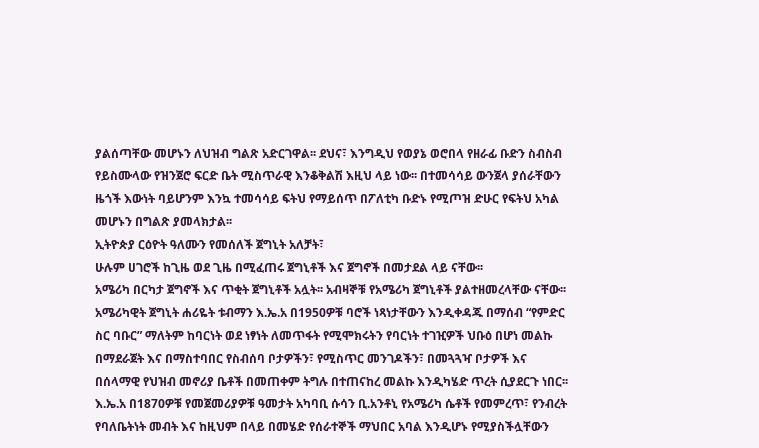ያልሰጣቸው መሆኑን ለህዝብ ግልጽ አድርገዋል፡፡ ደህና፣ እንግዲህ የወያኔ ወሮበላ የዘራፊ ቡድን ስብስብ የይስሙላው የዝንጀሮ ፍርድ ቤት ሚስጥራዊ እንቆቅልሽ እዚህ ላይ ነው፡፡ በተመሳሳይ ውንጀላ ያሰራቸውን ዜጎች እውነት ባይሆንም እንኳ ተመሳሳይ ፍትህ የማይሰጥ በፖለቲካ ቡድኑ የሚጦዝ ድሁር የፍትህ አካል መሆኑን በግልጽ ያመላክታል፡፡
ኢትዮጵያ ርዕዮት ዓለሙን የመሰለች ጀግኒት አለቻት፣
ሁሉም ሀገሮች ከጊዜ ወደ ጊዜ በሚፈጠሩ ጀግኒቶች እና ጀግኖች በመታደል ላይ ናቸው፡፡
አሜሪካ በርካታ ጀግኖች እና ጥቂት ጀግኒቶች አሏት፡፡ አብዛኞቹ የአሜሪካ ጀግኒቶች ያልተዘመረላቸው ናቸው፡፡
አሜሪካዊት ጀግኒት ሐሪዬት ቱብማን እ.ኤ.አ በ1950ዎቹ ባሮች ነጻነታቸውን እንዲቀዳጁ በማሰብ “የምድር ስር ባቡር” ማለትም ከባርነት ወደ ነፃነት ለመጥፋት የሚሞክሩትን የባርነት ተገዢዎች ህቡዕ በሆነ መልኩ በማደራጀት እና በማስተባበር የስብሰባ ቦታዎችን፣ የሚስጥር መንገዶችን፣ በመጓጓዣ ቦታዎች እና በሰላማዊ የህዝብ መኖሪያ ቤቶች በመጠቀም ትግሉ በተጠናከረ መልኩ እንዲካሄድ ጥረት ሲያደርጉ ነበር፡፡
እ.ኤ.አ በ1870ዎቹ የመጀመሪያዎቹ ዓመታት አካባቢ ሱሳን ቢ.አንቶኒ የአሜሪካ ሴቶች የመምረጥ፣ የንብረት የባለቤትነት መብት እና ከዚህም በላይ በመሄድ የሰራተኞች ማህበር አባል እንዲሆኑ የሚያስችሏቸውን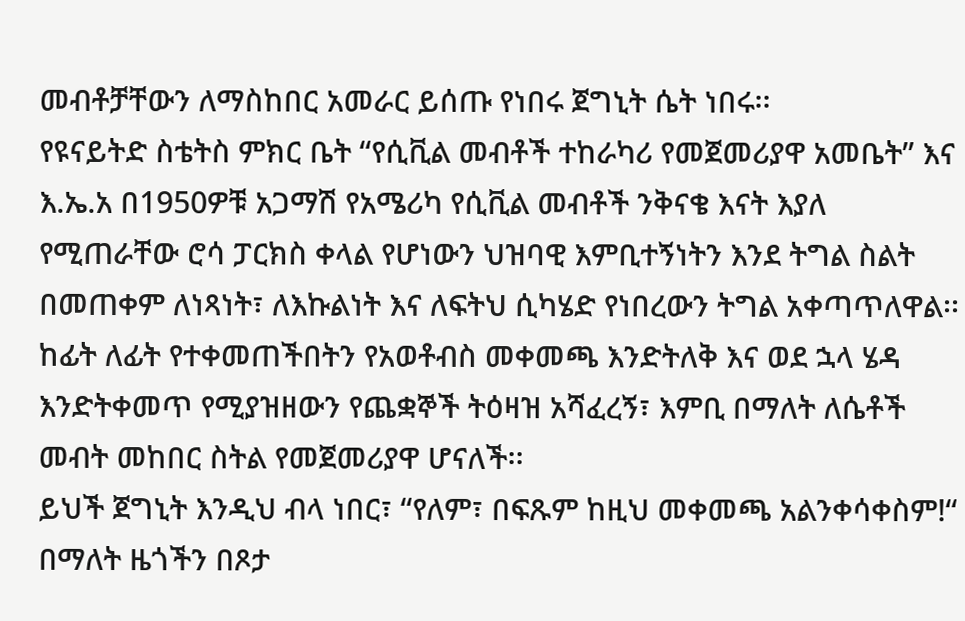መብቶቻቸውን ለማስከበር አመራር ይሰጡ የነበሩ ጀግኒት ሴት ነበሩ፡፡
የዩናይትድ ስቴትስ ምክር ቤት “የሲቪል መብቶች ተከራካሪ የመጀመሪያዋ አመቤት” እና እ.ኤ.አ በ1950ዎቹ አጋማሽ የአሜሪካ የሲቪል መብቶች ንቅናቄ እናት እያለ የሚጠራቸው ሮሳ ፓርክስ ቀላል የሆነውን ህዝባዊ እምቢተኝነትን እንደ ትግል ስልት በመጠቀም ለነጻነት፣ ለእኩልነት እና ለፍትህ ሲካሄድ የነበረውን ትግል አቀጣጥለዋል፡፡ ከፊት ለፊት የተቀመጠችበትን የአወቶብስ መቀመጫ እንድትለቅ እና ወደ ኋላ ሄዳ እንድትቀመጥ የሚያዝዘውን የጨቋኞች ትዕዛዝ አሻፈረኝ፣ እምቢ በማለት ለሴቶች መብት መከበር ስትል የመጀመሪያዋ ሆናለች፡፡
ይህች ጀግኒት እንዲህ ብላ ነበር፣ “የለም፣ በፍጹም ከዚህ መቀመጫ አልንቀሳቀስም!“ በማለት ዜጎችን በጾታ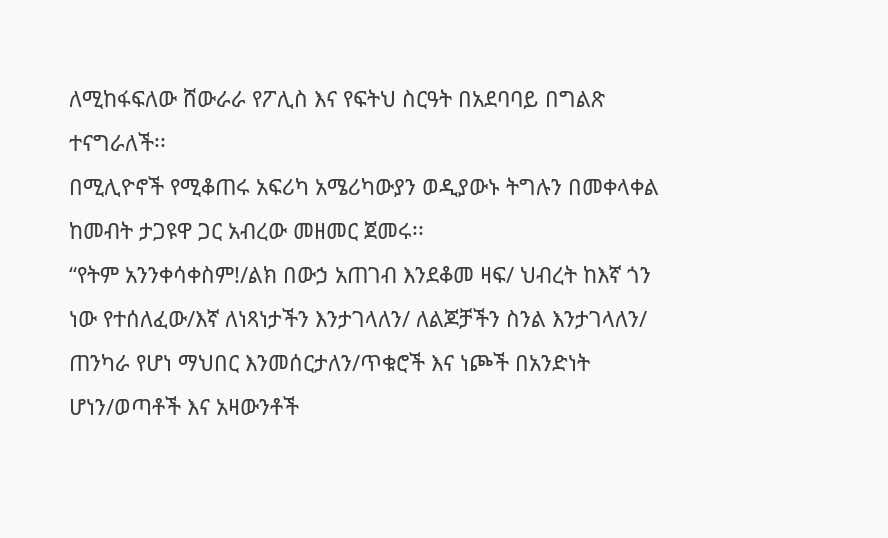ለሚከፋፍለው ሸውራራ የፖሊስ እና የፍትህ ስርዓት በአደባባይ በግልጽ ተናግራለች፡፡
በሚሊዮኖች የሚቆጠሩ አፍሪካ አሜሪካውያን ወዲያውኑ ትግሉን በመቀላቀል ከመብት ታጋዩዋ ጋር አብረው መዘመር ጀመሩ፡፡
“የትም አንንቀሳቀስም!/ልክ በውኃ አጠገብ እንደቆመ ዛፍ/ ህብረት ከእኛ ጎን ነው የተሰለፈው/እኛ ለነጻነታችን እንታገላለን/ ለልጆቻችን ስንል እንታገላለን/ ጠንካራ የሆነ ማህበር እንመሰርታለን/ጥቁሮች እና ነጮች በአንድነት ሆነን/ወጣቶች እና አዛውንቶች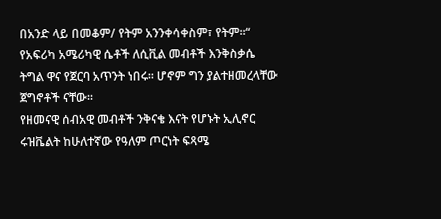በአንድ ላይ በመቆም/ የትም አንንቀሳቀስም፣ የትም፡፡“
የአፍሪካ አሜሪካዊ ሴቶች ለሲቪል መብቶች እንቅስቃሴ ትግል ዋና የጀርባ አጥንት ነበሩ፡፡ ሆኖም ግን ያልተዘመረላቸው ጀግኖቶች ናቸው፡፡
የዘመናዊ ሰብአዊ መብቶች ንቅናቄ እናት የሆኑት ኢሊኖር ሩዝቬልት ከሁለተኛው የዓለም ጦርነት ፍጻሜ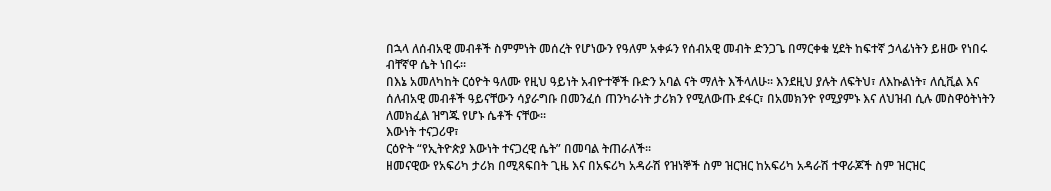በኋላ ለሰብአዊ መብቶች ስምምነት መሰረት የሆነውን የዓለም አቀፉን የሰብአዊ መብት ድንጋጌ በማርቀቁ ሂደት ከፍተኛ ኃላፊነትን ይዘው የነበሩ ብቸኛዋ ሴት ነበሩ፡፡
በእኔ አመለካከት ርዕዮት ዓለሙ የዚህ ዓይነት አብዮተኞች ቡድን አባል ናት ማለት እችላለሁ፡፡ እንደዚህ ያሉት ለፍትህ፣ ለእኩልነት፣ ለሲቪል እና ሰለብአዊ መብቶች ዓይናቸውን ሳያራግቡ በመንፈሰ ጠንካራነት ታሪክን የሚለውጡ ደፋር፣ በአመክንዮ የሚያምኑ እና ለህዝብ ሲሉ መስዋዕትነትን ለመክፈል ዝግጁ የሆኑ ሴቶች ናቸው፡፡
እውነት ተናጋሪዋ፣
ርዕዮት “የኢትዮጵያ እውነት ተናጋረዊ ሴት” በመባል ትጠራለች፡፡
ዘመናዊው የአፍሪካ ታሪክ በሚጻፍበት ጊዜ እና በአፍሪካ አዳራሽ የዝነኞች ስም ዝርዝር ከአፍሪካ አዳራሽ ተዋራጆች ስም ዝርዝር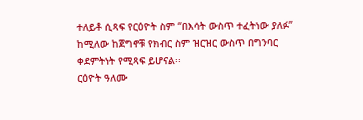ተለይቶ ሲጻፍ የርዕዮት ስም “በእሳት ውስጥ ተፈትነው ያለፉ” ከሚለው ከጀግኖቹ የክብር ስም ዝርዝር ውስጥ በግንባር ቀደምትነት የሚጻፍ ይሆናል፡፡
ርዕዮት ዓለሙ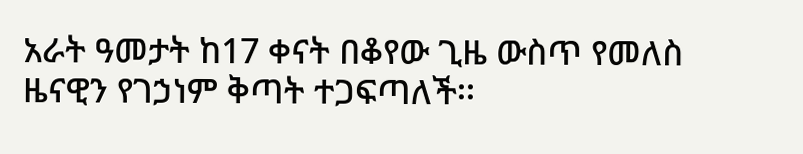አራት ዓመታት ከ17 ቀናት በቆየው ጊዜ ውስጥ የመለስ ዜናዊን የገኃነም ቅጣት ተጋፍጣለች፡፡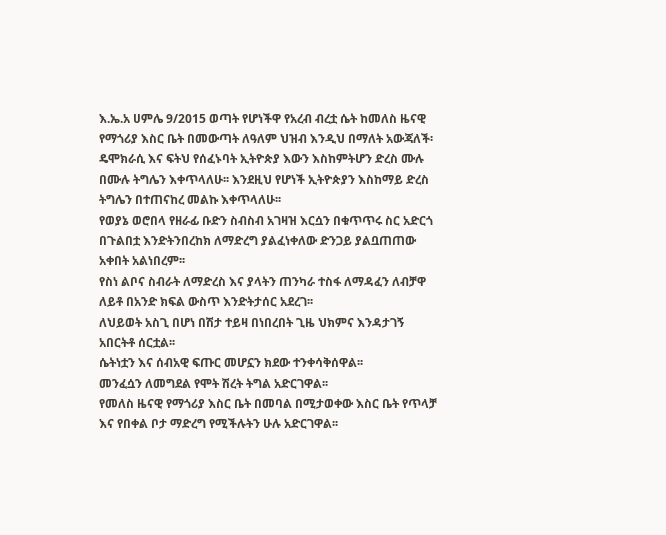እ.ኤ.አ ሀምሌ 9/2015 ወጣት የሆነችዋ የአረብ ብረቷ ሴት ከመለስ ዜናዊ የማጎሪያ እስር ቤት በመውጣት ለዓለም ህዝብ እንዲህ በማለት አውጃለች፡
ዴሞክራሲ እና ፍትህ የሰፈኑባት ኢትዮጵያ እውን እስከምትሆን ድረስ ሙሉ በሙሉ ትግሌን እቀጥላለሁ፡፡ እንደዚህ የሆነች ኢትዮጵያን እስከማይ ድረስ ትግሌን በተጠናከረ መልኩ እቀጥላለሁ፡፡
የወያኔ ወሮበላ የዘራፊ ቡድን ስብስብ አገዛዝ እርሷን በቁጥጥሩ ስር አድርጎ በጉልበቷ እንድትንበረከክ ለማድረግ ያልፈነቀለው ድንጋይ ያልቧጠጠው አቀበት አልነበረም፡፡
የስነ ልቦና ስብራት ለማድረስ እና ያላትን ጠንካራ ተስፋ ለማዳፈን ለብቻዋ ለይቶ በአንድ ክፍል ውስጥ እንድትታሰር አደረገ፡፡
ለህይወት አስጊ በሆነ በሽታ ተይዛ በነበረበት ጊዜ ህክምና እንዳታገኝ አበርትቶ ሰርቷል፡፡
ሴትነቷን እና ሰብአዊ ፍጡር መሆኗን ክደው ተንቀሳቅሰዋል፡፡
መንፈሷን ለመግደል የሞት ሽረት ትግል አድርገዋል፡፡
የመለስ ዜናዊ የማጎሪያ እስር ቤት በመባል በሚታወቀው እስር ቤት የጥላቻ እና የበቀል ቦታ ማድረግ የሚችሉትን ሁሉ አድርገዋል፡፡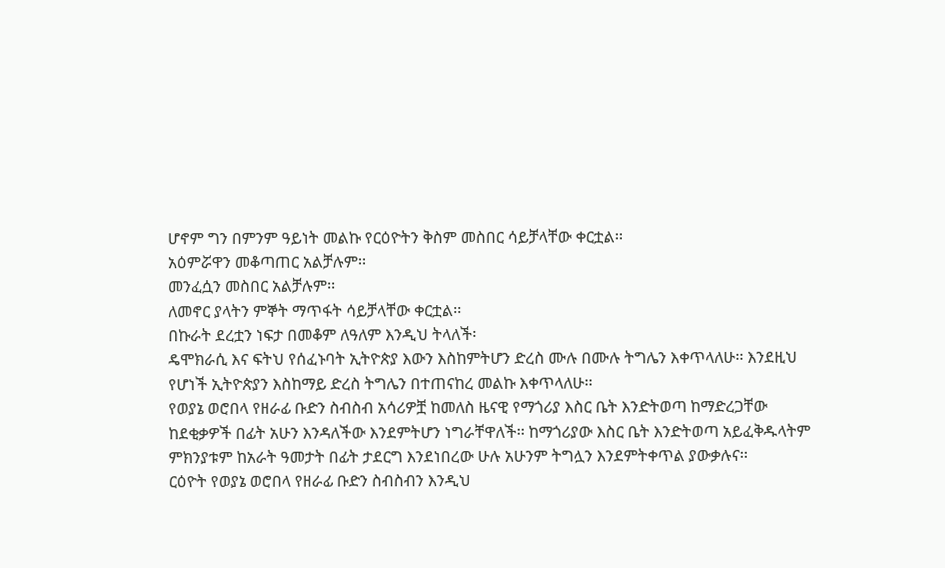ሆኖም ግን በምንም ዓይነት መልኩ የርዕዮትን ቅስም መስበር ሳይቻላቸው ቀርቷል፡፡
አዕምሯዋን መቆጣጠር አልቻሉም፡፡
መንፈሷን መስበር አልቻሉም፡፡
ለመኖር ያላትን ምኞት ማጥፋት ሳይቻላቸው ቀርቷል፡፡
በኩራት ደረቷን ነፍታ በመቆም ለዓለም እንዲህ ትላለች፡
ዴሞክራሲ እና ፍትህ የሰፈኑባት ኢትዮጵያ እውን እስከምትሆን ድረስ ሙሉ በሙሉ ትግሌን እቀጥላለሁ፡፡ እንደዚህ የሆነች ኢትዮጵያን እስከማይ ድረስ ትግሌን በተጠናከረ መልኩ እቀጥላለሁ፡፡
የወያኔ ወሮበላ የዘራፊ ቡድን ስብስብ አሳሪዎቿ ከመለስ ዜናዊ የማጎሪያ እስር ቤት እንድትወጣ ከማድረጋቸው ከደቂቃዎች በፊት አሁን እንዳለችው እንደምትሆን ነግራቸዋለች፡፡ ከማጎሪያው እስር ቤት እንድትወጣ አይፈቅዱላትም ምክንያቱም ከአራት ዓመታት በፊት ታደርግ እንደነበረው ሁሉ አሁንም ትግሏን እንደምትቀጥል ያውቃሉና፡፡
ርዕዮት የወያኔ ወሮበላ የዘራፊ ቡድን ስብስብን እንዲህ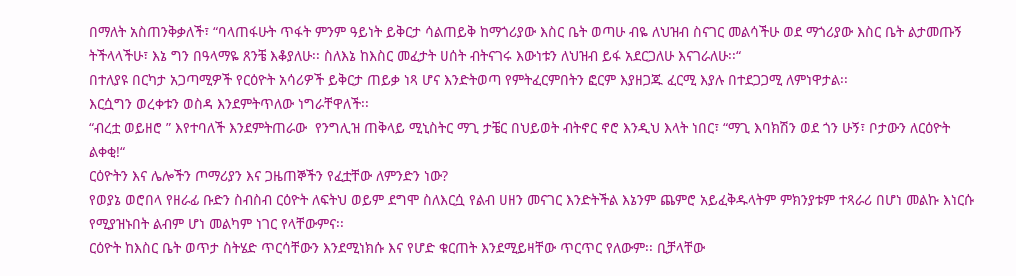በማለት አስጠንቅቃለች፣ “ባላጠፋሁት ጥፋት ምንም ዓይነት ይቅርታ ሳልጠይቅ ከማጎሪያው እስር ቤት ወጣሁ ብዬ ለህዝብ ስናገር መልሳችሁ ወደ ማጎሪያው እስር ቤት ልታመጡኝ ትችላላችሁ፣ እኔ ግን በዓላማዬ ጸንቼ እቆያለሁ፡፡ ስለእኔ ከእስር መፈታት ሀሰት ብትናገሩ እውነቱን ለህዝብ ይፋ አደርጋለሁ እናገራለሁ፡፡“
በተለያዩ በርካታ አጋጣሚዎች የርዕዮት አሳሪዎች ይቅርታ ጠይቃ ነጻ ሆና እንድትወጣ የምትፈርምበትን ፎርም እያዘጋጁ ፈርሚ እያሉ በተደጋጋሚ ለምነዋታል፡፡
እርሷግን ወረቀቱን ወስዳ እንደምትጥለው ነግራቸዋለች፡፡
“ብረቷ ወይዘሮ ” እየተባለች እንደምትጠራው  የንግሊዝ ጠቅላይ ሚኒስትር ማጊ ታቼር በህይወት ብትኖር ኖሮ እንዲህ እላት ነበር፣ “ማጊ እባክሽን ወደ ጎን ሁኝ፣ ቦታውን ለርዕዮት ልቀቂ!“
ርዕዮትን እና ሌሎችን ጦማሪያን እና ጋዜጠኞችን የፈቷቸው ለምንድን ነው?
የወያኔ ወሮበላ የዘራፊ ቡድን ስብስብ ርዕዮት ለፍትህ ወይም ደግሞ ስለእርሷ የልብ ሀዘን መናገር እንድትችል እኔንም ጨምሮ አይፈቅዱላትም ምክንያቱም ተጻራሪ በሆነ መልኩ እነርሱ የሚያዝኑበት ልብም ሆነ መልካም ነገር የላቸውምና፡፡
ርዕዮት ከእስር ቤት ወጥታ ስትሄድ ጥርሳቸውን እንደሚነክሱ እና የሆድ ቁርጠት እንደሚይዛቸው ጥርጥር የለውም፡፡ ቢቻላቸው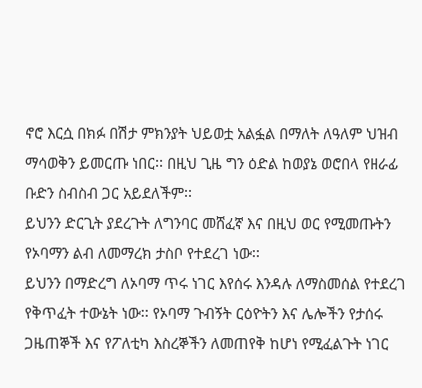ኖሮ እርሷ በክፉ በሽታ ምክንያት ህይወቷ አልፏል በማለት ለዓለም ህዝብ ማሳወቅን ይመርጡ ነበር፡፡ በዚህ ጊዜ ግን ዕድል ከወያኔ ወሮበላ የዘራፊ ቡድን ስብስብ ጋር አይደለችም፡፡
ይህንን ድርጊት ያደረጉት ለግንባር መሸፈኛ እና በዚህ ወር የሚመጡትን የኦባማን ልብ ለመማረክ ታስቦ የተደረገ ነው፡፡
ይህንን በማድረግ ለኦባማ ጥሩ ነገር እየሰሩ እንዳሉ ለማስመሰል የተደረገ የቅጥፈት ተውኔት ነው፡፡ የኦባማ ጉብኝት ርዕዮትን እና ሌሎችን የታሰሩ ጋዜጠኞች እና የፖለቲካ እስረኞችን ለመጠየቅ ከሆነ የሚፈልጉት ነገር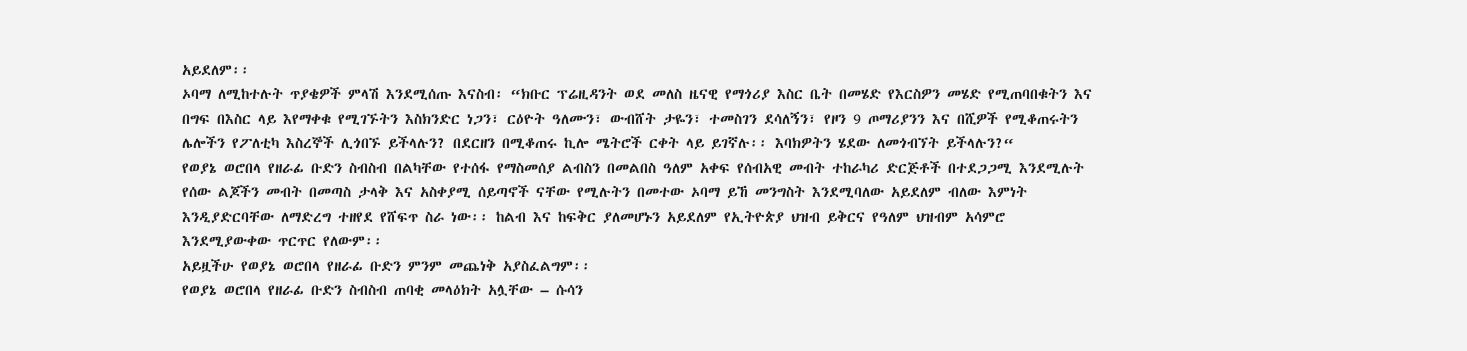አይደለም፡፡
ኦባማ ለሚከተሉት ጥያቄዎች ምላሽ እንደሚሰጡ እናስብ፡ “ክቡር ፕሬዚዳንት ወደ መለስ ዜናዊ የማጎሪያ እስር ቤት በመሄድ የእርስዎን መሄድ የሚጠባበቁትን እና በግፍ በእስር ላይ እየማቀቁ የሚገኙትን እስክንድር ነጋን፣ ርዕዮት ዓለሙን፣ ውብሸት ታዬን፣ ተመስገን ደሳለኝን፣ የዞን 9 ጦማሪያንን እና በሺዎች የሚቆጠሩትን ሌሎችን የፖለቲካ እስረኞች ሊጎበኙ ይችላሉን? በደርዘን በሚቆጠሩ ኪሎ ሜትሮች ርቀት ላይ ይገኛሉ፡፡ እባክዎትን ሄደው ለመጎብኘት ይችላሉን?“
የወያኔ ወሮበላ የዘራፊ ቡድን ስብስብ በልካቸው የተሰፋ የማስመሰያ ልብስን በመልበስ ዓለም አቀፍ የሰብአዊ መብት ተከራካሪ ድርጅቶች በተደጋጋሚ እንደሚሉት የሰው ልጆችን መብት በመጣስ ታላቅ እና አስቀያሚ ሰይጣኖች ናቸው የሚሉትን በመተው ኦባማ ይኸ መንግስት እንደሚባለው አይደለም ብለው እምነት እንዲያድርባቸው ለማድረግ ተዘየደ የሸፍጥ ስራ ነው፡፡ ከልብ እና ከፍቅር ያለመሆኑን አይደለም የኢትዮጵያ ህዝብ ይቅርና የዓለም ህዝብም አሳምሮ እንደሚያውቀው ጥርጥር የለውም፡፡
አይዟችሁ የወያኔ ወሮበላ የዘራፊ ቡድን ምንም መጨነቅ አያስፈልግም፡፡
የወያኔ ወሮበላ የዘራፊ ቡድን ስብስብ ጠባቂ መላዕክት አሏቸው – ሱሳን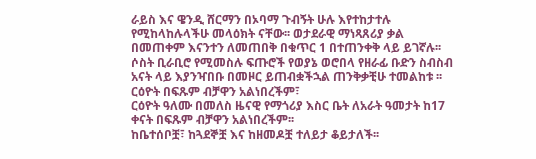ራይስ እና ዌንዲ ሸርማን በኦባማ ጉብኝት ሁሉ እየተከታተሉ የሚከላከሉላችሁ መላዕክት ናቸው፡፡ ወታደራዊ ማነጻጸሪያ ቃል በመጠቀም እናንተን ለመጠበቅ በቁጥር 1 በተጠንቀቅ ላይ ይገኛሉ፡፡ ሶስት ቢራቢሮ የሚመስሉ ፍጡሮች የወያኔ ወሮበላ የዘራፊ ቡድን ስብስብ አናት ላይ እያንዣበቡ በመዞር ይጠብቋችኋል ጠንቅቃቺሁ ተመልከቱ ፡፡
ርዕዮት በፍጹም ብቻዋን አልነበረችም፣
ርዕዮት ዓለሙ በመለስ ዜናዊ የማጎሪያ እስር ቤት ለአራት ዓመታት ከ17 ቀናት በፍጹም ብቻዋን አልነበረችም፡፡
ከቤተሰቦቿ፣ ከጓደኞቿ እና ከዘመዶቿ ተለይታ ቆይታለች፡፡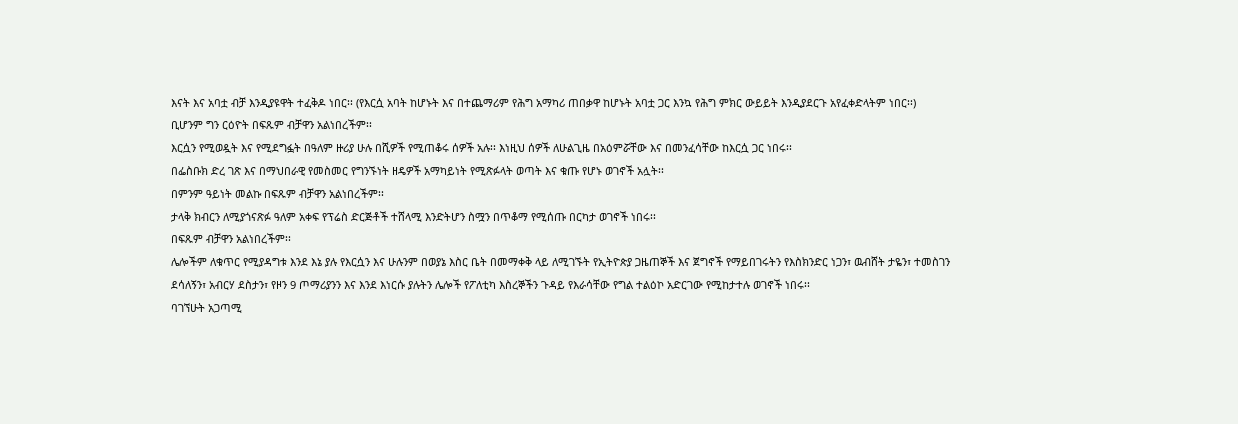እናት እና አባቷ ብቻ እንዲያዩዋት ተፈቅዶ ነበር፡፡ (የእርሷ አባት ከሆኑት እና በተጨማሪም የሕግ አማካሪ ጠበቃዋ ከሆኑት አባቷ ጋር እንኳ የሕግ ምክር ውይይት እንዲያደርጉ አየፈቀድላትም ነበር፡፡)
ቢሆንም ግን ርዕዮት በፍጹም ብቻዋን አልነበረችም፡፡
እርሷን የሚወዷት እና የሚደግፏት በዓለም ዙሪያ ሁሉ በሺዎች የሚጠቆሩ ሰዎች አሉ፡፡ እነዚህ ሰዎች ለሁልጊዜ በአዕምሯቸው እና በመንፈሳቸው ከእርሷ ጋር ነበሩ፡፡
በፌስቡክ ድረ ገጽ እና በማህበራዊ የመስመር የግንኙነት ዘዴዎች አማካይነት የሚጽፉላት ወጣት እና ቁጡ የሆኑ ወገኖች አሏት፡፡
በምንም ዓይነት መልኩ በፍጹም ብቻዋን አልነበረችም፡፡
ታላቅ ክብርን ለሚያጎናጽፉ ዓለም አቀፍ የፕሬስ ድርጅቶች ተሸላሚ እንድትሆን ስሟን በጥቆማ የሚሰጡ በርካታ ወገኖች ነበሩ፡፡
በፍጹም ብቻዋን አልነበረችም፡፡
ሌሎችም ለቁጥር የሚያዳግቱ እንደ እኔ ያሉ የእርሷን እና ሁሉንም በወያኔ እስር ቤት በመማቀቅ ላይ ለሚገኙት የኢትዮጵያ ጋዜጠኞች እና ጀግኖች የማይበገሩትን የእስክንድር ነጋን፣ ዉብሸት ታዬን፣ ተመስገን ደሳለኝን፣ አብርሃ ደስታን፣ የዞን 9 ጦማሪያንን እና እንደ እነርሱ ያሉትን ሌሎች የፖለቲካ እስረኞችን ጉዳይ የእራሳቸው የግል ተልዕኮ አድርገው የሚከታተሉ ወገኖች ነበሩ፡፡
ባገኘሁት አጋጣሚ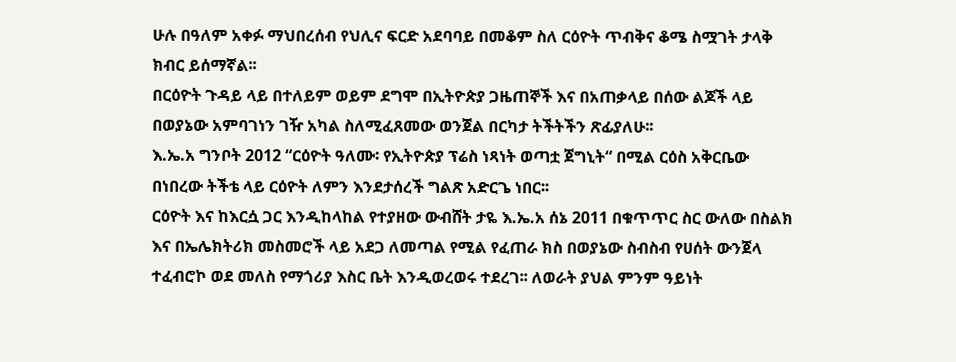ሁሉ በዓለም አቀፉ ማህበረሰብ የህሊና ፍርድ አደባባይ በመቆም ስለ ርዕዮት ጥብቅና ቆሜ ስሟገት ታላቅ ክብር ይሰማኛል፡፡
በርዕዮት ጉዳይ ላይ በተለይም ወይም ደግሞ በኢትዮጵያ ጋዜጠኞች እና በአጠቃላይ በሰው ልጆች ላይ በወያኔው አምባገነን ገዥ አካል ስለሚፈጸመው ወንጀል በርካታ ትችትችን ጽፊያለሁ፡፡
እ.ኤ.አ ግንቦት 2012 “ርዕዮት ዓለሙ፡ የኢትዮጵያ ፕሬስ ነጻነት ወጣቷ ጀግኒት“ በሚል ርዕስ አቅርቤው በነበረው ትችቴ ላይ ርዕዮት ለምን እንደታሰረች ግልጽ አድርጌ ነበር፡፡
ርዕዮት እና ከእርሷ ጋር እንዲከላከል የተያዘው ውብሸት ታዬ እ.ኤ.አ ሰኔ 2011 በቁጥጥር ስር ውለው በስልክ እና በኤሌክትሪክ መስመሮች ላይ አደጋ ለመጣል የሚል የፈጠራ ክስ በወያኔው ስብስብ የሀሰት ውንጀላ ተፈብሮኮ ወደ መለስ የማጎሪያ እስር ቤት እንዲወረወሩ ተደረገ፡፡ ለወራት ያህል ምንም ዓይነት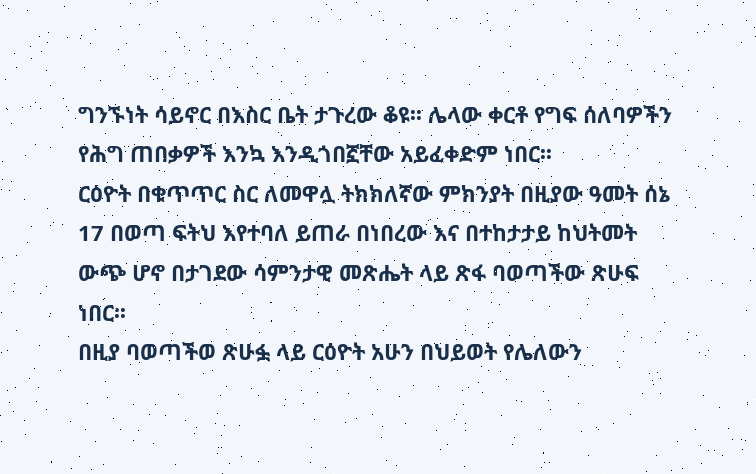ግንኙነት ሳይኖር በእስር ቤት ታጉረው ቆዩ፡፡ ሌላው ቀርቶ የግፍ ሰለባዎችን የሕግ ጠበቃዎች እንኳ እንዲጎበኟቸው አይፈቀድም ነበር፡፡
ርዕዮት በቁጥጥር ስር ለመዋሏ ትክክለኛው ምክንያት በዚያው ዓመት ሰኔ 17 በወጣ ፍትህ እየተባለ ይጠራ በነበረው እና በተከታታይ ከህትመት ውጭ ሆኖ በታገደው ሳምንታዊ መጽሔት ላይ ጽፋ ባወጣችው ጽሁፍ ነበር፡፡
በዚያ ባወጣችወ ጽሁፏ ላይ ርዕዮት አሁን በህይወት የሌለውን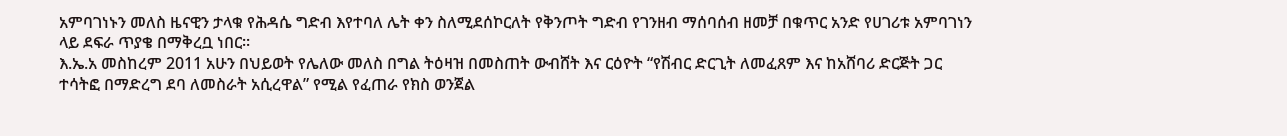አምባገነኑን መለስ ዜናዊን ታላቁ የሕዳሴ ግድብ እየተባለ ሌት ቀን ስለሚደሰኮርለት የቅንጦት ግድብ የገንዘብ ማሰባሰብ ዘመቻ በቁጥር አንድ የሀገሪቱ አምባገነን ላይ ደፍራ ጥያቄ በማቅረቧ ነበር፡፡
እ.ኤ.አ መስከረም 2011 አሁን በህይወት የሌለው መለስ በግል ትዕዛዝ በመስጠት ውብሸት እና ርዕዮት “የሽብር ድርጊት ለመፈጸም እና ከአሸባሪ ድርጅት ጋር ተሳትፎ በማድረግ ደባ ለመስራት አሲረዋል” የሚል የፈጠራ የክስ ወንጀል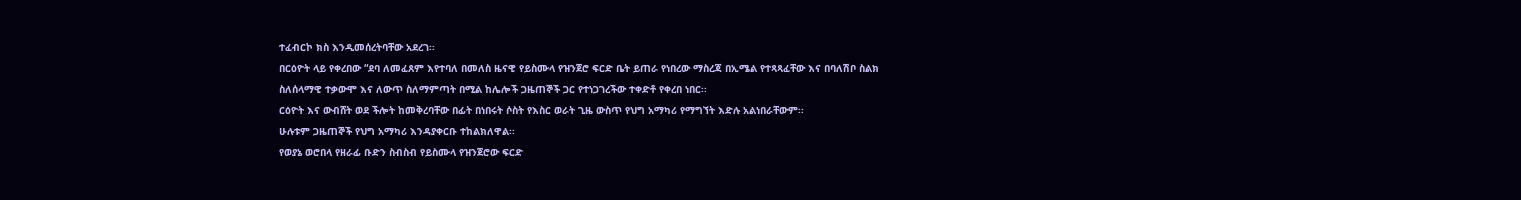ተፈብርኮ ክስ እንዲመሰረትባቸው አደረገ፡፡
በርዕዮት ላይ የቀረበው “ደባ ለመፈጸም እየተባለ በመለስ ዜናዊ የይስሙላ የዝንጀሮ ፍርድ ቤት ይጠራ የነበረው ማስረጃ በኢሜል የተጻጻፈቸው እና በባለሽቦ ስልክ ስለሰላማዊ ተቃውሞ እና ለውጥ ስለማምጣት በሚል ከሌሎች ጋዜጠኞች ጋር የተነጋገረችው ተቀድቶ የቀረበ ነበር፡፡
ርዕዮት እና ውብሸት ወደ ችሎት ከመቅረባቸው በፊት በነበሩት ሶስት የእስር ወራት ጊዜ ውስጥ የህግ አማካሪ የማግኘት እድሉ አልነበራቸውም፡፡
ሁሉቱም ጋዜጠኞች የህግ አማካሪ እንዳያቀርቡ ተከልክለዋል፡፡
የወያኔ ወሮበላ የዘራፊ ቡድን ስብስብ የይስሙላ የዝንጀሮው ፍርድ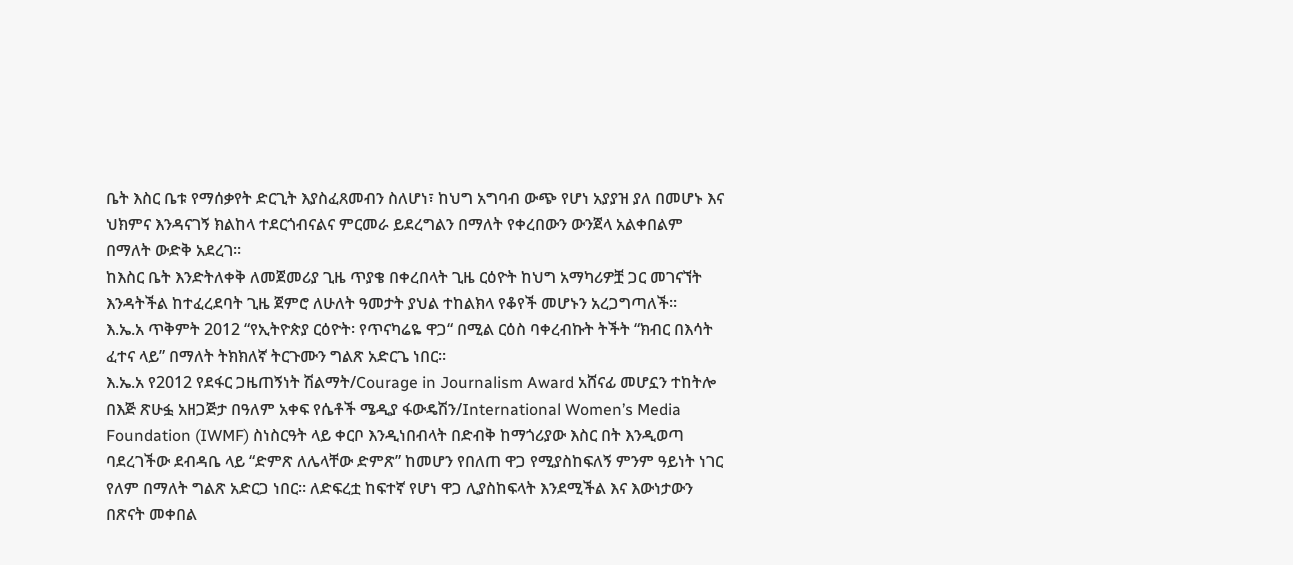ቤት እስር ቤቱ የማሰቃየት ድርጊት እያስፈጸመብን ስለሆነ፣ ከህግ አግባብ ውጭ የሆነ አያያዝ ያለ በመሆኑ እና ህክምና እንዳናገኝ ክልከላ ተደርጎብናልና ምርመራ ይደረግልን በማለት የቀረበውን ውንጀላ አልቀበልም በማለት ውድቅ አደረገ፡፡
ከእስር ቤት እንድትለቀቅ ለመጀመሪያ ጊዜ ጥያቄ በቀረበላት ጊዜ ርዕዮት ከህግ አማካሪዎቿ ጋር መገናኘት እንዳትችል ከተፈረደባት ጊዜ ጀምሮ ለሁለት ዓመታት ያህል ተከልክላ የቆየች መሆኑን አረጋግጣለች፡፡
እ.ኤ.አ ጥቅምት 2012 “የኢትዮጵያ ርዕዮት፡ የጥናካሬዬ ዋጋ“ በሚል ርዕስ ባቀረብኩት ትችት “ክብር በእሳት ፈተና ላይ” በማለት ትክክለኛ ትርጉሙን ግልጽ አድርጌ ነበር፡፡
እ.ኤ.አ የ2012 የደፋር ጋዜጠኝነት ሽልማት/Courage in Journalism Award አሸናፊ መሆኗን ተከትሎ በእጅ ጽሁፏ አዘጋጅታ በዓለም አቀፍ የሴቶች ሜዲያ ፋውዴሽን/International Women’s Media Foundation (IWMF) ስነስርዓት ላይ ቀርቦ እንዲነበብላት በድብቅ ከማጎሪያው እስር በት እንዲወጣ ባደረገችው ደብዳቤ ላይ “ድምጽ ለሌላቸው ድምጽ” ከመሆን የበለጠ ዋጋ የሚያስከፍለኝ ምንም ዓይነት ነገር የለም በማለት ግልጽ አድርጋ ነበር፡፡ ለድፍረቷ ከፍተኛ የሆነ ዋጋ ሊያስከፍላት እንደሚችል እና እውነታውን በጽናት መቀበል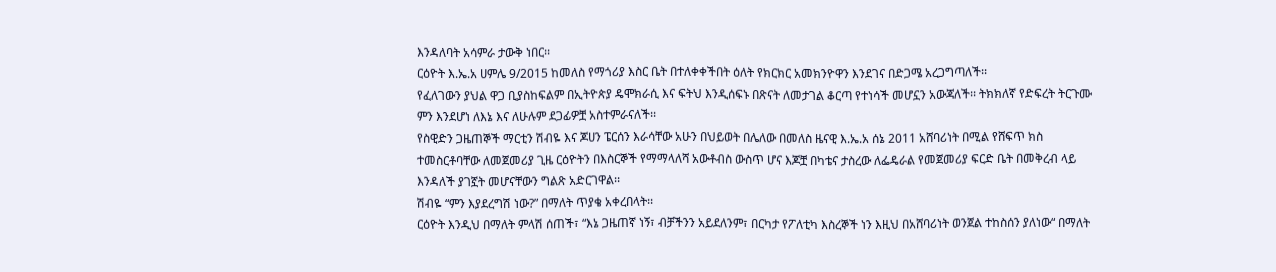እንዳለባት አሳምራ ታውቅ ነበር፡፡
ርዕዮት እ.ኤ.አ ሀምሌ 9/2015 ከመለስ የማጎሪያ እስር ቤት በተለቀቀችበት ዕለት የክርክር አመክንዮዋን እንደገና በድጋሜ አረጋግጣለች፡፡
የፈለገውን ያህል ዋጋ ቢያስከፍልም በኢትዮጵያ ዴሞክራሲ እና ፍትህ እንዲሰፍኑ በጽናት ለመታገል ቆርጣ የተነሳች መሆኗን አውጃለች፡፡ ትክክለኛ የድፍረት ትርጉሙ ምን እንደሆነ ለእኔ እና ለሁሉም ደጋፊዎቿ አስተምራናለች፡፡
የስዊድን ጋዜጠኞች ማርቲን ሽብዬ እና ጆሀን ፔርሰን እራሳቸው አሁን በህይወት በሌለው በመለስ ዜናዊ እ.ኤ.አ ሰኔ 2011 አሸባሪነት በሚል የሸፍጥ ክስ ተመስርቶባቸው ለመጀመሪያ ጊዜ ርዕዮትን በእስርኞች የማማላለሻ አውቶብስ ውስጥ ሆና እጆቿ በካቴና ታስረው ለፌዴራል የመጀመሪያ ፍርድ ቤት በመቅረብ ላይ እንዳለች ያገኟት መሆናቸውን ግልጽ አድርገዋል፡፡
ሽብዬ “ምን እያደረግሽ ነው?” በማለት ጥያቄ አቀረበላት፡፡
ርዕዮት እንዲህ በማለት ምላሽ ሰጠች፣ “እኔ ጋዜጠኛ ነኝ፣ ብቻችንን አይደለንም፣ በርካታ የፖለቲካ እስረኞች ነን እዚህ በአሸባሪነት ወንጀል ተከስሰን ያለነው“ በማለት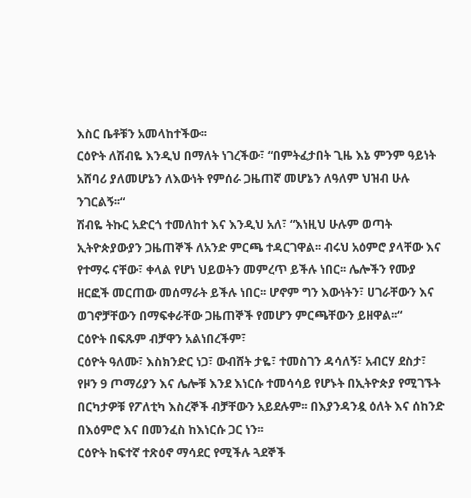እስር ቤቶቹን አመላከተችው፡፡
ርዕዮት ለሽብዬ እንዲህ በማለት ነገረችው፣ “በምትፈታበት ጊዜ እኔ ምንም ዓይነት አሸባሪ ያለመሆኔን ለእውነት የምሰራ ጋዜጠኛ መሆኔን ለዓለም ህዝብ ሁሉ ንገርልኝ፡፡“
ሽብዬ ትኩር አድርጎ ተመለከተ እና እንዲህ አለ፣ “እነዚህ ሁሉም ወጣት ኢትዮጵያውያን ጋዜጠኞች ለአንድ ምርጫ ተዳርገዋል፡፡ ብሩህ አዕምሮ ያላቸው እና የተማሩ ናቸው፣ ቀላል የሆነ ህይወትን መምረጥ ይችሉ ነበር፡፡ ሌሎችን የሙያ ዘርፎች መርጠው መሰማራት ይችሉ ነበር፡፡ ሆኖም ግን እውነትን፣ ሀገራቸውን እና ወገኖቻቸውን በማፍቀራቸው ጋዜጠኞች የመሆን ምርጫቸውን ይዘዋል፡፡“
ርዕዮት በፍጹም ብቻዋን አልነበረችም፣
ርዕዮት ዓለሙ፣ እስክንድር ነጋ፣ ውብሸት ታዬ፣ ተመስገን ዳሳለኝ፣ አብርሃ ደስታ፣ የዞን 9 ጦማሪያን እና ሌሎቹ እንደ እነርሱ ተመሳሳይ የሆኑት በኢትዮጵያ የሚገኙት በርካታዎቹ የፖለቲካ እስረኞች ብቻቸውን አይደሉም፡፡ በእያንዳንዷ ዕለት እና ሰከንድ በእዕምሮ እና በመንፈስ ከእነርሱ ጋር ነን፡፡
ርዕዮት ከፍተኛ ተጽዕኖ ማሳደር የሚችሉ ጓደኞች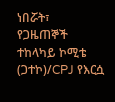ነበሯት፣
የጋዜጠኞች ተከላካይ ኮሚቴ (ጋተኮ)/CPJ የእርሷ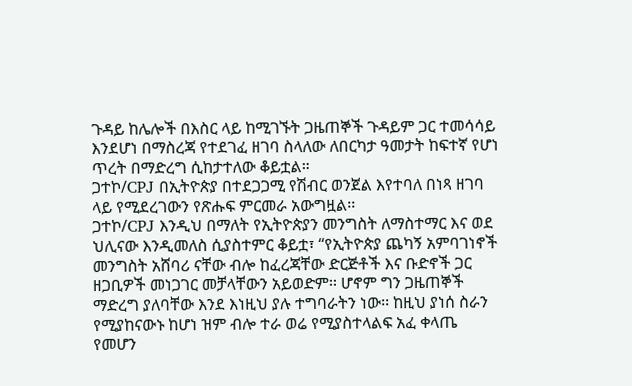ጉዳይ ከሌሎች በእስር ላይ ከሚገኙት ጋዜጠኞች ጉዳይም ጋር ተመሳሳይ እንደሆነ በማስረጃ የተደገፈ ዘገባ ስላለው ለበርካታ ዓመታት ከፍተኛ የሆነ ጥረት በማድረግ ሲከታተለው ቆይቷል።
ጋተኮ/CPJ በኢትዮጵያ በተደጋጋሚ የሽብር ወንጀል እየተባለ በነጻ ዘገባ ላይ የሚደረገውን የጽሑፍ ምርመራ አውግዟል፡፡
ጋተኮ/CPJ እንዲህ በማለት የኢትዮጵያን መንግስት ለማስተማር እና ወደ ህሊናው እንዲመለስ ሲያስተምር ቆይቷ፣ “የኢትዮጵያ ጨካኝ አምባገነኖች መንግስት አሸባሪ ናቸው ብሎ ከፈረጃቸው ድርጅቶች እና ቡድኖች ጋር ዘጋቢዎች መነጋገር መቻላቸውን አይወድም፡፡ ሆኖም ግን ጋዜጠኞች ማድረግ ያለባቸው እንደ እነዚህ ያሉ ተግባራትን ነው፡፡ ከዚህ ያነሰ ስራን የሚያከናውኑ ከሆነ ዝም ብሎ ተራ ወሬ የሚያስተላልፍ አፈ ቀላጤ የመሆን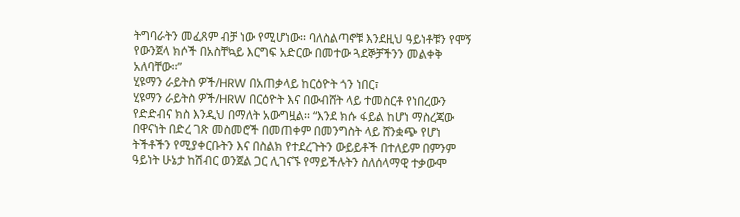ትግባራትን መፈጸም ብቻ ነው የሚሆነው፡፡ ባለስልጣኖቹ እንደዚህ ዓይነቶቹን የሞኝ የውንጀላ ክሶች በአስቸኳይ እርግፍ አድርው በመተው ጓደኞቻችንን መልቀቅ አለባቸው፡፡”
ሂዩማን ራይትስ ዎች/HRW በአጠቃላይ ከርዕዮት ጎን ነበር፣
ሂዩማን ራይትስ ዎች/HRW በርዕዮት እና በውብሸት ላይ ተመስርቶ የነበረውን የድድብና ክስ እንዲህ በማለት አውግዟል፡፡ “እንደ ክሱ ፋይል ከሆነ ማስረጃው በዋናነት በድረ ገጽ መስመሮች በመጠቀም በመንግስት ላይ ሸንቋጭ የሆነ ትችቶችን የሚያቀርቡትን እና በስልክ የተደረጉትን ውይይቶች በተለይም በምንም ዓይነት ሁኔታ ከሽብር ወንጀል ጋር ሊገናኙ የማይችሉትን ስለሰላማዊ ተቃውሞ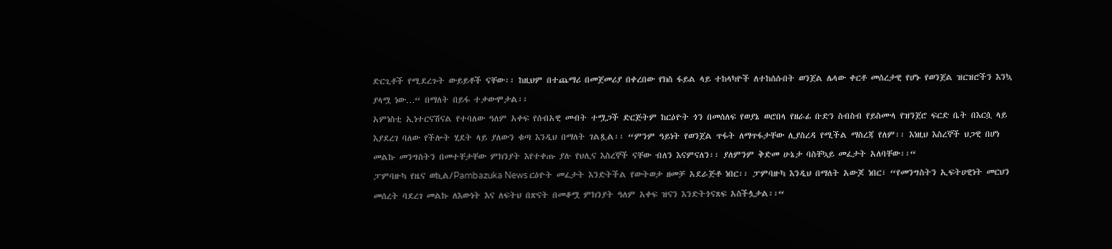ድርጊቶች የሚደረጉት ውይይቶች ናቸው፡፡ ከዚህም በተጨማሪ በመጀመሪያ በቀረበው የክስ ፋይል ላይ ተከላካዮች ለተከሰሱበት ወንጀል ሌላው ቀርቶ መሰረታዊ የሆኑ የወንጀል ዝርዝሮችን እንኳ ያላሟ ነው…“ በማለት በይፋ ተቃውሞታል፡፡
አምነስቲ ኢነተርናሽናል የተባለው ዓለም አቀፍ የሰብአዊ መብት ተሟጋች ድርጅትም ከርዕዮት ጎን በመሰለፍ የወያኔ ወሮበላ የዘራፊ ቡድን ስብስብ የይስሙላ የዝንጀሮ ፍርድ ቤት በእርሷ ላይ እያደረገ ባለው የችሎት ሂደት ላይ ያለውን ቁጣ እንዲህ በማለት ገልጿል፡፡ “ምንም ዓይነት የወንጀል ጥፋት ለማጥፋታቸው ሊያስረዳ የሚችል ማስረጃ የለም፡፡ እነዚህ እስረኞች ህጋዊ በሆነ መልኩ መንግስትን በመተቸታቸው ምክንያት እየተቀጡ ያሉ የህሊና እስረኞች ናቸው ብለን እናምናለን፡፡ ያለምንም ቅድመ ሁኔታ ባስቸኳይ መፈታት አለባቸው፡፡“
ፓምባዙካ የዜና ወኪል/Pambazuka News ርዕዮት መፈታት እንድትችል የውትወታ ዘመቻ አደራጅቶ ነበር፡፡ ፓምባዙካ እንዲህ በማለት አውጆ ነበር፣ “የመንግስትን ኢፍትሀዊነት መርህን መሰረት ባደረገ መልኩ ለእውነት እና ለፍትህ በጽናት በመቆሟ ምክንያት ዓለም አቀፍ ዝናን እንድትጎናጸፍ አስችሏታል፡፡“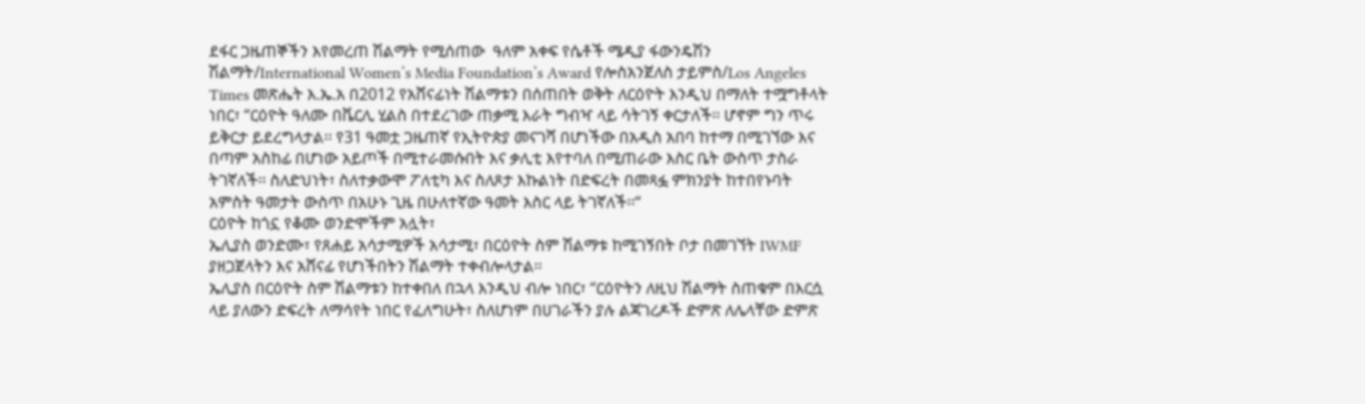ደፋር ጋዜጠኞችን እየመረጠ ሽልማት የሚሰጠው  ዓለም አቀፍ የሴቶች ሜዲያ ፋውንዴሽን ሽልማት/International Women’s Media Foundation’s Award የሎስአንጀለስ ታይምስ/Los Angeles Times መጽሔት እ.ኤ.አ በ2012 የአሸናፊነት ሽልማቱን በሰጠበት ወቅት ለርዕዮት እንዲህ በማለት ተሟግቶላት ነበር፣ “ርዕዮት ዓለሙ በቬርሊ ሂልስ በተደረገው ጠቃሚ እራት ግብዣ ላይ ሳትገኝ ቀርታለች፡፡ ሆኖም ግን ጥሩ ይቅርታ ይደረግላታል፡፡ የ31 ዓመቷ ጋዜጠኛ የኢትዮጵያ መናገሻ በሆነችው በአዲስ አበባ ከተማ በሚገኘው እና በጣም አስከፊ በሆነው አይጦች በሚተራመሱበት እና ቃሊቲ እየተባለ በሚጠራው እስር ቤት ውስጥ ታስራ ትገኛለች፡፡ ስለድህነት፣ ስለተቃውሞ ፖለቲካ እና ስለጾታ እኩልነት በድፍረት በመጻፏ ምክንያት ከተበየኑባት አምስት ዓመታት ውስጥ በአሁኑ ጊዜ በሁለተኛው ዓመት እስር ላይ ትገኛለች፡፡“
ርዕዮት ከጎኗ የቆሙ ወንድሞችም አሏት፣
ኤሊያስ ወንድሙ፣ የጸሐይ አሳታሚዎች አሳታሚ፣ በርዕዮት ስም ሽልማቱ ከሚገኝበት ቦታ በመገኘት IWMF ያዘጋጀላትን እና አሸናፊ የሆነችበትን ሽልማት ተቀብሎላታል፡፡
ኤሊያስ በርዕዮት ስም ሽልማቱን ከተቀበለ በኋላ እንዲህ ብሎ ነበር፣ “ርዕዮትን ለዚህ ሽልማት ስጠቁም በእርሷ ላይ ያለውን ድፍረት ለማሳየት ነበር የፈለግሁት፣ ስለሆነም በሀገራችን ያሉ ልጃገረዶች ድምጽ ለሌላቸው ድምጽ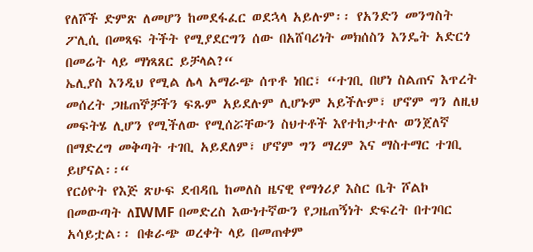የለሾች ድምጽ ለመሆን ከመደፋፈር ወደኋላ አይሉም፡፡ የአንድን መንግስት ፖሊሲ በመጻፍ ትችት የሚያደርግን ሰው በአሸባሪነት መክሰስን እንዴት አድርጎ በመሬት ላይ ማነጻጸር ይቻላል?“
ኤሊያስ እንዲህ የሚል ሌላ አማራጭ ሰጥቶ ነበር፣ “ተገቢ በሆነ ስልጠና እጥረት መሰረት ጋዜጠኞቻችን ፍጹም አይደሉም ሊሆኑም አይችሉም፣ ሆኖም ግን ለዚህ መፍትሄ ሊሆን የሚችለው የሚሰሯቸውን ስህተቶች እየተከታተሉ ወንጀለኛ በማድረግ መቅጣት ተገቢ አይደለም፣ ሆኖም ግን ማረም እና ማስተማር ተገቢ ይሆናል፡፡“
የርዕዮት የእጅ ጽሁፍ ደብዳቤ ከመለስ ዜናዊ የማጎሪያ እስር ቤት ሾልኮ በመውጣት ለIWMF በመድረስ እውነተኛውን የጋዜጠኝነት ድፍረት በተገባር አሳይቷል፡፡ በቁራጭ ወረቀት ላይ በመጠቀም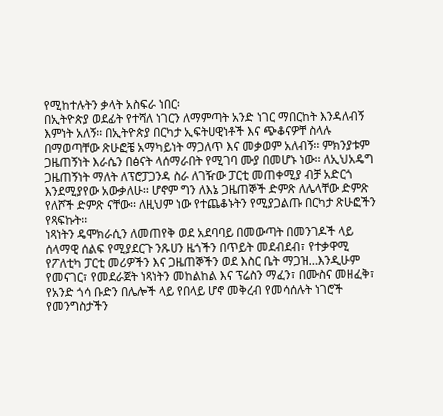የሚከተሉትን ቃላት አስፍራ ነበር፡
በኢትዮጵያ ወደፊት የተሻለ ነገርን ለማምጣት አንድ ነገር ማበርከት እንዳለብኝ እምነት አለኝ፡፡ በኢትዮጵያ በርካታ ኢፍትሀዊነቶች እና ጭቆናዎቸ ስላሉ በማወጣቸው ጽሁፎቼ አማካይነት ማጋለጥ እና መቃወም አለብኝ፡፡ ምክንያቱም ጋዜጠኝነት እራሴን በፅናት ላሰማራበት የሚገባ ሙያ በመሆኑ ነው፡፡ ለኢህአዴግ ጋዜጠኝነት ማለት ለፕሮፓጋንዳ ስራ ለገዥው ፓርቲ መጠቀሚያ ብቻ አድርጎ እንደሚያየው አውቃለሁ፡፡ ሆኖም ግን ለእኔ ጋዜጠኞች ድምጽ ለሌላቸው ድምጽ የለሾች ድምጽ ናቸው፡፡ ለዚህም ነው የተጨቆኑትን የሚያጋልጡ በርካታ ጽሁፎችን የጻፍኩት፡፡
ነጻነትን ዴሞክራሲን ለመጠየቅ ወደ አደባባይ በመውጣት በመንገዶች ላይ ሰላማዊ ሰልፍ የሚያደርጉ ንጹሀን ዜጎችን በጥይት መደብደብ፣ የተቃዋሚ የፖለቲካ ፓርቲ መሪዎችን እና ጋዜጠኞችን ወደ እስር ቤት ማጋዝ…እንዲሁም የመናገር፣ የመደራጀት ነጻነትን መከልከል እና ፕሬስን ማፈን፣ በሙስና መዘፈቅ፣ የአንድ ጎሳ ቡድን በሌሎች ላይ የበላይ ሆኖ መቅረብ የመሳሰሉት ነገሮች የመንግስታችን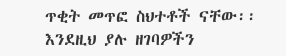ጥቂት መጥፎ ስህተቶች ናቸው፡፡ እንደዚህ ያሉ ዘገባዎችን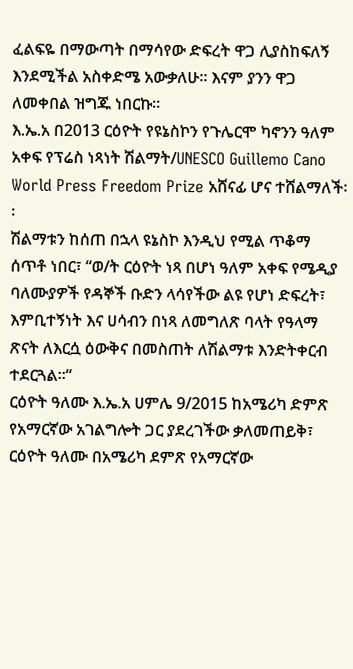ፈልፍዬ በማውጣት በማሳየው ድፍረት ዋጋ ሊያስከፍለኝ እንደሚችል አስቀድሜ አውቃለሁ፡፡ እናም ያንን ዋጋ ለመቀበል ዝግጁ ነበርኩ፡፡
እ.ኤ.አ በ2013 ርዕዮት የዩኔስኮን የጉሌርሞ ካኖንን ዓለም አቀፍ የፕሬስ ነጻነት ሽልማት/UNESCO Guillemo Cano World Press Freedom Prize አሸናፊ ሆና ተሸልማለች፡፡
ሽልማቱን ከሰጠ በኋላ ዩኔስኮ እንዲህ የሚል ጥቆማ ሰጥቶ ነበር፣ “ወ/ት ርዕዮት ነጻ በሆነ ዓለም አቀፍ የሜዲያ ባለሙያዎች የዳኞች ቡድን ላሳየችው ልዩ የሆነ ድፍረት፣ እምቢተኝነት እና ሀሳብን በነጻ ለመግለጽ ባላት የዓላማ ጽናት ለእርሷ ዕውቅና በመስጠት ለሽልማቱ እንድትቀርብ ተደርጓል፡፡“
ርዕዮት ዓለሙ እ.ኤ.አ ሀምሌ 9/2015 ከአሜሪካ ድምጽ የአማርኛው አገልግሎት ጋር ያደረገችው ቃለመጠይቅ፣
ርዕዮት ዓለሙ በአሜሪካ ደምጽ የአማርኛው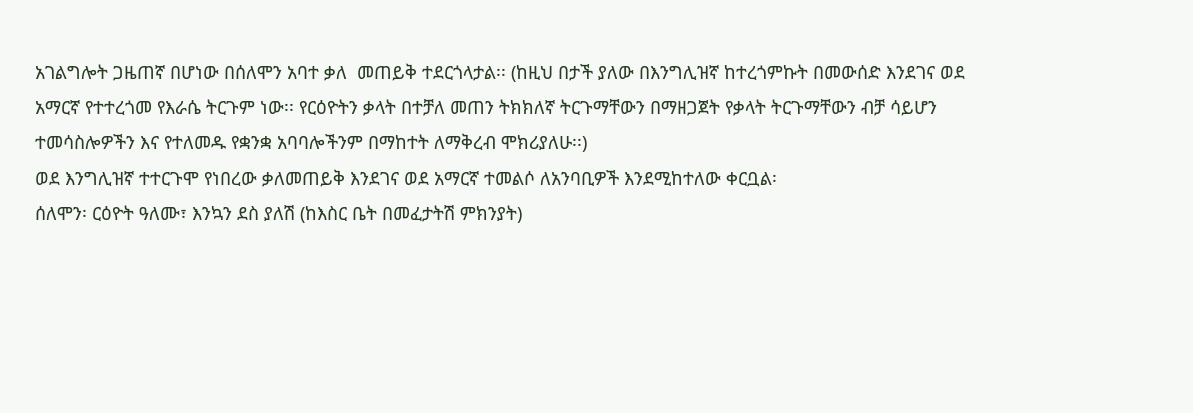አገልግሎት ጋዜጠኛ በሆነው በሰለሞን አባተ ቃለ  መጠይቅ ተደርጎላታል፡፡ (ከዚህ በታች ያለው በእንግሊዝኛ ከተረጎምኩት በመውሰድ እንደገና ወደ አማርኛ የተተረጎመ የእራሴ ትርጉም ነው፡፡ የርዕዮትን ቃላት በተቻለ መጠን ትክክለኛ ትርጉማቸውን በማዘጋጀት የቃላት ትርጉማቸውን ብቻ ሳይሆን ተመሳስሎዎችን እና የተለመዱ የቋንቋ አባባሎችንም በማከተት ለማቅረብ ሞክሪያለሁ፡፡)
ወደ እንግሊዝኛ ተተርጉሞ የነበረው ቃለመጠይቅ እንደገና ወደ አማርኛ ተመልሶ ለአንባቢዎች እንደሚከተለው ቀርቧል፡
ሰለሞን፡ ርዕዮት ዓለሙ፣ እንኳን ደስ ያለሽ (ከእስር ቤት በመፈታትሽ ምክንያት)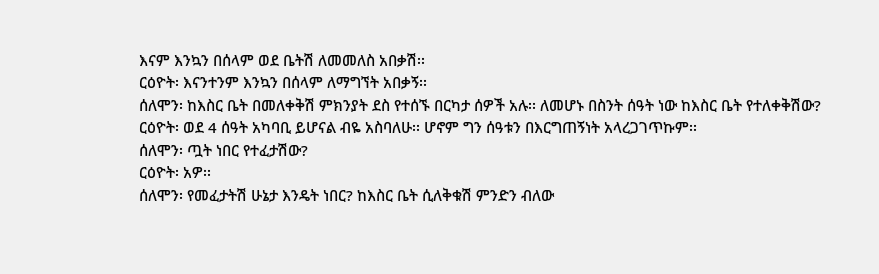እናም እንኳን በሰላም ወደ ቤትሽ ለመመለስ አበቃሽ፡፡
ርዕዮት፡ እናንተንም እንኳን በሰላም ለማግኘት አበቃኝ፡፡
ሰለሞን፡ ከእስር ቤት በመለቀቅሽ ምክንያት ደስ የተሰኙ በርካታ ሰዎች አሉ፡፡ ለመሆኑ በስንት ሰዓት ነው ከእስር ቤት የተለቀቅሽው?
ርዕዮት፡ ወደ 4 ሰዓት አካባቢ ይሆናል ብዬ አስባለሁ፡፡ ሆኖም ግን ሰዓቱን በእርግጠኝነት አላረጋገጥኩም፡፡
ሰለሞን፡ ጧት ነበር የተፈታሽው?
ርዕዮት፡ አዎ፡፡
ሰለሞን፡ የመፈታትሽ ሁኔታ እንዴት ነበር? ከእስር ቤት ሲለቅቁሽ ምንድን ብለው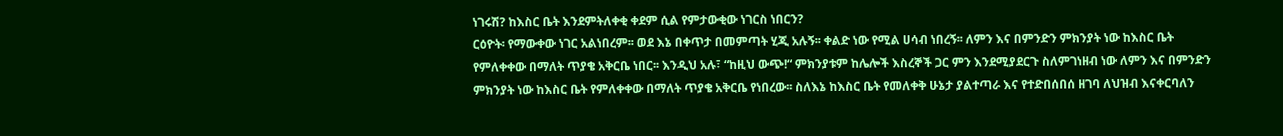ነገሩሽ? ከእስር ቤት እንደምትለቀቂ ቀደም ሲል የምታውቂው ነገርስ ነበርን?
ርዕዮት፡ የማውቀው ነገር አልነበረም፡፡ ወደ እኔ በቀጥታ በመምጣት ሂጂ አሉኝ፡፡ ቀልድ ነው የሚል ሀሳብ ነበረኝ፡፡ ለምን እና በምንድን ምክንያት ነው ከእስር ቤት የምለቀቀው በማለት ጥያቄ አቅርቤ ነበር፡፡ እንዲህ አሉ፣ “ከዚህ ውጭ!“ ምክንያቱም ከሌሎች እስረኞች ጋር ምን እንደሚያደርጉ ስለምገነዘብ ነው ለምን እና በምንድን ምክንያት ነው ከእስር ቤት የምለቀቀው በማለት ጥያቄ አቅርቤ የነበረው፡፡ ስለእኔ ከእስር ቤት የመለቀቅ ሁኔታ ያልተጣራ እና የተድበሰበሰ ዘገባ ለህዝብ እናቀርባለን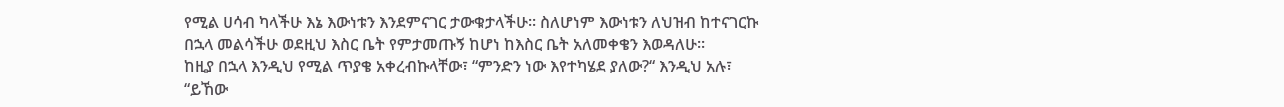የሚል ሀሳብ ካላችሁ እኔ እውነቱን እንደምናገር ታውቁታላችሁ፡፡ ስለሆነም እውነቱን ለህዝብ ከተናገርኩ በኋላ መልሳችሁ ወደዚህ እስር ቤት የምታመጡኝ ከሆነ ከእስር ቤት አለመቀቄን እወዳለሁ፡፡
ከዚያ በኋላ እንዲህ የሚል ጥያቄ አቀረብኩላቸው፣ “ምንድን ነው እየተካሄደ ያለው?“ እንዲህ አሉ፣ “ይኸው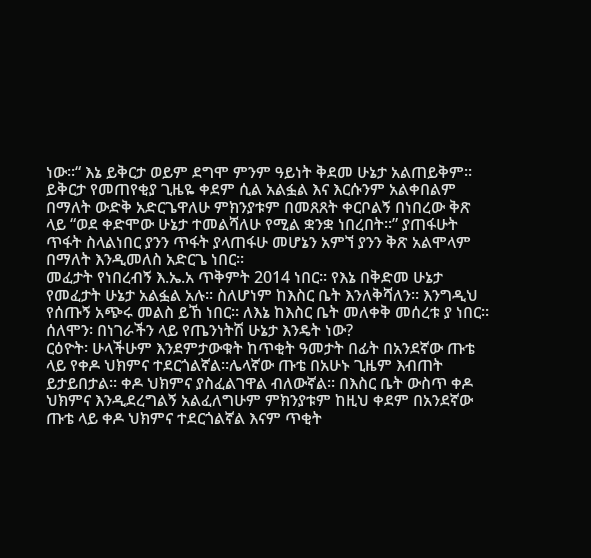ነው፡፡“ እኔ ይቅርታ ወይም ደግሞ ምንም ዓይነት ቅደመ ሁኔታ አልጠይቅም፡፡ ይቅርታ የመጠየቂያ ጊዜዬ ቀደም ሲል አልፏል እና እርሱንም አልቀበልም በማለት ውድቅ አድርጌዋለሁ ምክንያቱም በመጸጸት ቀርቦልኝ በነበረው ቅጽ ላይ “ወደ ቀድሞው ሁኔታ ተመልሻለሁ የሚል ቋንቋ ነበረበት፡፡” ያጠፋሁት ጥፋት ስላልነበር ያንን ጥፋት ያላጠፋሁ መሆኔን አምኘ ያንን ቅጽ አልሞላም በማለት እንዲመለስ አድርጌ ነበር፡፡
መፈታት የነበረብኝ እ.ኤ.አ ጥቅምት 2014 ነበር፡፡ የእኔ በቅድመ ሁኔታ የመፈታት ሁኔታ አልፏል አሉ፡፡ ስለሆነም ከእስር ቤት እንለቅሻለን፡፡ እንግዲህ የሰጡኝ አጭሩ መልስ ይኸ ነበር፡፡ ለእኔ ከእስር ቤት መለቀቅ መሰረቱ ያ ነበር፡፡
ሰለሞን፡ በነገራችን ላይ የጤንነትሽ ሁኔታ እንዴት ነው?
ርዕዮት፡ ሁላችሁም እንደምታውቁት ከጥቂት ዓመታት በፊት በአንደኛው ጡቴ ላይ የቀዶ ህክምና ተደርጎልኛል፡፡ሌላኛው ጡቴ በአሁኑ ጊዜም እብጠት ይታይበታል፡፡ ቀዶ ህክምና ያስፈልገዋል ብለውኛል፡፡ በእስር ቤት ውስጥ ቀዶ ህክምና እንዲደረግልኝ አልፈለግሁም ምክንያቱም ከዚህ ቀደም በአንደኛው ጡቴ ላይ ቀዶ ህክምና ተደርጎልኛል እናም ጥቂት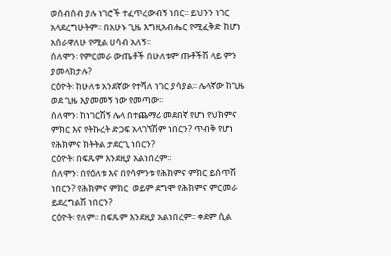ወሰብሰብ ያሉ ነገሮች ተፈጥረውብኝ ነበር፡፡ ይህንን ነገር አላደረግሁትም፡፡ በአሁኑ ጊዜ እግዚአብሔር የሚፈቅድ ከሆነ አሰራዋለሁ የሚል ሀሳብ አለኝ፡፡
ሰለሞን፡ የምርመራ ውጤቶች በሁለቱም ጡቶችሽ ላይ ምን ያመላክታሉ?
ርዕዮት፡ ከሁለቱ አንደኛው የተሻለ ነገር ያሳያል፡፡ ሌላኛው ከጊዜ ወደ ጊዜ እያመመኝ ነው የመጣው፡፡
ሰለሞን፡ ከነገርሽኝ ሌላ በተጨማሪ መደበኛ የሆነ የህክምና ምክር እና የትኩረት ድጋፍ አላገኘሽም ነበርን? ጥብቅ የሆነ የሕክምና ክትትል ታደርጊ ነበርን?
ርዕዮት፡ በፍጹም እንደዚያ አልነበረም፡፡
ሰለሞን፡ በየዕለቱ እና በየሳምንቱ የሕክምና ምክር ይሰጥሽ ነበርን? የሕክምና ምክር  ወይም ደግሞ የሕክምና ምርመራ ይደረግልሽ ነበርን?
ርዕዮት፡ የለም፡፡ በፍጹም እንደዚያ አልነበረም፡፡ ቀደም ሲል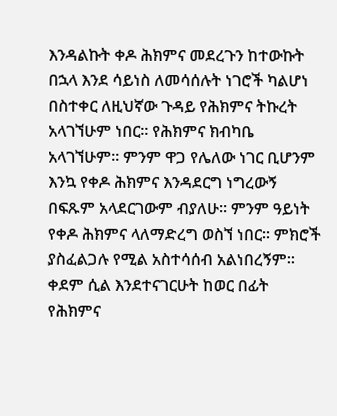እንዳልኩት ቀዶ ሕክምና መደረጉን ከተውኩት በኋላ እንደ ሳይነስ ለመሳሰሉት ነገሮች ካልሆነ በስተቀር ለዚህኛው ጉዳይ የሕክምና ትኩረት አላገኘሁም ነበር፡፡ የሕክምና ክብካቤ አላገኘሁም፡፡ ምንም ዋጋ የሌለው ነገር ቢሆንም እንኳ የቀዶ ሕክምና እንዳደርግ ነግረውኝ በፍጹም አላደርገውም ብያለሁ፡፡ ምንም ዓይነት የቀዶ ሕክምና ላለማድረግ ወስኘ ነበር፡፡ ምክሮች ያስፈልጋሉ የሚል አስተሳሰብ አልነበረኝም፡፡ ቀደም ሲል እንደተናገርሁት ከወር በፊት የሕክምና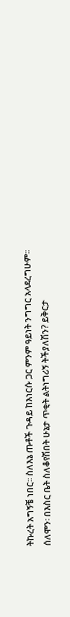ትኩረት አግኝቼ ነበር፡፡ ስለእኔ ጡቶች ጉዳይ ከእነርሱ ጋር ምንም ዓይነት ንግግር አላደረግሁም፡፡
ሰለሞን፡ በእስር ቤት ስለቆየሽበት ሁኔታ ጥቂት ልትነግሪኝ ትችያለሽን? ይቅርታ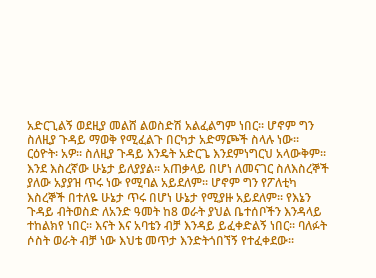አድርጊልኝ ወደዚያ መልሸ ልወስድሽ አልፈልግም ነበር፡፡ ሆኖም ግን ስለዚያ ጉዳይ ማወቅ የሚፈልጉ በርካታ አድማጮች ስላሉ ነው፡፡
ርዕዮት፡ አዎ፡፡ ስለዚያ ጉዳይ እንዴት አድርጌ እንደምነግርህ አላውቅም፡፡ እንደ እስረኛው ሁኔታ ይለያያል፡፡ አጠቃላይ በሆነ ለመናገር ስለእስረኞች ያለው አያያዝ ጥሩ ነው የሚባል አይደለም፡፡ ሆኖም ግን የፖለቲካ እስረኞች በተለዬ ሁኔታ ጥሩ በሆነ ሁኔታ የሚያዙ አይደለም፡፡ የእኔን ጉዳይ ብትወስድ ለአንድ ዓመት ከ8 ወራት ያህል ቤተሰቦችን እንዳላይ ተከልክየ ነበር፡፡ እናት እና አባቴን ብቻ እንዳይ ይፈቀድልኝ ነበር፡፡ ባለፉት ሶስት ወራት ብቻ ነው እህቴ መጥታ እንድትጎበኘኝ የተፈቀደው፡፡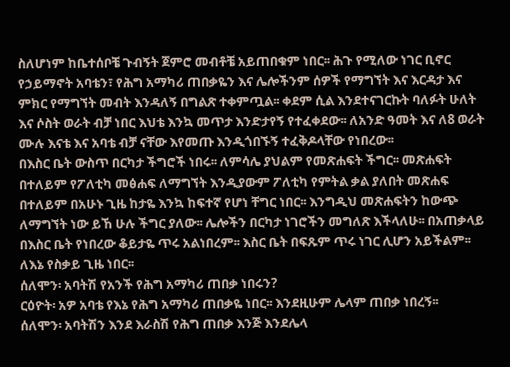ስለሆነም ከቤተሰቦቼ ጉብኝት ጀምሮ መብቶቼ አይጠበቁም ነበር፡፡ ሕጉ የሚለው ነገር ቢኖር የኃይማኖት አባቴን፣ የሕግ አማካሪ ጠበቃዬን እና ሌሎችንም ሰዎች የማግኘት እና እርዳታ እና ምክር የማግኘት መብት እንዳለኝ በግልጽ ተቀምጧል፡፡ ቀደም ሲል እንደተናገርኩት ባለፉት ሁለት እና ሶስት ወራት ብቻ ነበር እህቴ እንኳ መጥታ እንድታየኝ የተፈቀደው፡፡ ለአንድ ዓመት እና ለ8 ወራት ሙሉ እናቴ እና አባቴ ብቻ ናቸው እየመጡ እንዲጎበኙኝ ተፈቅዶላቸው የነበረው፡፡
በእስር ቤት ውስጥ በርካታ ችግሮች ነበሩ፡፡ ለምሳሌ ያህልም የመጽሐፍት ችግር፡፡ መጽሐፍት በተለይም የፖለቲካ መፅሐፍ ለማግኘት እንዲያውም ፖለቲካ የምትል ቃል ያለበት መጽሐፍ በተለይም በአሁኑ ጊዜ ከታዬ እንኳ ከፍተኛ የሆነ ቸግር ነበር፡፡ እንግዲህ መጽሐፍትን ከውጭ ለማግኘት ነው ይኸ ሁሉ ችግር ያለው፡፡ ሌሎችን በርካታ ነገሮችን መግለጽ እችላለሁ፡፡ በአጠቃላይ በእስር ቤት የነበረው ቆይታዬ ጥሩ አልነበረም፡፡ እስር ቤት በፍጹም ጥሩ ነገር ሊሆን አይችልም፡፡ ለእኔ የስቃይ ጊዜ ነበር፡፡
ሰለሞን፡ አባትሽ የአንች የሕግ አማካሪ ጠበቃ ነበሩን?
ርዕዮት፡ አዎ አባቴ የእኔ የሕግ አማካሪ ጠበቃዬ ነበር፡፡ እንደዚሁም ሌላም ጠበቃ ነበረኝ፡፡
ሰለሞን፡ አባትሽን እንደ እራስሽ የሕግ ጠበቃ እንጅ እንደሌላ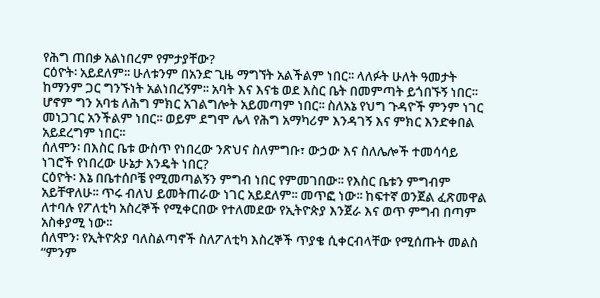የሕግ ጠበቃ አልነበረም የምታያቸው?
ርዕዮት፡ አይደለም፡፡ ሁለቱንም በአንድ ጊዜ ማግኘት አልችልም ነበር፡፡ ላለፉት ሁለት ዓመታት ከማንም ጋር ግንኙነት አልነበረኝም፡፡ አባት እና እናቴ ወደ እስር ቤት በመምጣት ይጎበኙኝ ነበር፡፡ ሆኖም ግን አባቴ ለሕግ ምክር አገልግሎት አይመጣም ነበር፡፡ ስለአኔ የህግ ጉዳዮች ምንም ነገር መነጋገር አንችልም ነበር፡፡ ወይም ደግሞ ሌላ የሕግ አማካሪም እንዳገኝ እና ምክር እንድቀበል አይደረግም ነበር፡፡
ሰለሞን፡ በእስር ቤቱ ውስጥ የነበረው ንጽህና ስለምግቡ፣ ውኃው እና ስለሌሎች ተመሳሳይ ነገሮች የነበረው ሁኔታ እንዴት ነበር?
ርዕዮት፡ እኔ በቤተሰቦቼ የሚመጣልኝን ምግብ ነበር የምመገበው፡፡ የእስር ቤቱን ምግብም አይቸዋለሁ፡፡ ጥሩ ብለህ ይመትጠራው ነገር አይደለም፡፡ መጥፎ ነው፡፡ ከፍተኛ ወንጀል ፈጽመዋል ለተባሉ የፖለቲካ አስረኞች የሚቀርበው የተለመደው የኢትዮጵያ እንጀራ እና ወጥ ምግብ በጣም አስቀያሚ ነው፡፡
ሰለሞን፡ የኢትዮጵያ ባለስልጣኖች ስለፖለቲካ እስረኞች ጥያቄ ሲቀርብላቸው የሚሰጡት መልስ “ምንም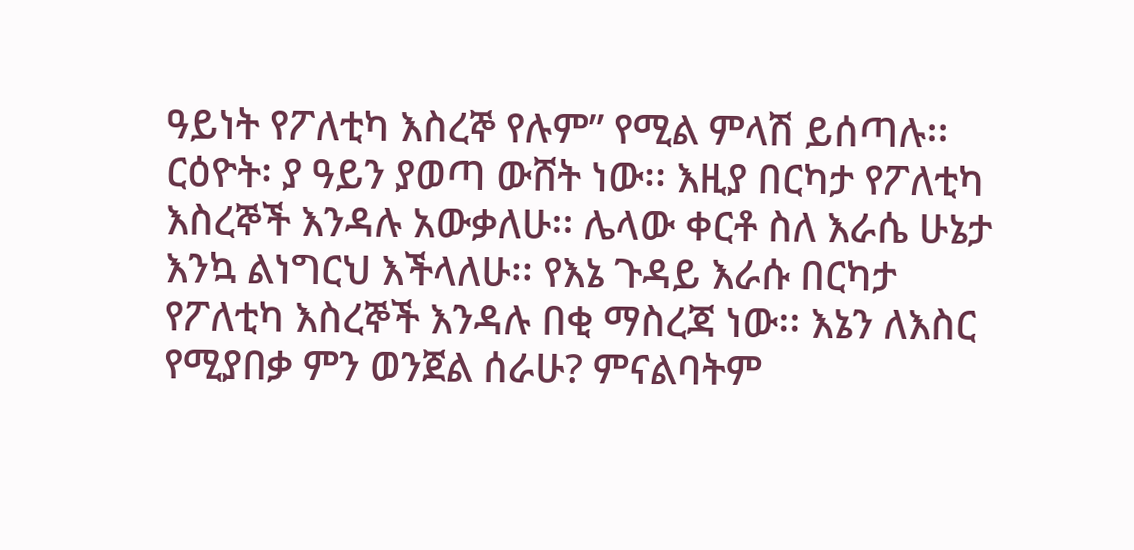ዓይነት የፖለቲካ እስረኞ የሉም” የሚል ምላሽ ይሰጣሉ፡፡
ርዕዮት፡ ያ ዓይን ያወጣ ውሸት ነው፡፡ እዚያ በርካታ የፖለቲካ እስረኞች እንዳሉ አውቃለሁ፡፡ ሌላው ቀርቶ ስለ እራሴ ሁኔታ እንኳ ልነግርህ እችላለሁ፡፡ የእኔ ጉዳይ እራሱ በርካታ የፖለቲካ እስረኞች እንዳሉ በቂ ማስረጃ ነው፡፡ እኔን ለእስር የሚያበቃ ምን ወንጀል ሰራሁ? ምናልባትም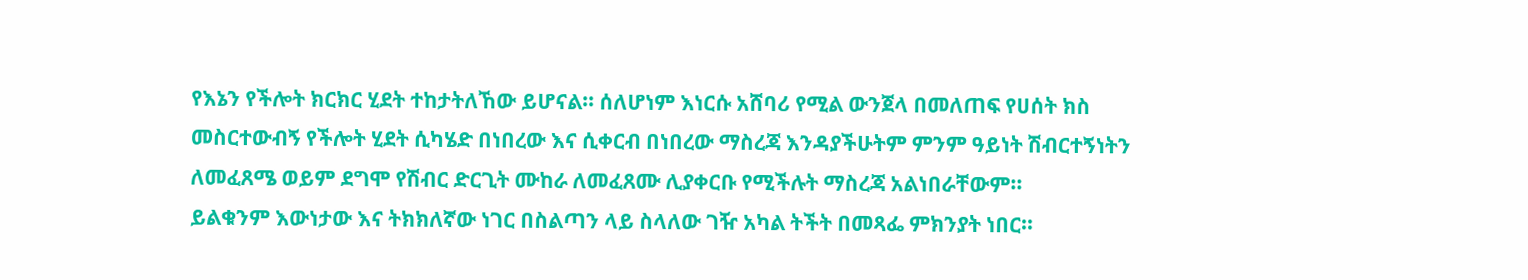የእኔን የችሎት ክርክር ሂደት ተከታትለኸው ይሆናል፡፡ ሰለሆነም እነርሱ አሸባሪ የሚል ውንጀላ በመለጠፍ የሀሰት ክስ መስርተውብኝ የችሎት ሂደት ሲካሄድ በነበረው እና ሲቀርብ በነበረው ማስረጃ እንዳያችሁትም ምንም ዓይነት ሽብርተኝነትን ለመፈጸሜ ወይም ደግሞ የሽብር ድርጊት ሙከራ ለመፈጸሙ ሊያቀርቡ የሚችሉት ማስረጃ አልነበራቸውም፡፡
ይልቁንም እውነታው እና ትክክለኛው ነገር በስልጣን ላይ ስላለው ገዥ አካል ትችት በመጻፌ ምክንያት ነበር፡፡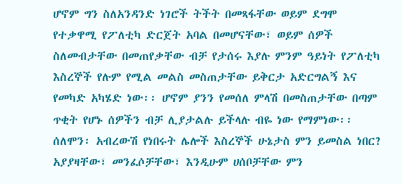ሆኖም ግን ስለአንዳንድ ነገሮች ትችት በመጻፋቸው ወይም ደግሞ የተቃዋሚ የፖለቲካ ድርጀት አባል በመሆናቸው፣ ወይም ሰዎች ስለመብታቸው በመጠየቃቸው ብቻ የታሰሩ እያሉ ምንም ዓይነት የፖለቲካ እስረኞች የሉም የሚል መልስ መስጠታቸው ይቅርታ አድርግልኝ እና የመካድ አካሄድ ነው፡፡ ሆኖም ያንን የመሰለ ምላሽ በመስጠታቸው በጣም ጥቂት የሆኑ ሰዎችን ብቻ ሊያታልሉ ይችላሉ ብዬ ነው የማምነው፡፡
ሰለሞን፡ አብረውሽ የነበሩት ሌሎች እስረኞች ሁኔታስ ምን ይመስል ነበር? አያያዛቸው፣ መንፈሶቻቸው፣ እንዲሁም ሀሰቦቻቸው ምን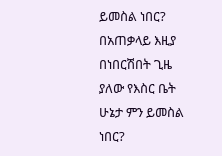ይመስል ነበር? በአጠቃላይ እዚያ በነበርሽበት ጊዜ ያለው የእስር ቤት ሁኔታ ምን ይመስል ነበር?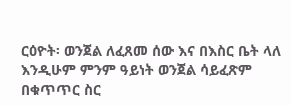ርዕዮት፡ ወንጀል ለፈጸመ ሰው እና በእስር ቤት ላለ እንዲሁም ምንም ዓይነት ወንጀል ሳይፈጽም በቁጥጥር ስር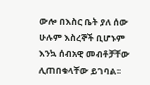ውሎ በእስር ቤት ያለ ሰው ሁሉም እስረኞች ቢሆኑም እንኳ ሰብአዊ መብቶቻቸው ሊጠበቁላቸው ይገባል፡፡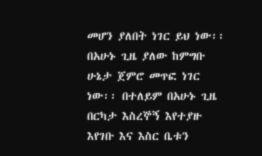መሆን ያለበት ነገር ይህ ነው፡፡
በአሁኑ ጊዜ ያለው ከምግቡ ሁኔታ ጀምሮ መጥፎ ነገር ነው፡፡ በተለይም በአሁኑ ጊዜ በርካታ እስረኞኝ እየተያዙ እየገቡ እና እስር ቤቱን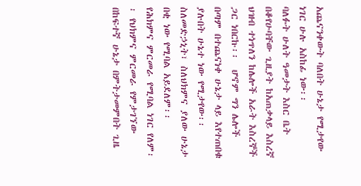አጨናንቀውት ባለበት ሁኔታ የሚታየው ነገር ሁሉ አስከፊ ነው፡፡
ባለፉት ሁለት ዓመታት እስር ቤት በቆየሁባቸው ጊዚያት ከአጠቃላይ እስረኛ ህዝብ ተነጥለን ከሌሎች አራት እስረኞች ጋር ነበርኩ፡፡  ሆኖም ግን ሌሎች በጣም በተጨናነቀ ሁኔታ ላይ እየተጠበቁ ያሉበት ሁኔተ ነው የሚታየው፡፡ ስለመድኃኒት፣ ስለህክምና ያለው ሁኔታ በቂ ነው የሚባል አይደለም፡፡
የሕክምና ምርመራ የሚባል ነገር የለም፡፡ የህክምና ምርመራ የምታገኘው በከፍተኛ ሁኔታ በምትታመምበት ጊዜ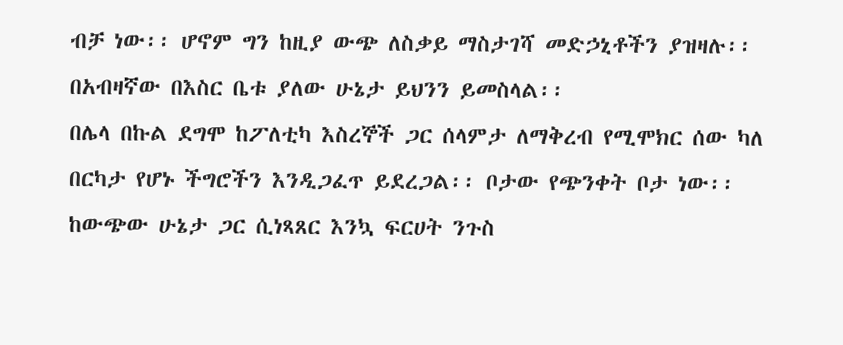ብቻ ነው፡፡ ሆኖም ግን ከዚያ ውጭ ለስቃይ ማስታገሻ መድኃኒቶችን ያዝዛሉ፡፡ በአብዛኛው በእስር ቤቱ ያለው ሁኔታ ይህንን ይመስላል፡፡
በሌላ በኩል ደግሞ ከፖለቲካ እስረኞች ጋር ሰላምታ ለማቅረብ የሚሞክር ሰው ካለ በርካታ የሆኑ ችግሮችን እንዲጋፈጥ ይደረጋል፡፡ ቦታው የጭንቀት ቦታ ነው፡፡ ከውጭው ሁኔታ ጋር ሲነጻጸር እንኳ ፍርሀት ንጉስ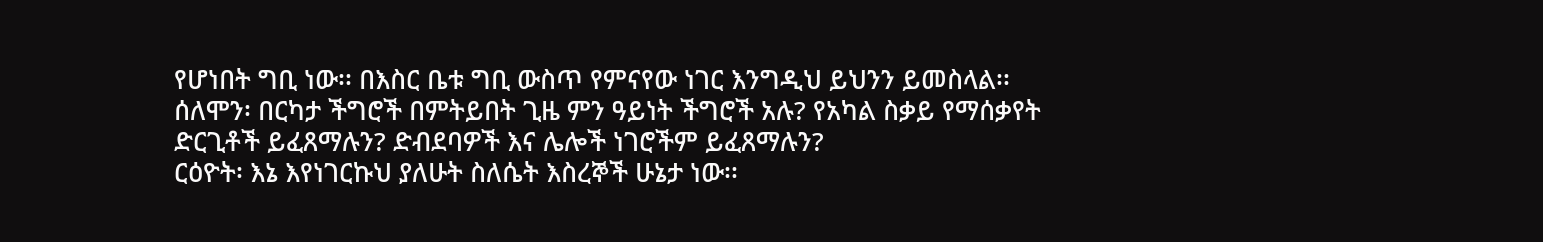የሆነበት ግቢ ነው፡፡ በእስር ቤቱ ግቢ ውስጥ የምናየው ነገር እንግዲህ ይህንን ይመስላል፡፡
ሰለሞን፡ በርካታ ችግሮች በምትይበት ጊዜ ምን ዓይነት ችግሮች አሉ? የአካል ስቃይ የማሰቃየት ድርጊቶች ይፈጸማሉን? ድብደባዎች እና ሌሎች ነገሮችም ይፈጸማሉን?
ርዕዮት፡ እኔ እየነገርኩህ ያለሁት ስለሴት እስረኞች ሁኔታ ነው፡፡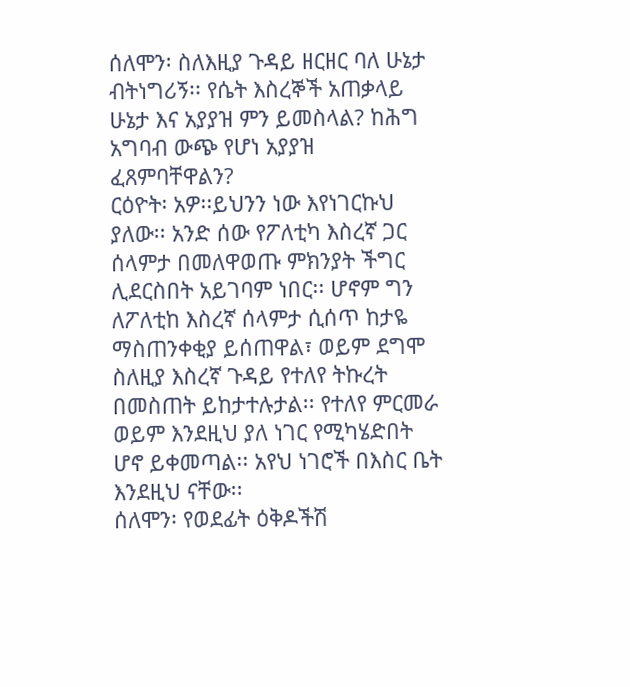ሰለሞን፡ ስለእዚያ ጉዳይ ዘርዘር ባለ ሁኔታ ብትነግሪኝ፡፡ የሴት እስረኞች አጠቃላይ ሁኔታ እና አያያዝ ምን ይመስላል? ከሕግ አግባብ ውጭ የሆነ አያያዝ ፈጸምባቸዋልን?
ርዕዮት፡ አዎ፡፡ይህንን ነው እየነገርኩህ ያለው፡፡ አንድ ሰው የፖለቲካ እስረኛ ጋር ሰላምታ በመለዋወጡ ምክንያት ችግር ሊደርስበት አይገባም ነበር፡፡ ሆኖም ግን ለፖለቲከ እስረኛ ሰላምታ ሲሰጥ ከታዬ ማስጠንቀቂያ ይሰጠዋል፣ ወይም ደግሞ ስለዚያ እስረኛ ጉዳይ የተለየ ትኩረት በመስጠት ይከታተሉታል፡፡ የተለየ ምርመራ ወይም እንደዚህ ያለ ነገር የሚካሄድበት ሆኖ ይቀመጣል፡፡ አየህ ነገሮች በእስር ቤት እንደዚህ ናቸው፡፡
ሰለሞን፡ የወደፊት ዕቅዶችሽ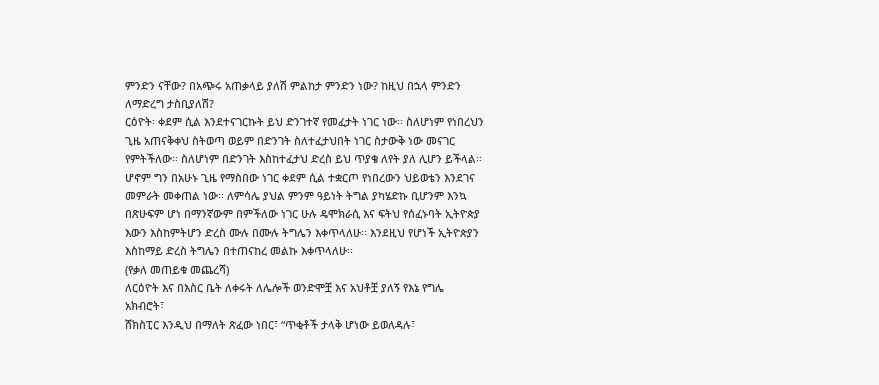ምንድን ናቸው? በአጭሩ አጠቃላይ ያለሽ ምልከታ ምንድን ነው? ከዚህ በኋላ ምንድን ለማድረግ ታስቢያለሽ?
ርዕዮት፡ ቀደም ሲል እንደተናገርኩት ይህ ድንገተኛ የመፈታት ነገር ነው፡፡ ስለሆነም የነበረህን ጊዜ አጠናቅቀህ ስትወጣ ወይም በድንገት ስለተፈታህበት ነገር ስታውቅ ነው መናገር የምትችለው፡፡ ስለሆነም በድንገት እስከተፈታህ ድረስ ይህ ጥያቄ ለየት ያለ ሊሆን ይችላል፡፡
ሆኖም ግን በአሁኑ ጊዜ የማስበው ነገር ቀደም ሲል ተቋርጦ የነበረውን ህይወቴን እንደገና መምራት መቀጠል ነው፡፡ ለምሳሌ ያህል ምንም ዓይነት ትግል ያካሄድኩ ቢሆንም እንኳ በጽሁፍም ሆነ በማንኛውም በምችለው ነገር ሁሉ ዴሞክራሲ እና ፍትህ የሰፈኑባት ኢትዮጵያ እውን እስከምትሆን ድረስ ሙሉ በሙሉ ትግሌን እቀጥላለሁ፡፡ እንደዚህ የሆነች ኢትዮጵያን እስከማይ ድረስ ትግሌን በተጠናከረ መልኩ እቀጥላለሁ፡፡
(የቃለ መጠይቁ መጨረሻ)
ለርዕዮት እና በእስር ቤት ለቀሩት ለሌሎች ወንድሞቿ እና አህቶቿ ያለኝ የእኔ የግሌ አክብሮት፣
ሸክስፒር እንዲህ በማለት ጽፈው ነበር፣ “ጥቂቶች ታላቅ ሆነው ይወለዳሉ፣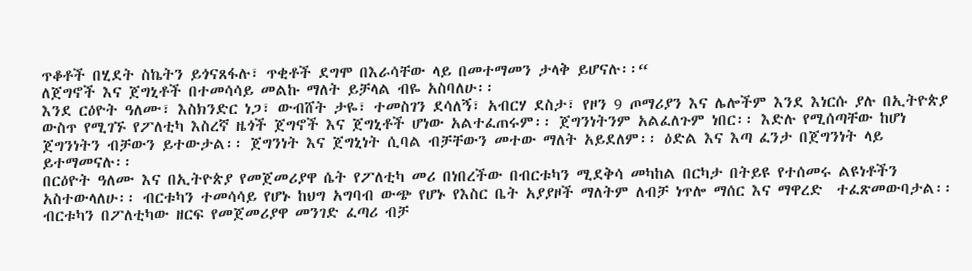ጥቆቶች በሂደት ስኬትን ይጎናጸፋሉ፣ ጥቂቶች ደግሞ በእራሳቸው ላይ በመተማመን ታላቅ ይሆናሉ፡፡“
ለጀግኖች እና ጀግኒቶች በተመሳሳይ መልኩ ማለት ይቻላል ብዬ አስባለሁ፡፡
እንደ ርዕዮት ዓለሙ፣ እስክንድር ነጋ፣ ውብሸት ታዬ፣ ተመስገን ደሳለኝ፣ አብርሃ ደስታ፣ የዞን 9 ጦማሪያን እና ሌሎችም እንደ እነርሱ ያሉ በኢትዮጵያ ውስጥ የሚገኙ የፖለቲካ እስረኛ ዜጎች ጀግኖች እና ጀግኒቶች ሆነው አልተፈጠሩም፡፡ ጀግንነትንም አልፈለጉም ነበር፡፡ እድሉ የሚሰጣቸው ከሆነ ጀግንነትን ብቻውን ይተውታል፡፡ ጀግንነት እና ጀግኒነት ሲባል ብቻቸውን መተው ማለት አይደለም፡፡ ዕድል እና እጣ ፈንታ በጀግንነት ላይ ይተማመናሉ፡፡
በርዕዮት ዓለሙ እና በኢትዮጵያ የመጀመሪያዋ ሴት የፖለቲካ መሪ በነበረችው በብርቱካን ሚደቅሳ መካከል በርካታ በትይዩ የተሰመሩ ልዩነቶችን አስተውላለሁ፡፡ ብርቱካን ተመሳሳይ የሆኑ ከህግ አግባብ ውጭ የሆኑ የእስር ቤት አያያዞች ማለትም ለብቻ ነጥሎ ማሰር እና ማዋረድ  ተፈጽመውባታል፡፡ ብርቱካን በፖለቲካው ዘርፍ የመጀመሪያዋ መንገድ ፈጣሪ ብቻ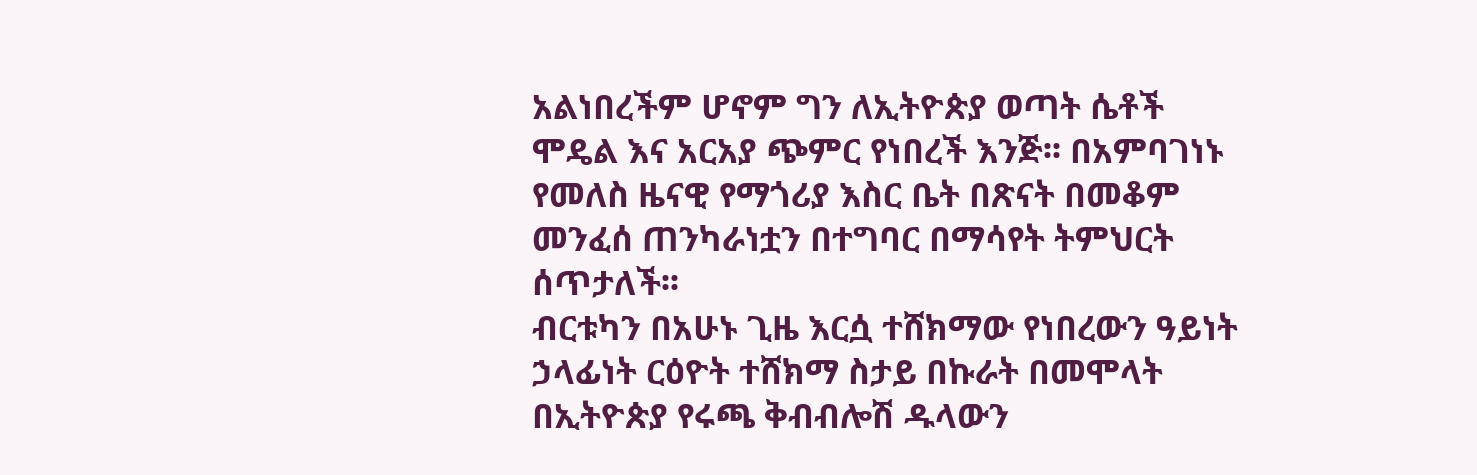አልነበረችም ሆኖም ግን ለኢትዮጵያ ወጣት ሴቶች ሞዴል እና አርአያ ጭምር የነበረች እንጅ፡፡ በአምባገነኑ የመለስ ዜናዊ የማጎሪያ እስር ቤት በጽናት በመቆም መንፈሰ ጠንካራነቷን በተግባር በማሳየት ትምህርት ሰጥታለች፡፡
ብርቱካን በአሁኑ ጊዜ እርሷ ተሸክማው የነበረውን ዓይነት ኃላፊነት ርዕዮት ተሸክማ ስታይ በኩራት በመሞላት በኢትዮጵያ የሩጫ ቅብብሎሽ ዱላውን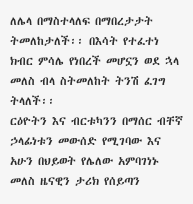ለሌላ በማስተላለፍ በማበረታታት ትመለከታለች፡፡ በእሳት የተፈተነ ክብር ምሳሌ የነበረች መሆኗን ወደ ኋላ መለስ ብላ ስትመለከት ትንሽ ፈገግ ትላለች፡፡
ርዕዮትን እና ብርቱካንን በማሰር ብቸኛ ኃላፊነቱን መውሰድ የሚገባው እና አሁን በህይወት የሌለው አምባገነኑ መለስ ዜናዊን ታሪክ የሰይጣን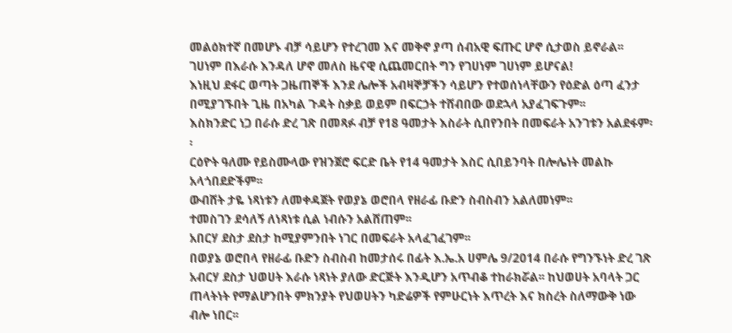መልዕክተኛ በመሆኑ ብቻ ሳይሆን የተረገመ እና መቅኖ ያጣ ሰብአዊ ፍጡር ሆኖ ሲታወስ ይኖራል፡፡ ገሀነም በእራሱ እንዳለ ሆኖ መለስ ዜናዊ ሲጨመርበት ግን የገሀነም ገሀነም ይሆናል!
እነዚህ ደፋር ወጣት ጋዜጠኞች እንደ ሌሎች አብዛኞቻችን ሳይሆን የተወሰነላቸውን የዕድል ዕጣ ፈንታ በሚያገኙበት ጊዜ በአካል ጉዳት ስቃይ ወይም በፍርኃት ተሸብበው ወደኋላ አያፈገፍጉም፡፡
እስክንድር ነጋ በራሱ ድረ ገጽ በመጻፉ ብቻ የ18 ዓመታት እስራት ሲበየንበት በመፍራት አንገቱን አልደፋም፡፡
ርዕዮት ዓለሙ የይስሙላው የዝንጀሮ ፍርድ ቤት የ14 ዓመታት እስር ሲበይንባት በሎሌነት መልኩ አላጎበደድችም፡፡
ውብሸት ታዬ ነጻነቱን ለመቀዳጀት የወያኔ ወሮበላ የዘራፊ ቡድን ስብስብን አልለመነም፡፡
ተመስገን ደሳለኝ ለነጻነቱ ሲል ነብሱን አልሸጠም፡፡
አበርሃ ደስታ ደስታ ከሚያምንበት ነገር በመፍራት አላፈገፈገም፡፡
በወያኔ ወሮበላ የዘራፊ ቡድን ስብስብ ከመታሰሩ በፊት እ.ኤ.አ ሀምሌ 9/2014 በራሱ የግንኙነት ድረ ገጽ አብርሃ ደስታ ህወሀት እራሱ ነጻነት ያለው ድርጅት እንዲሆን አጥብቆ ተከራክሯል፡፡ ከህወሀት አባላት ጋር ጠላትነት የማልሆንበት ምክንያት የህወሀትን ካድሬዎች የምሁርነት እጥረት እና ክስረት ስለማውቅ ነው ብሎ ነበር፡፡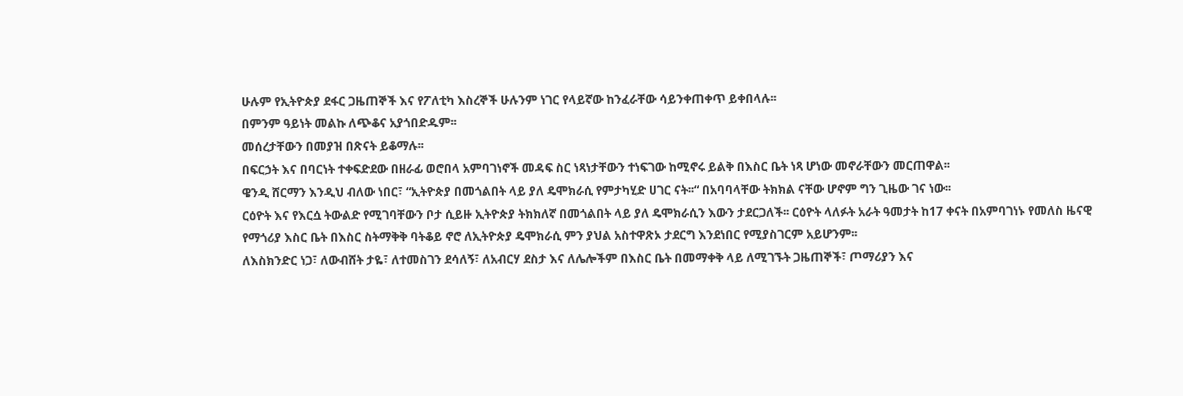ሁሉም የኢትዮጵያ ደፋር ጋዜጠኞች እና የፖለቲካ እስረኞች ሁሉንም ነገር የላይኛው ከንፈራቸው ሳይንቀጠቀጥ ይቀበላሉ፡፡
በምንም ዓይነት መልኩ ለጭቆና አያጎበድዱም፡፡
መሰረታቸውን በመያዝ በጽናት ይቆማሉ፡፡
በፍርኃት እና በባርነት ተቀፍድደው በዘራፊ ወሮበላ አምባገነኖች መዳፍ ስር ነጻነታቸውን ተነፍገው ከሚኖሩ ይልቅ በእስር ቤት ነጻ ሆነው መኖራቸውን መርጠዋል፡፡
ዌንዲ ሸርማን እንዲህ ብለው ነበር፣ “ኢትዮጵያ በመጎልበት ላይ ያለ ዴሞክራሲ የምታካሂድ ሀገር ናት፡፡“ በአባባላቸው ትክክል ናቸው ሆኖም ግን ጊዜው ገና ነው፡፡
ርዕዮት እና የእርሷ ትውልድ የሚገባቸውን ቦታ ሲይዙ ኢትዮጵያ ትክክለኛ በመጎልበት ላይ ያለ ዴሞክራሲን እውን ታደርጋለች፡፡ ርዕዮት ላለፉት አራት ዓመታት ከ17 ቀናት በአምባገነኑ የመለስ ዜናዊ የማጎሪያ እስር ቤት በእስር ስትማቅቅ ባትቆይ ኖሮ ለኢትዮጵያ ዴሞክራሲ ምን ያህል አስተዋጽኦ ታደርግ እንደነበር የሚያስገርም አይሆንም፡፡
ለእስክንድር ነጋ፣ ለውብሸት ታዬ፣ ለተመስገን ደሳለኝ፣ ለአብርሃ ደስታ እና ለሌሎችም በእስር ቤት በመማቀቅ ላይ ለሚገኙት ጋዜጠኞች፣ ጦማሪያን እና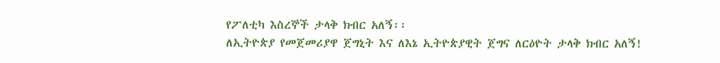የፖለቲካ እስረኞች ታላቅ ክብር አለኝ፡፡
ለኢትዮጵያ የመጀመሪያዋ ጀግኒት እና ለእኔ ኢትዮጵያዊት ጀግና ለርዕዮት ታላቅ ክብር አለኝ!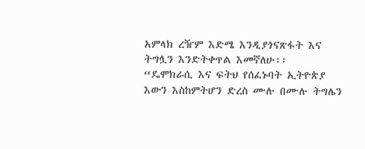አምላክ ረዥም እድሜ እንዲያጎናጽፋት እና ትግሏን እንድትቀጥል እመኛለሁ፡፡
“ዴሞክራሲ እና ፍትህ የሰፈኑባት ኢትዮጵያ እውን እስከምትሆን ድረስ ሙሉ በሙሉ ትግሌን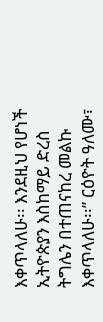እቀጥላለሁ፡፡ እንደዚህ የሆነች ኢትዮጵያን እስከማይ ድረስ ትግሌን በተጠናከረ መልኩ እቀጥላለሁ፡፡” ርዕዮት ዓለሙ፣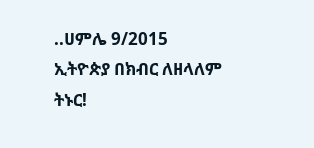..ሀምሌ 9/2015
ኢትዮጵያ በክብር ለዘላለም ትኑር!